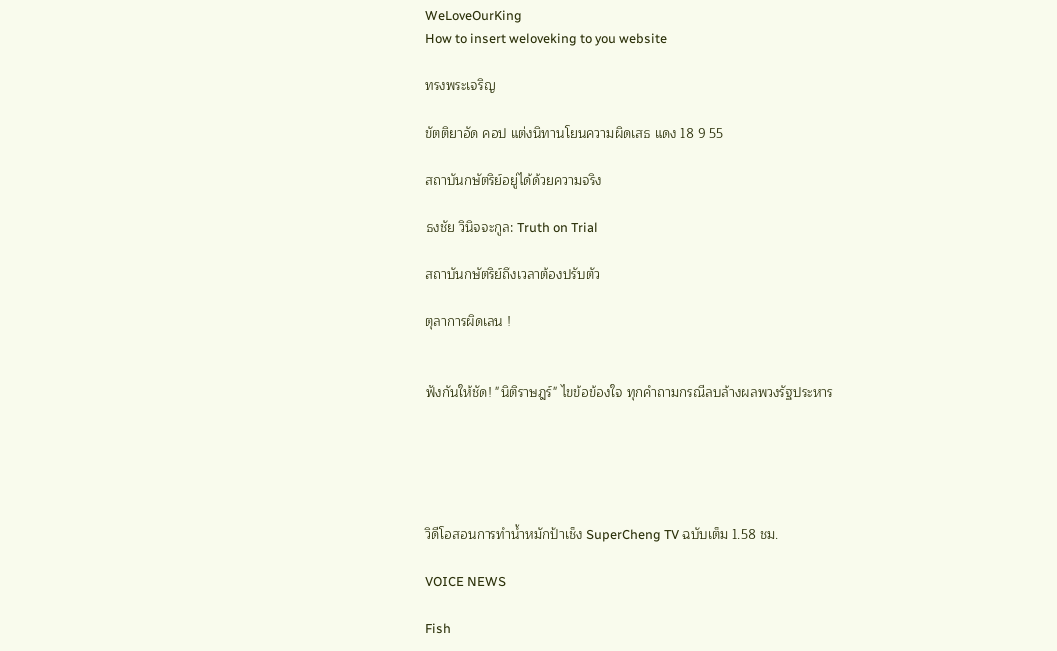WeLoveOurKing
How to insert weloveking to you website

ทรงพระเจริญ

ขัตติยาอัด คอป แต่งนิทานโยนความผิดเสธ แดง 18 9 55

สถาบันกษัตริย์อยู่ได้ด้วยความจริง

ธงชัย วินิจจะกูล: Truth on Trial

สถาบันกษัตริย์ถึงเวลาต้องปรับตัว

ตุลาการผิดเลน !


ฟังกันให้ชัด! "นิติราษฎร์" ไขข้อข้องใจ ทุกคำถามกรณีลบล้างผลพวงรัฐประหาร





วิดีโอสอนการทำน้ำหมักป้าเช็ง SuperCheng TV ฉบับเต็ม 1.58 ชม.

VOICE NEWS

Fish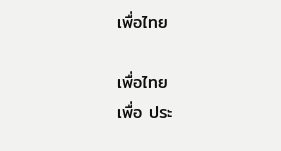เพื่อไทย

เพื่อไทย
เพื่อ ประ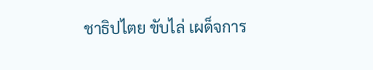ชาธิปไตย ขับไล่ เผด็จการ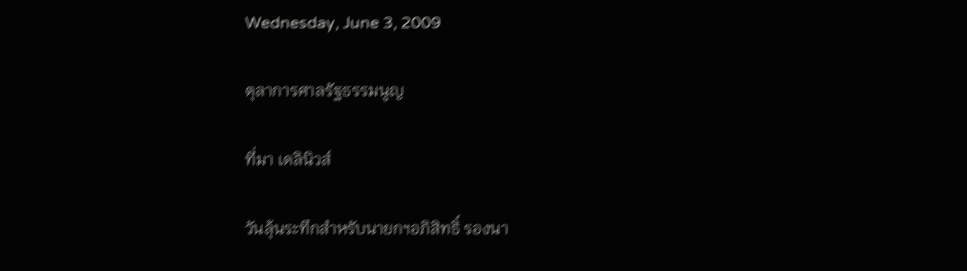Wednesday, June 3, 2009

ตุลาการศาลรัฐธรรมนูญ

ที่มา เดลินิวส์

วันลุ้นระทึกสำหรับนายกฯอภิสิทธิ์ รองนา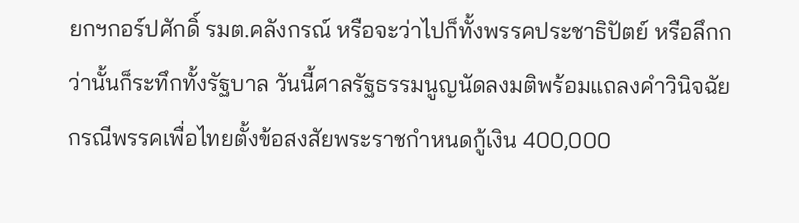ยกฯกอร์ปศักดิ์ รมต.คลังกรณ์ หรือจะว่าไปก็ทั้งพรรคประชาธิปัตย์ หรือลึกกว่านั้นก็ระทึกทั้งรัฐบาล วันนี้ศาลรัฐธรรมนูญนัดลงมติพร้อมแถลงคำวินิจฉัยกรณีพรรคเพื่อไทยตั้งข้อสงสัยพระราชกำหนดกู้เงิน 400,000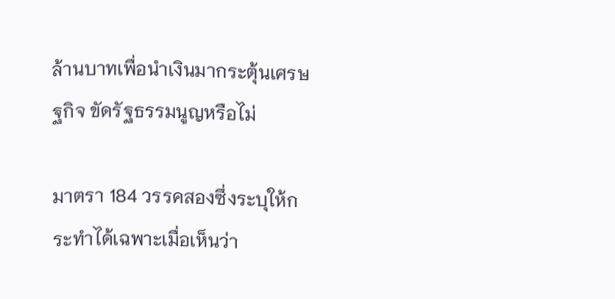ล้านบาทเพื่อนำเงินมากระตุ้นเศรษฐกิจ ขัดรัฐธรรมนูญหรือไม่

มาตรา 184 วรรคสองซึ่งระบุให้กระทำได้เฉพาะเมื่อเห็นว่า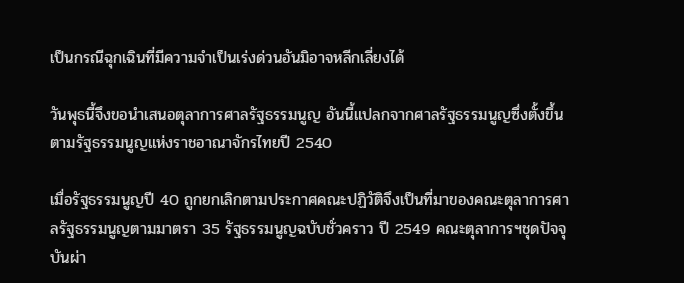เป็นกรณีฉุกเฉินที่มีความจำเป็นเร่งด่วนอันมิอาจหลีกเลี่ยงได้

วันพุธนี้จึงขอนำเสนอตุลาการศาลรัฐธรรมนูญ อันนี้แปลกจากศาลรัฐธรรมนูญซึ่งตั้งขึ้นตามรัฐธรรมนูญแห่งราชอาณาจักรไทยปี 2540

เมื่อรัฐธรรมนูญปี 40 ถูกยกเลิกตามประกาศคณะปฏิวัติจึงเป็นที่มาของคณะตุลาการศาลรัฐธรรมนูญตามมาตรา 35 รัฐธรรมนูญฉบับชั่วคราว ปี 2549 คณะตุลาการฯชุดปัจจุบันผ่า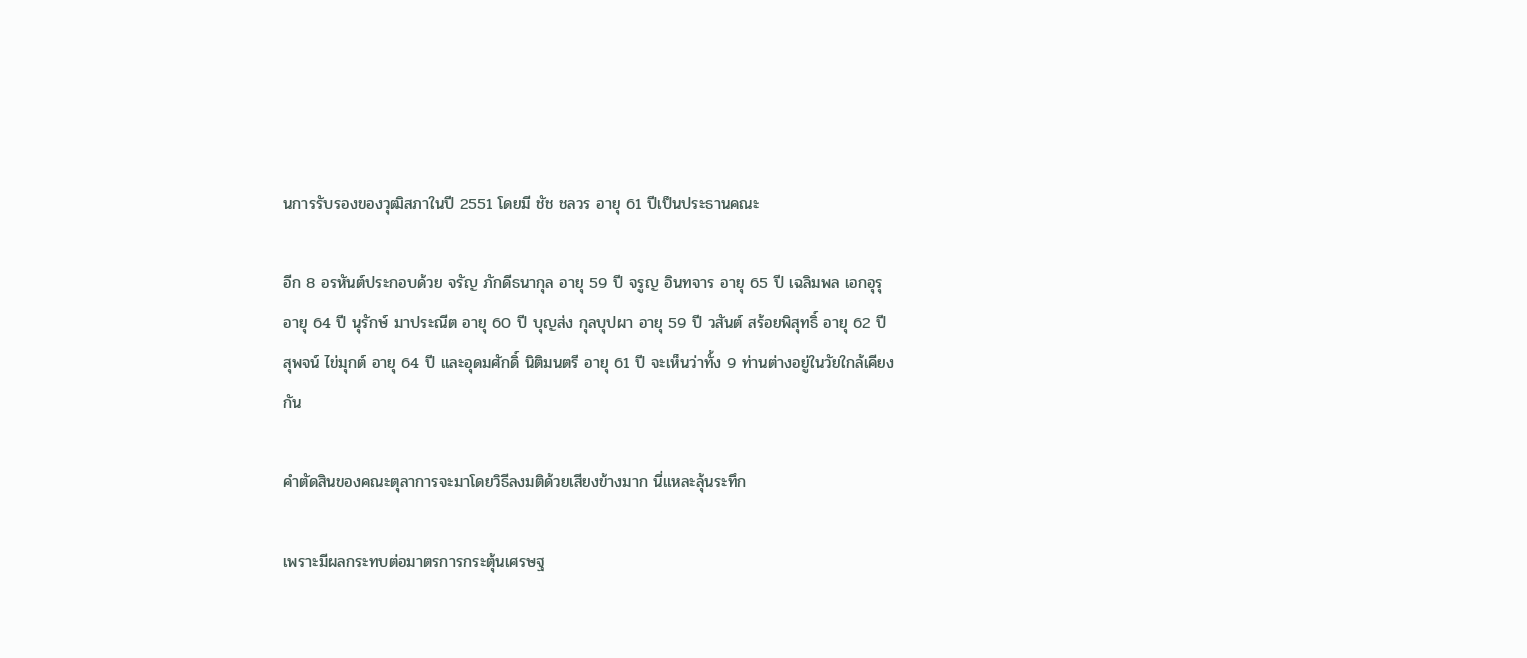นการรับรองของวุฒิสภาในปี 2551 โดยมี ชัช ชลวร อายุ 61 ปีเป็นประธานคณะ

อีก 8 อรหันต์ประกอบด้วย จรัญ ภักดีธนากุล อายุ 59 ปี จรูญ อินทจาร อายุ 65 ปี เฉลิมพล เอกอุรุ อายุ 64 ปี นุรักษ์ มาประณีต อายุ 60 ปี บุญส่ง กุลบุปผา อายุ 59 ปี วสันต์ สร้อยพิสุทธิ์ อายุ 62 ปี สุพจน์ ไข่มุกต์ อายุ 64 ปี และอุดมศักดิ์ นิติมนตรี อายุ 61 ปี จะเห็นว่าทั้ง 9 ท่านต่างอยู่ในวัยใกล้เคียงกัน

คำตัดสินของคณะตุลาการจะมาโดยวิธีลงมติด้วยเสียงข้างมาก นี่แหละลุ้นระทึก

เพราะมีผลกระทบต่อมาตรการกระตุ้นเศรษฐ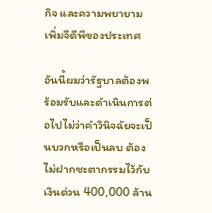กิจ และความพยายามเพิ่มจีดีพีของประเทศ

อันนี้ผมว่ารัฐบาลต้องพร้อมรับและดำเนินการต่อไปไม่ว่าคำวินิจฉัยจะเป็นบวกหรือเป็นลบ ต้องไม่ฝากชะตากรรมไว้กับเงินด่วน 400,000 ล้าน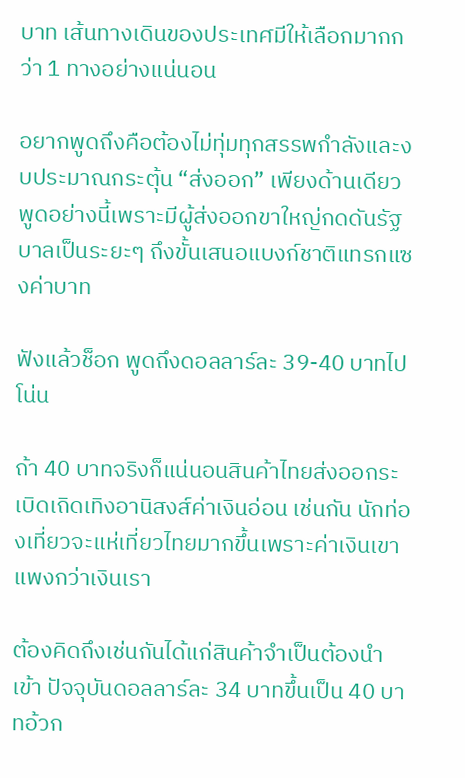บาท เส้นทางเดินของประเทศมีให้เลือกมากกว่า 1 ทางอย่างแน่นอน

อยากพูดถึงคือต้องไม่ทุ่มทุกสรรพกำลังและงบประมาณกระตุ้น “ส่งออก” เพียงด้านเดียว พูดอย่างนี้เพราะมีผู้ส่งออกขาใหญ่กดดันรัฐบาลเป็นระยะๆ ถึงขั้นเสนอแบงก์ชาติแทรกแซงค่าบาท

ฟังแล้วช็อก พูดถึงดอลลาร์ละ 39-40 บาทไปโน่น

ถ้า 40 บาทจริงก็แน่นอนสินค้าไทยส่งออกระเบิดเถิดเทิงอานิสงส์ค่าเงินอ่อน เช่นกัน นักท่องเที่ยวจะแห่เที่ยวไทยมากขึ้นเพราะค่าเงินเขาแพงกว่าเงินเรา

ต้องคิดถึงเช่นกันได้แก่สินค้าจำเป็นต้องนำเข้า ปัจจุบันดอลลาร์ละ 34 บาทขึ้นเป็น 40 บาทอ้วก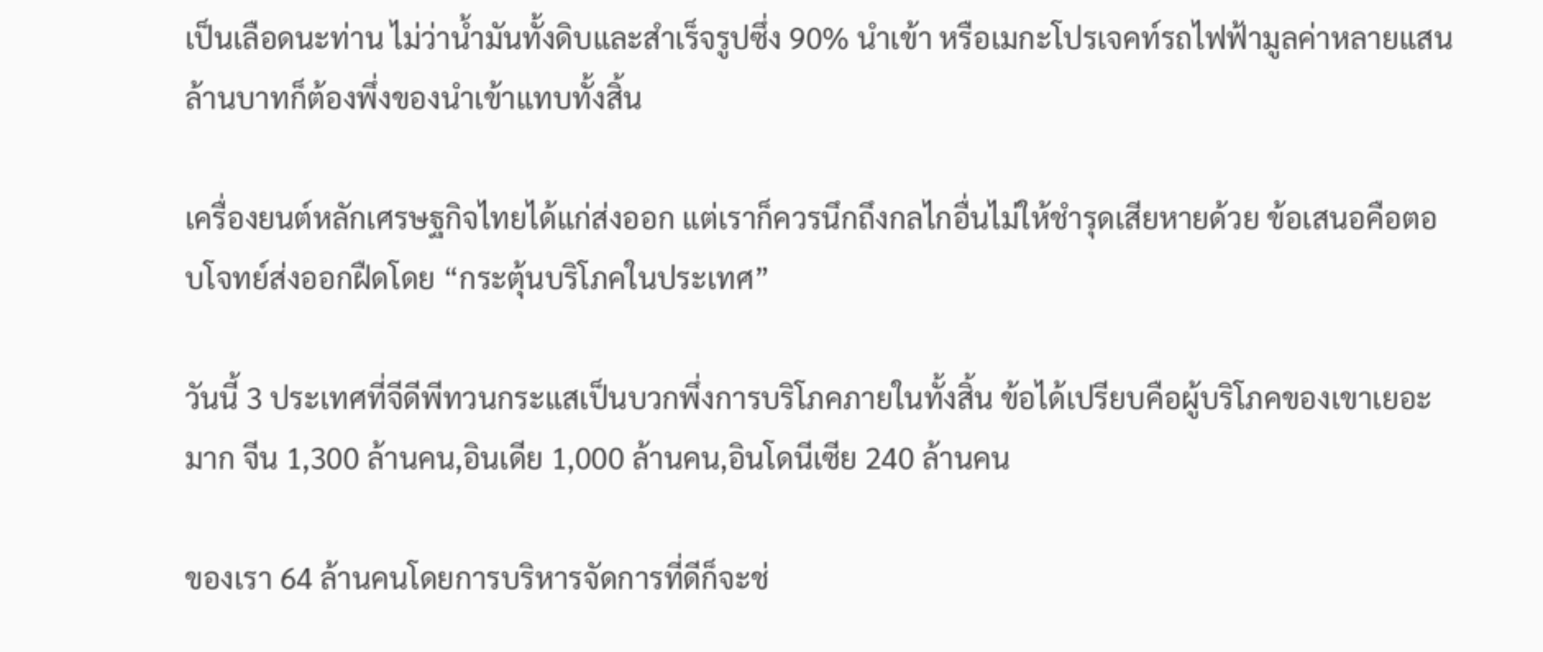เป็นเลือดนะท่าน ไม่ว่าน้ำมันทั้งดิบและสำเร็จรูปซึ่ง 90% นำเข้า หรือเมกะโปรเจคท์รถไฟฟ้ามูลค่าหลายแสนล้านบาทก็ต้องพึ่งของนำเข้าแทบทั้งสิ้น

เครื่องยนต์หลักเศรษฐกิจไทยได้แก่ส่งออก แต่เราก็ควรนึกถึงกลไกอื่นไม่ให้ชำรุดเสียหายด้วย ข้อเสนอคือตอบโจทย์ส่งออกฝืดโดย “กระตุ้นบริโภคในประเทศ”

วันนี้ 3 ประเทศที่จีดีพีทวนกระแสเป็นบวกพึ่งการบริโภคภายในทั้งสิ้น ข้อได้เปรียบคือผู้บริโภคของเขาเยอะมาก จีน 1,300 ล้านคน,อินเดีย 1,000 ล้านคน,อินโดนีเซีย 240 ล้านคน

ของเรา 64 ล้านคนโดยการบริหารจัดการที่ดีก็จะช่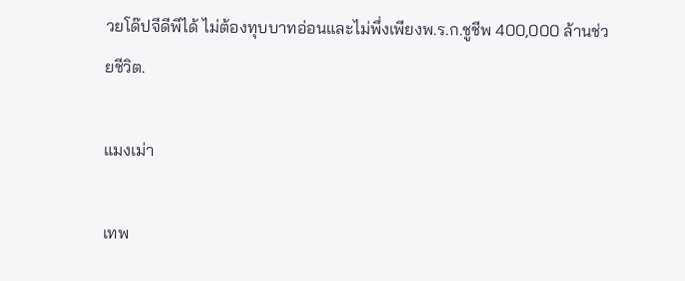วยโด๊ปจีดีพีได้ ไม่ต้องทุบบาทอ่อนและไม่พึ่งเพียงพ.ร.ก.ชูชีพ 400,000 ล้านช่วยชีวิต.

แมงเม่า

เทพ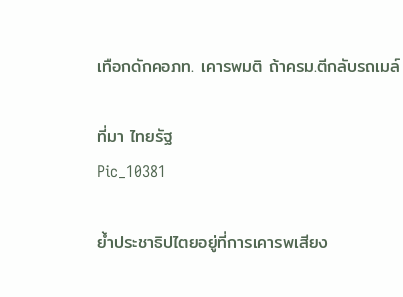เทือกดักคอภท. เคารพมติ ถ้าครม.ตีกลับรถเมล์

ที่มา ไทยรัฐ
Pic_10381

ย้ำประชาธิปไตยอยู่ที่การเคารพเสียง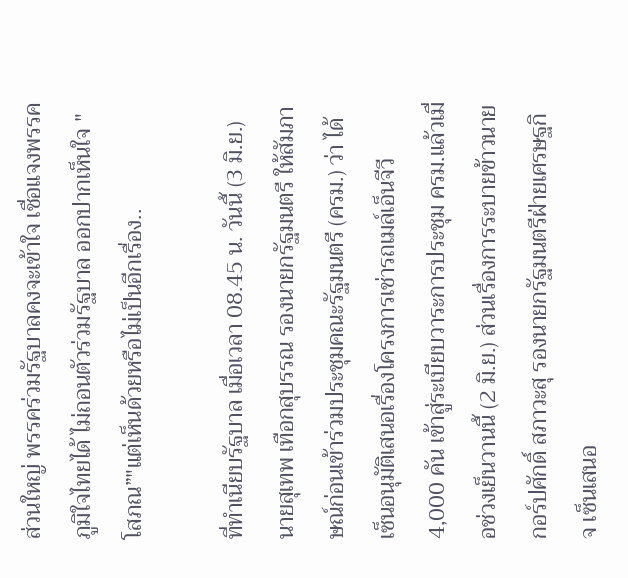ส่วนใหญ่ พรรคร่วมรัฐบาลคงจะเข้าใจ เชื่อแจงพรรคภูมิใจไทยได้ ไม่ถอนตัวร่วมรัฐบาล ออกปากเห็นใจ "โสภณ”"แต่เห็นด้วยหรือไม่เป็นอีกเรื่อง..

ที่ทำเนียบรัฐบาล เมื่อเวลา 08.45 น. วันนี้ (3 มิ.ย.) นายสุเทพ เทือกสุบรรณ รองนายกรัฐมนตรี ให้สัมภาษณ์ก่อนเข้าร่วมประชุมคณะรัฐมนตรี (ครม.) ว่า ได้เซ็นอนุมัติเสนอเรื่องโครงการเช่ารถเมล์เอ็นจีวี 4,000 คัน เข้าสู่ระเบียบวาระการประชุม ครม.แล้วเมื่อช่วงเย็นวานนี้ (2 มิ.ย.) ส่วนเรื่องการระบายข้าวนายกอร์ปศักดิ์ สภาวะสุ รองนายกรัฐมนตรีฝ่ายเศรษฐกิจ เซ็นเสนอ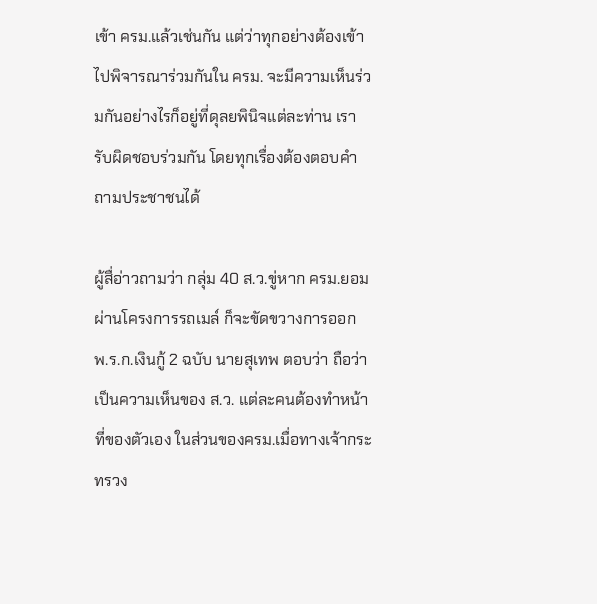เข้า ครม.แล้วเช่นกัน แต่ว่าทุกอย่างต้องเข้าไปพิจารณาร่วมกันใน ครม. จะมีความเห็นร่วมกันอย่างไรก็อยู่ที่ดุลยพินิจแต่ละท่าน เรารับผิดชอบร่วมกัน โดยทุกเรื่องต้องตอบคำถามประชาชนได้

ผู้สื่อ่าวถามว่า กลุ่ม 40 ส.ว.ขู่หาก ครม.ยอมผ่านโครงการรถเมล์ ก็จะขัดขวางการออก พ.ร.ก.เงินกู้ 2 ฉบับ นายสุเทพ ตอบว่า ถือว่าเป็นความเห็นของ ส.ว. แต่ละคนต้องทำหน้าที่ของตัวเอง ในส่วนของครม.เมื่อทางเจ้ากระทรวง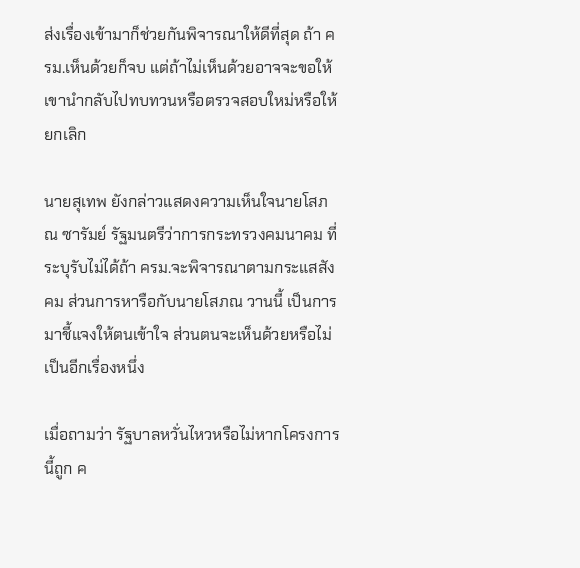ส่งเรื่องเข้ามาก็ช่วยกันพิจารณาให้ดีที่สุด ถ้า ครม.เห็นด้วยก็จบ แต่ถ้าไม่เห็นด้วยอาจจะขอให้เขานำกลับไปทบทวนหรือตรวจสอบใหม่หรือให้ยกเลิก

นายสุเทพ ยังกล่าวแสดงความเห็นใจนายโสภณ ซารัมย์ รัฐมนตรีว่าการกระทรวงคมนาคม ที่ระบุรับไม่ได้ถ้า ครม.จะพิจารณาตามกระแสสังคม ส่วนการหารือกับนายโสภณ วานนี้ เป็นการมาชี้แจงให้ตนเข้าใจ ส่วนตนจะเห็นด้วยหรือไม่เป็นอีกเรื่องหนึ่ง

เมื่อถามว่า รัฐบาลหวั่นไหวหรือไม่หากโครงการนี้ถูก ค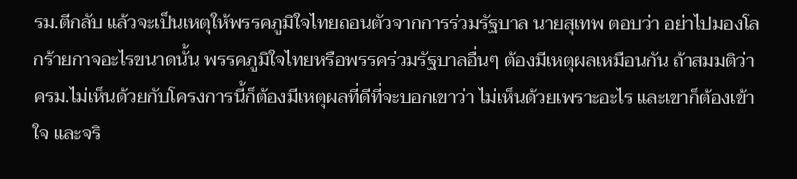รม.ตีกลับ แล้วจะเป็นเหตุให้พรรคภูมิใจไทยถอนตัวจากการร่วมรัฐบาล นายสุเทพ ตอบว่า อย่าไปมองโลกร้ายกาจอะไรขนาดนั้น พรรคภูมิใจไทยหรือพรรคร่วมรัฐบาลอื่นๆ ต้องมีเหตุผลเหมือนกัน ถ้าสมมติว่า ครม.ไม่เห็นด้วยกับโครงการนี้ก็ต้องมีเหตุผลที่ดีที่จะบอกเขาว่า ไม่เห็นด้วยเพราะอะไร และเขาก็ต้องเข้าใจ และจริ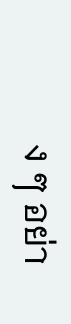ง ๆ อย่า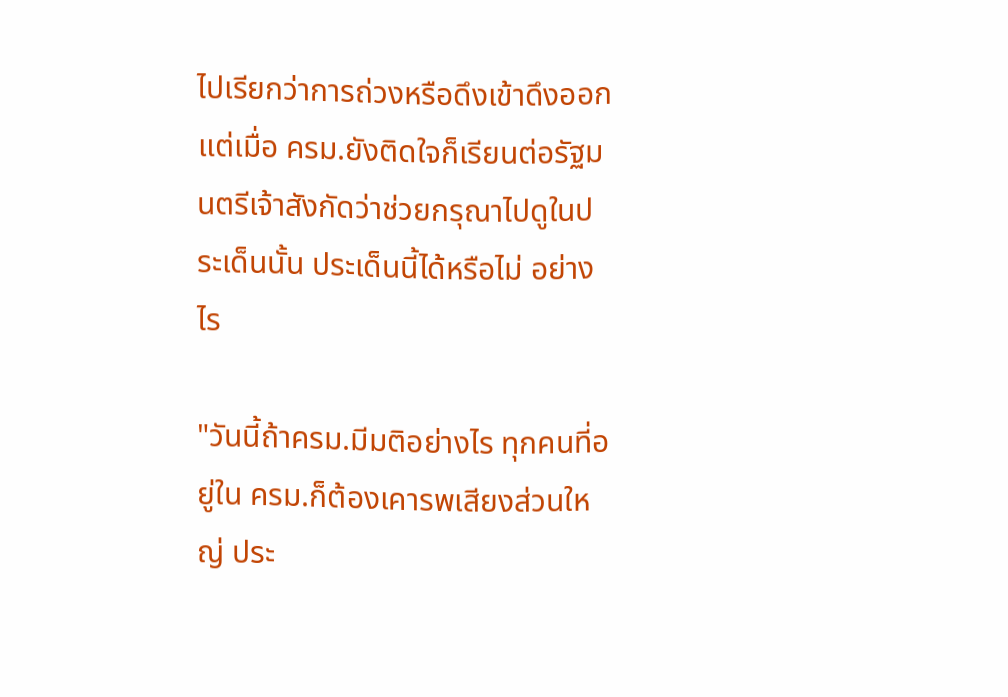ไปเรียกว่าการถ่วงหรือดึงเข้าดึงออก แต่เมื่อ ครม.ยังติดใจก็เรียนต่อรัฐมนตรีเจ้าสังกัดว่าช่วยกรุณาไปดูในประเด็นนั้น ประเด็นนี้ได้หรือไม่ อย่างไร

"วันนี้ถ้าครม.มีมติอย่างไร ทุกคนที่อยู่ใน ครม.ก็ต้องเคารพเสียงส่วนใหญ่ ประ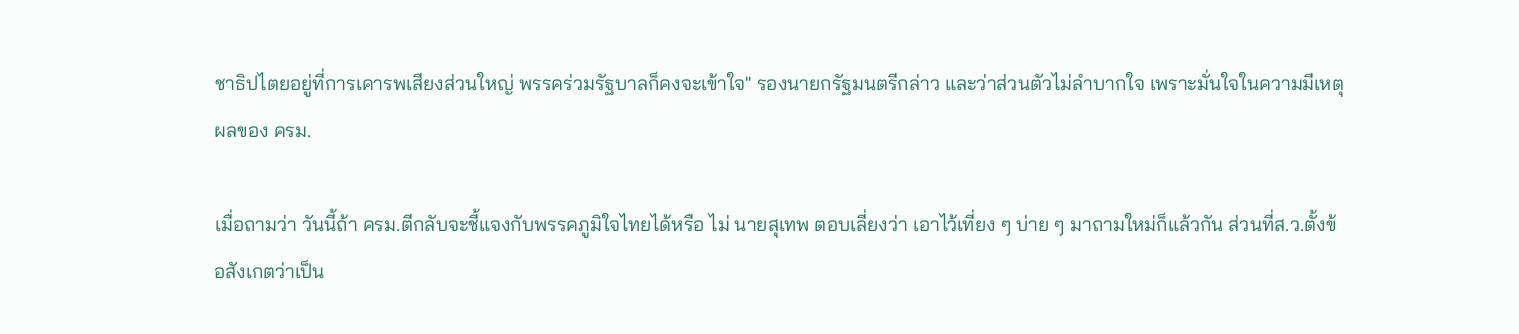ชาธิปไตยอยู่ที่การเคารพเสียงส่วนใหญ่ พรรคร่วมรัฐบาลก็คงจะเข้าใจ" รองนายกรัฐมนตรีกล่าว และว่าส่วนตัวไม่ลำบากใจ เพราะมั่นใจในความมีเหตุผลของ ครม.

เมื่อถามว่า วันนี้ถ้า ครม.ตีกลับจะชี้แจงกับพรรคภูมิใจไทยได้หรือ ไม่ นายสุเทพ ตอบเลี่ยงว่า เอาไว้เที่ยง ๆ บ่าย ๆ มาถามใหม่ก็แล้วกัน ส่วนที่ส.ว.ตั้งข้อสังเกตว่าเป็น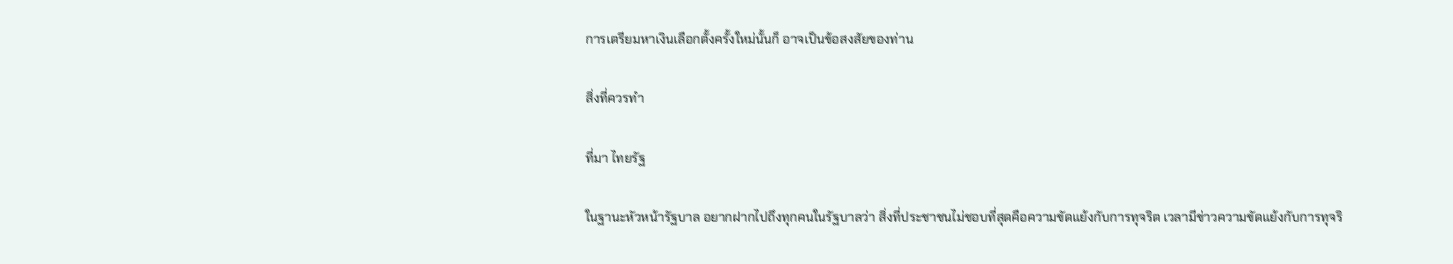การเตรียมหาเงินเลือกตั้งครั้งใหม่นั้นก็ อาจเป็นข้อสงสัยของท่าน

สิ่งที่ควรทำ

ที่มา ไทยรัฐ

ในฐานะหัวหน้ารัฐบาล อยากฝากไปถึงทุกคนในรัฐบาลว่า สิ่งที่ประชาชนไม่ชอบที่สุดคือความขัดแย้งกับการทุจริต เวลามีข่าวความขัดแย้งกับการทุจริ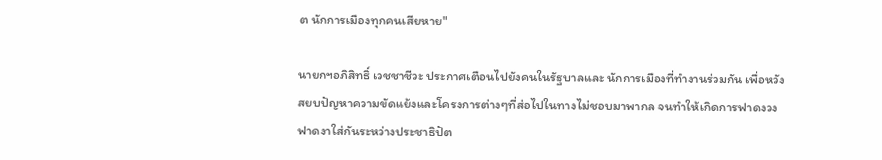ต นักการเมืองทุกคนเสียหาย"

นายกฯอภิสิทธิ์ เวชชาชีวะ ประกาศเตือนไปยังคนในรัฐบาลและ นักการเมืองที่ทำงานร่วมกัน เพื่อหวังสยบปัญหาความขัดแย้งและโครงการต่างๆที่ส่อไปในทางไม่ชอบมาพากล จนทำให้เกิดการฟาดงวงฟาดงาใส่กันระหว่างประชาธิปัต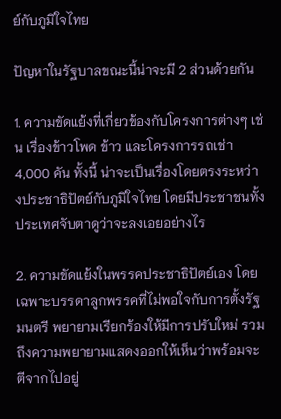ย์กับภูมิใจไทย

ปัญหาในรัฐบาลขณะนี้น่าจะมี 2 ส่วนด้วยกัน

1. ความขัดแย้งที่เกี่ยวข้องกับโครงการต่างๆ เช่น เรื่องข้าวโพด ข้าว และโครงการรถเช่า 4,000 คัน ทั้งนี้ น่าจะเป็นเรื่องโดยตรงระหว่างประชาธิปัตย์กับภูมิใจไทย โดยมีประชาชนทั้งประเทศจับตาดูว่าจะลงเอยอย่างไร

2. ความขัดแย้งในพรรคประชาธิปัตย์เอง โดยเฉพาะบรรดาลูกพรรคที่ไม่พอใจกับการตั้งรัฐมนตรี พยายามเรียกร้องให้มีการปรับใหม่ รวมถึงความพยายามแสดงออกให้เห็นว่าพร้อมจะตีจากไปอยู่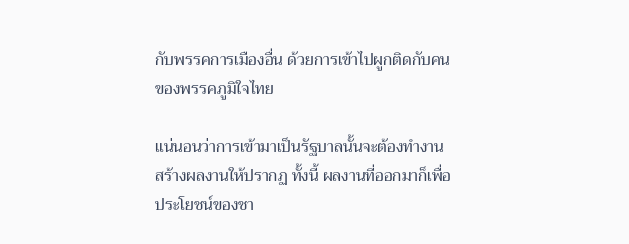กับพรรคการเมืองอื่น ด้วยการเข้าไปผูกติดกับคนของพรรคภูมิใจไทย

แน่นอนว่าการเข้ามาเป็นรัฐบาลนั้นจะต้องทำงาน สร้างผลงานให้ปรากฏ ทั้งนี้ ผลงานที่ออกมาก็เพื่อประโยชน์ของชา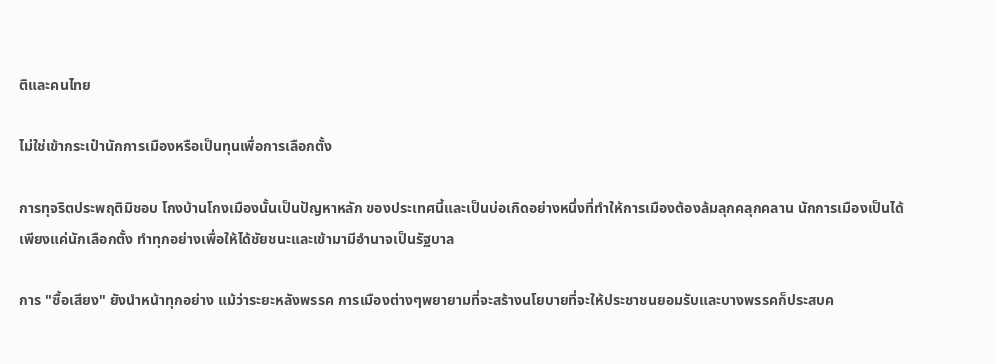ติและคนไทย

ไม่ใช่เข้ากระเป๋านักการเมืองหรือเป็นทุนเพื่อการเลือกตั้ง

การทุจริตประพฤติมิชอบ โกงบ้านโกงเมืองนั้นเป็นปัญหาหลัก ของประเทศนี้และเป็นบ่อเกิดอย่างหนึ่งที่ทำให้การเมืองต้องล้มลุกคลุกคลาน นักการเมืองเป็นได้เพียงแค่นักเลือกตั้ง ทำทุกอย่างเพื่อให้ได้ชัยชนะและเข้ามามีอำนาจเป็นรัฐบาล

การ "ซื้อเสียง" ยังนำหน้าทุกอย่าง แม้ว่าระยะหลังพรรค การเมืองต่างๆพยายามที่จะสร้างนโยบายที่จะให้ประชาชนยอมรับและบางพรรคก็ประสบค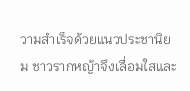วามสำเร็จด้วยแนวประชานิยม ชาวรากหญ้าจึงเลื่อมใสและ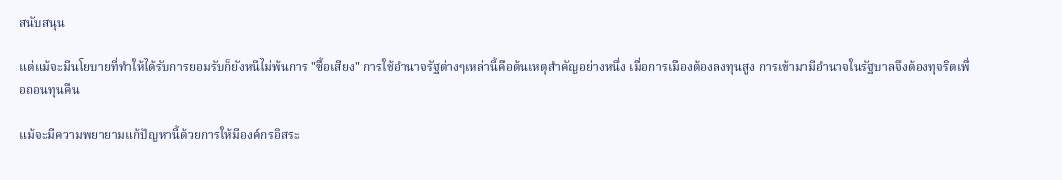สนับสนุน

แต่แม้จะมีนโยบายที่ทำให้ได้รับการยอมรับก็ยังหนีไม่พ้นการ "ซื้อเสียง" การใช้อำนาจรัฐต่างๆเหล่านี้คือต้นเหตุสำคัญอย่างหนึ่ง เมื่อการเมืองต้องลงทุนสูง การเข้ามามีอำนาจในรัฐบาลจึงต้องทุจริตเพื่อถอนทุนคืน

แม้จะมีความพยายามแก้ปัญหานี้ด้วยการให้มีองค์กรอิสระ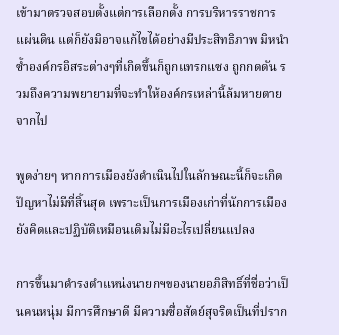เข้ามาตรวจสอบตั้งแต่การเลือกตั้ง การบริหารราชการแผ่นดิน แต่ก็ยังมิอาจแก้ไขได้อย่างมีประสิทธิภาพ มิหนำซ้ำองค์กรอิสระต่างๆที่เกิดขึ้นก็ถูกแทรกแซง ถูกกดดัน รวมถึงความพยายามที่จะทำให้องค์กรเหล่านี้ล้มหายตายจากไป

พูดง่ายๆ หากการเมืองยังดำเนินไปในลักษณะนี้ก็จะเกิดปัญหาไม่มีที่สิ้นสุด เพราะเป็นการเมืองเก่าที่นักการเมืองยังคิดและปฏิบัติเหมือนเดิมไม่มีอะไรเปลี่ยนแปลง

การขึ้นมาดำรงตำแหน่งนายกฯของนายอภิสิทธิ์ที่ชื่อว่าเป็นคนหนุ่ม มีการศึกษาดี มีความซื่อสัตย์สุจริตเป็นที่ปราก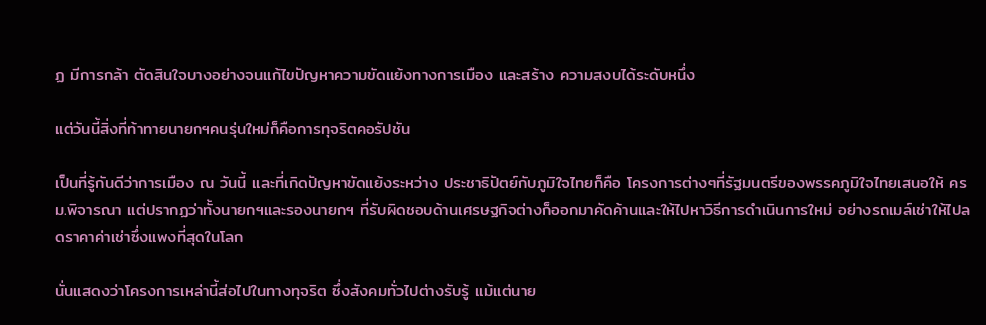ฏ มีการกล้า ตัดสินใจบางอย่างจนแก้ไขปัญหาความขัดแย้งทางการเมือง และสร้าง ความสงบได้ระดับหนึ่ง

แต่วันนี้สิ่งที่ท้าทายนายกฯคนรุ่นใหม่ก็คือการทุจริตคอรัปชัน

เป็นที่รู้กันดีว่าการเมือง ณ วันนี้ และที่เกิดปัญหาขัดแย้งระหว่าง ประชาธิปัตย์กับภูมิใจไทยก็คือ โครงการต่างๆที่รัฐมนตรีของพรรคภูมิใจไทยเสนอให้ ครม.พิจารณา แต่ปรากฏว่าทั้งนายกฯและรองนายกฯ ที่รับผิดชอบด้านเศรษฐกิจต่างก็ออกมาคัดค้านและให้ไปหาวิธีการดำเนินการใหม่ อย่างรถเมล์เช่าให้ไปลดราคาค่าเช่าซึ่งแพงที่สุดในโลก

นั่นแสดงว่าโครงการเหล่านี้ส่อไปในทางทุจริต ซึ่งสังคมทั่วไปต่างรับรู้ แม้แต่นาย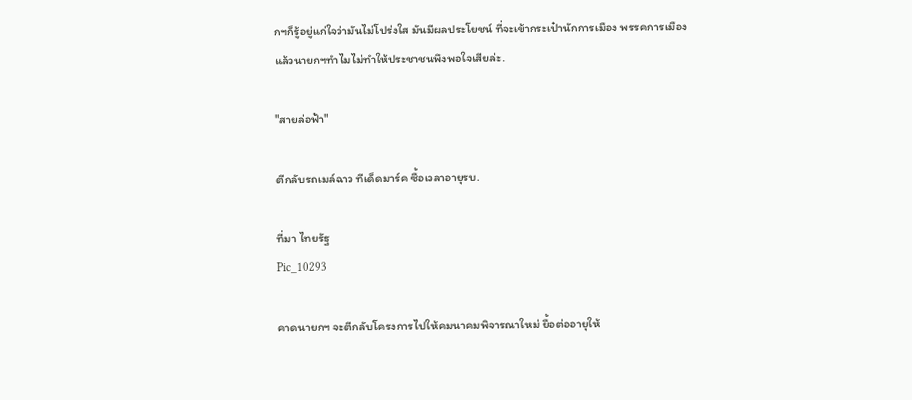กฯก็รู้อยู่แก่ใจว่ามันไม่โปร่งใส มันมีผลประโยชน์ ที่จะเข้ากระเป๋านักการเมือง พรรคการเมือง
แล้วนายกฯทำไมไม่ทำให้ประชาชนพึงพอใจเสียล่ะ.

"สายล่อฟ้า"

ตีกลับรถเมล์ฉาว ทีเด็ดมาร์ค ซื้อเวลาอายุรบ.

ที่มา ไทยรัฐ
Pic_10293

คาดนายกฯ จะตีกลับโครงการไปให้คมนาคมพิจารณาใหม่ ยื้อต่ออายุให้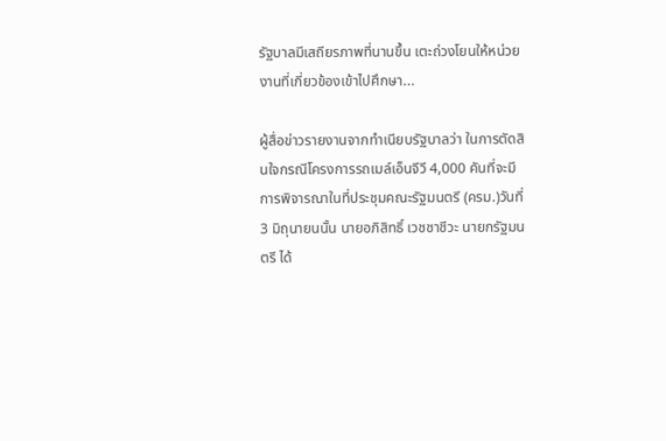รัฐบาลมีเสถียรภาพที่นานขึ้น เตะถ่วงโยนให้หน่วยงานที่เกี่ยวข้องเข้าไปศึกษา...

ผู้สื่อข่าวรายงานจากทำเนียบรัฐบาลว่า ในการตัดสินใจกรณีโครงการรถเมล์เอ็นจีวี 4,000 คันที่จะมีการพิจารณาในที่ประชุมคณะรัฐมนตรี (ครม.)วันที่ 3 มิถุนายนนั้น นายอภิสิทธิ์ เวชชาชีวะ นายกรัฐมนตรี ได้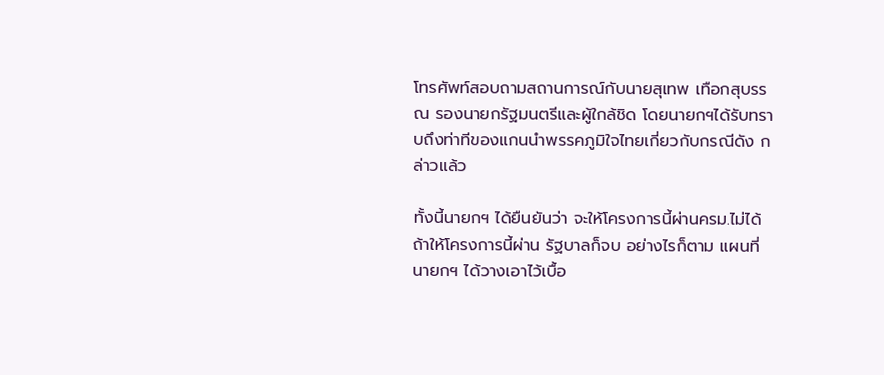โทรศัพท์สอบถามสถานการณ์กับนายสุเทพ เทือกสุบรรณ รองนายกรัฐมนตรีและผู้ใกล้ชิด โดยนายกฯได้รับทราบถึงท่าทีของแกนนำพรรคภูมิใจไทยเกี่ยวกับกรณีดัง กล่าวแล้ว

ทั้งนี้นายกฯ ได้ยืนยันว่า จะให้โครงการนี้ผ่านครม.ไม่ได้ ถ้าให้โครงการนี้ผ่าน รัฐบาลก็จบ อย่างไรก็ตาม แผนที่นายกฯ ได้วางเอาไว้เบื้อ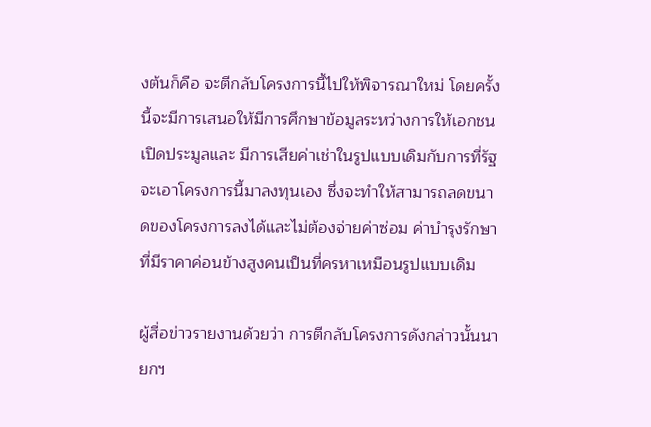งต้นก็คือ จะตีกลับโครงการนี้ไปให้พิจารณาใหม่ โดยครั้งนี้จะมีการเสนอให้มีการศึกษาข้อมูลระหว่างการให้เอกชนเปิดประมูลและ มีการเสียค่าเช่าในรูปแบบเดิมกับการที่รัฐจะเอาโครงการนี้มาลงทุนเอง ซึ่งจะทำให้สามารถลดขนาดของโครงการลงได้และไม่ต้องจ่ายค่าซ่อม ค่าบำรุงรักษาที่มีราคาค่อนข้างสูงคนเป็นที่ครหาเหมือนรูปแบบเดิม

ผู้สื่อข่าวรายงานด้วยว่า การตีกลับโครงการดังกล่าวนั้นนายกฯ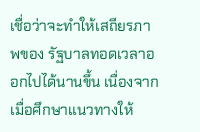เชื่อว่าจะทำให้เสถียรภาพของ รัฐบาลทอดเวลาออกไปได้นานขึ้น เนื่องจากเมื่อศึกษาแนวทางให้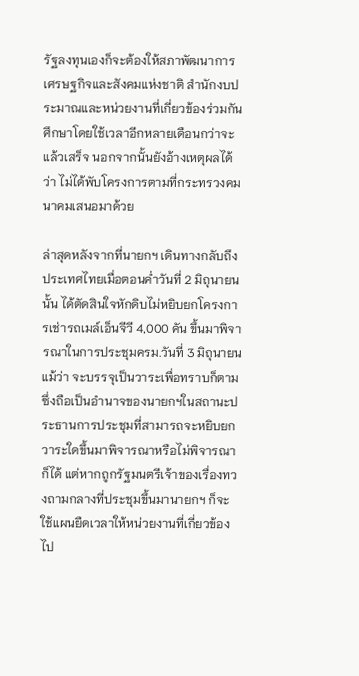รัฐลงทุนเองก็จะต้องให้สภาพัฒนาการเศรษฐกิจและสังคมแห่งชาติ สำนักงบประมาณและหน่วยงานที่เกี่ยวข้องร่วมกันศึกษาโดยใช้เวลาอีกหลายเดือนกว่าจะแล้วเสร็จ นอกจากนั้นยังอ้างเหตุผลได้ว่า ไม่ได้พับโครงการตามที่กระทรวงคมนาคมเสนอมาด้วย

ล่าสุดหลังจากที่นายกฯ เดินทางกลับถึงประเทศไทยเมื่อตอนค่ำวันที่ 2 มิถุนายนนั้น ได้ตัดสินใจหักดิบไม่หยิบยกโครงการเช่ารถเมล์เอ็นจีวี 4,000 คัน ขึ้นมาพิจารณาในการประชุมครม.วันที่ 3 มิถุนายนแม้ว่า จะบรรจุเป็นวาระเพื่อทราบก็ตาม ซึ่งถือเป็นอำนาจของนายกฯในสถานะประธานการประชุมที่สามารถจะหยิบยกวาระใดขึ้นมาพิจารณาหรือไม่พิจารณาก็ได้ แต่หากถูกรัฐมนตรีเจ้าของเรื่องทวงถามกลางที่ประชุมขึ้นมานายกฯ ก็จะใช้แผนยืดเวลาให้หน่วยงานที่เกี่ยวข้องไป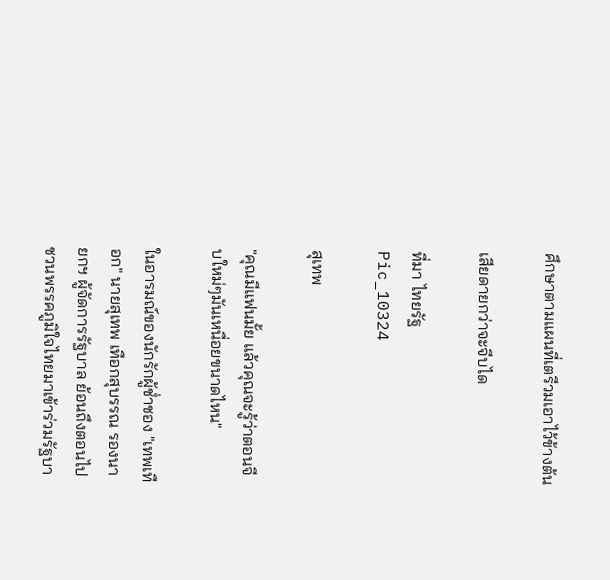ศึกษาตามแผนที่เตรีวมเอาไว้ข้างต้น

เสียดายกว่าจะจีบได

ที่มา ไทยรัฐ
Pic_10324

สุเทพ

"คุณมีแฟนมั้ย แล้วคุณจะรู้ว่าตอนจีบใหม่ๆมันเหนื่อยขนาดไหน"

ในอารมณ์ของนักรักผู้ช่ำชอง "เทพเทือก" นายสุเทพ เทือกสุบรรณ รองนายกฯ ผู้จัดการรัฐบาล ย้อนถึงตอนไปชวนพรรคภูมิใจไทยมาเข้าร่วมรัฐบา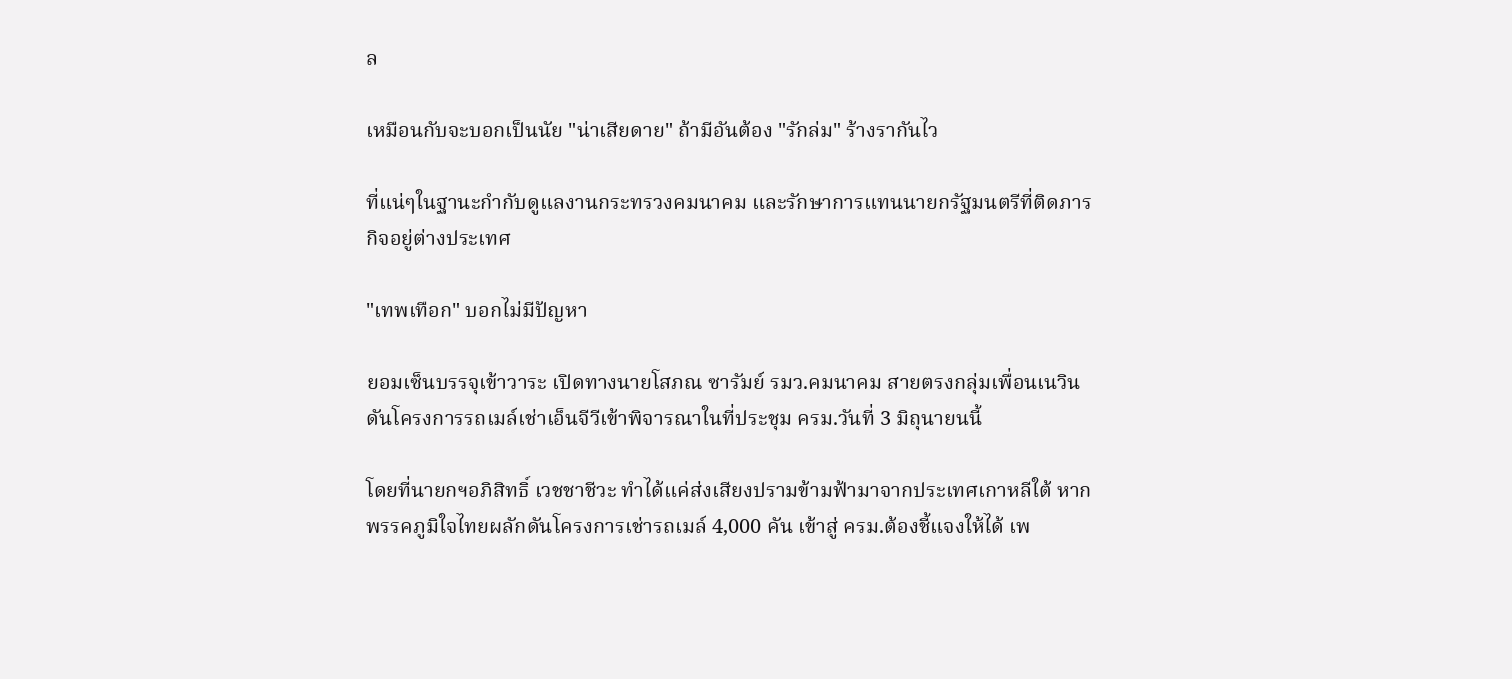ล

เหมือนกับจะบอกเป็นนัย "น่าเสียดาย" ถ้ามีอันต้อง "รักล่ม" ร้างรากันไว

ที่แน่ๆในฐานะกำกับดูแลงานกระทรวงคมนาคม และรักษาการแทนนายกรัฐมนตรีที่ติดภารกิจอยู่ต่างประเทศ

"เทพเทือก" บอกไม่มีปัญหา

ยอมเซ็นบรรจุเข้าวาระ เปิดทางนายโสภณ ซารัมย์ รมว.คมนาคม สายตรงกลุ่มเพื่อนเนวิน ดันโครงการรถเมล์เช่าเอ็นจีวีเข้าพิจารณาในที่ประชุม ครม.วันที่ 3 มิถุนายนนี้

โดยที่นายกฯอภิสิทธิ์ เวชชาชีวะ ทำได้แค่ส่งเสียงปรามข้ามฟ้ามาจากประเทศเกาหลีใต้ หากพรรคภูมิใจไทยผลักดันโครงการเช่ารถเมล์ 4,000 คัน เข้าสู่ ครม.ต้องชี้แจงให้ได้ เพ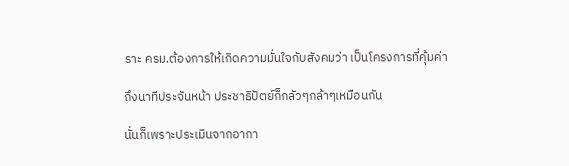ราะ ครม.ต้องการให้เกิดความมั่นใจกับสังคมว่า เป็นโครงการที่คุ้มค่า

ถึงนาทีประจันหน้า ประชาธิปัตย์ก็กลัวๆกล้าๆเหมือนกัน

นั่นก็เพราะประเมินจากอากา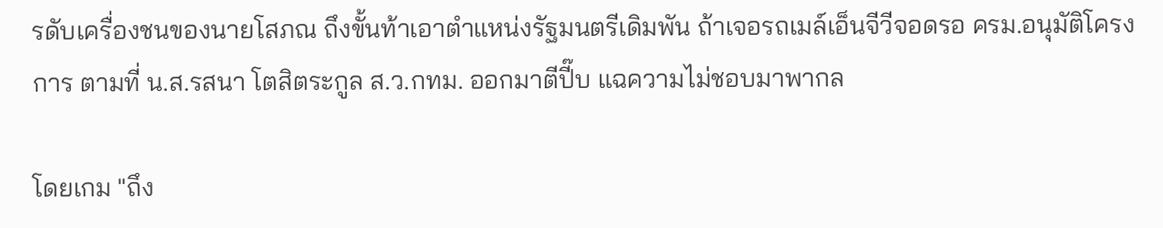รดับเครื่องชนของนายโสภณ ถึงขั้นท้าเอาตำแหน่งรัฐมนตรีเดิมพัน ถ้าเจอรถเมล์เอ็นจีวีจอดรอ ครม.อนุมัติโครงการ ตามที่ น.ส.รสนา โตสิตระกูล ส.ว.กทม. ออกมาตีปี๊บ แฉความไม่ชอบมาพากล

โดยเกม "ถึง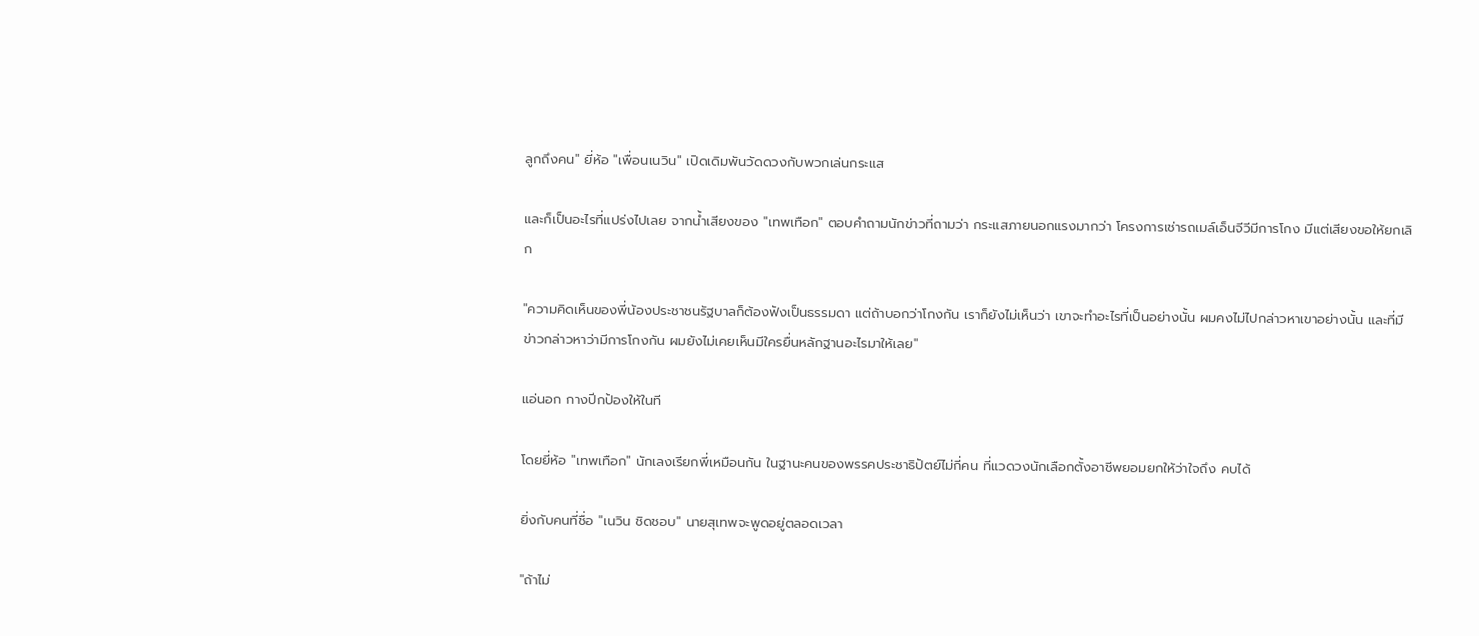ลูกถึงคน" ยี่ห้อ "เพื่อนเนวิน" เปิดเดิมพันวัดดวงกับพวกเล่นกระแส

และก็เป็นอะไรที่แปร่งไปเลย จากน้ำเสียงของ "เทพเทือก" ตอบคำถามนักข่าวที่ถามว่า กระแสภายนอกแรงมากว่า โครงการเช่ารถเมล์เอ็นจีวีมีการโกง มีแต่เสียงขอให้ยกเลิก

"ความคิดเห็นของพี่น้องประชาชนรัฐบาลก็ต้องฟังเป็นธรรมดา แต่ถ้าบอกว่าโกงกัน เราก็ยังไม่เห็นว่า เขาจะทำอะไรที่เป็นอย่างนั้น ผมคงไม่ไปกล่าวหาเขาอย่างนั้น และที่มีข่าวกล่าวหาว่ามีการโกงกัน ผมยังไม่เคยเห็นมีใครยื่นหลักฐานอะไรมาให้เลย"

แอ่นอก กางปีกป้องให้ในที

โดยยี่ห้อ "เทพเทือก" นักเลงเรียกพี่เหมือนกัน ในฐานะคนของพรรคประชาธิปัตย์ไม่กี่คน ที่แวดวงนักเลือกตั้งอาชีพยอมยกให้ว่าใจถึง คบได้

ยิ่งกับคนที่ชื่อ "เนวิน ชิดชอบ" นายสุเทพจะพูดอยู่ตลอดเวลา

"ถ้าไม่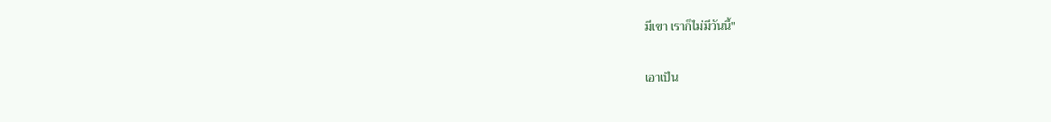มีเขา เราก็ไม่มีวันนี้"

เอาเป็น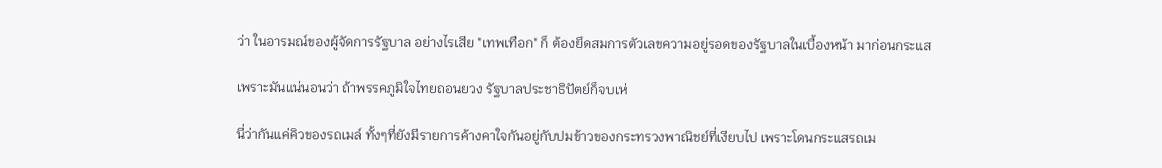ว่า ในอารมณ์ของผู้จัดการรัฐบาล อย่างไรเสีย "เทพเทือก" ก็ ต้องยึดสมการตัวเลขความอยู่รอดของรัฐบาลในเบื้องหน้า มาก่อนกระแส

เพราะมันแน่นอนว่า ถ้าพรรคภูมิใจไทยถอนยวง รัฐบาลประชาธิปัตย์ก็จบเห่

นี่ว่ากันแค่คิวของรถเมล์ ทั้งๆที่ยังมีรายการค้างคาใจกันอยู่กับปมข้าวของกระทรวงพาณิชย์ที่เงียบไป เพราะโดนกระแสรถเม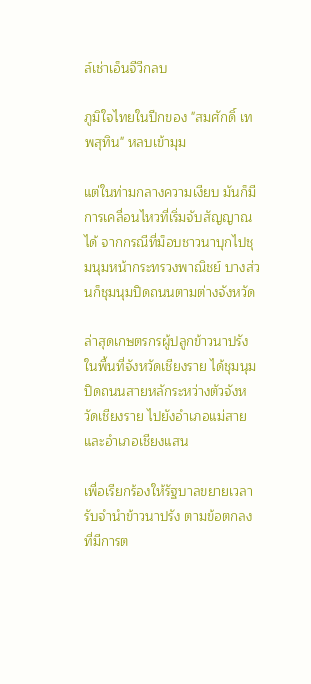ล์เช่าเอ็นจีวีกลบ

ภูมิใจไทยในปีกของ "สมศักดิ์ เทพสุทิน" หลบเข้ามุม

แต่ในท่ามกลางความเงียบ มันก็มีการเคลื่อนไหวที่เริ่มจับสัญญาณได้ จากกรณีที่ม็อบชาวนาบุกไปชุมนุมหน้ากระทรวงพาณิชย์ บางส่วนก็ชุมนุมปิดถนนตามต่างจังหวัด

ล่าสุดเกษตรกรผู้ปลูกข้าวนาปรัง ในพื้นที่จังหวัดเชียงราย ได้ชุมนุมปิดถนนสายหลักระหว่างตัวจังหวัดเชียงราย ไปยังอำเภอแม่สาย และอำเภอเชียงแสน

เพื่อเรียกร้องให้รัฐบาลขยายเวลารับจำนำข้าวนาปรัง ตามข้อตกลง ที่มีการต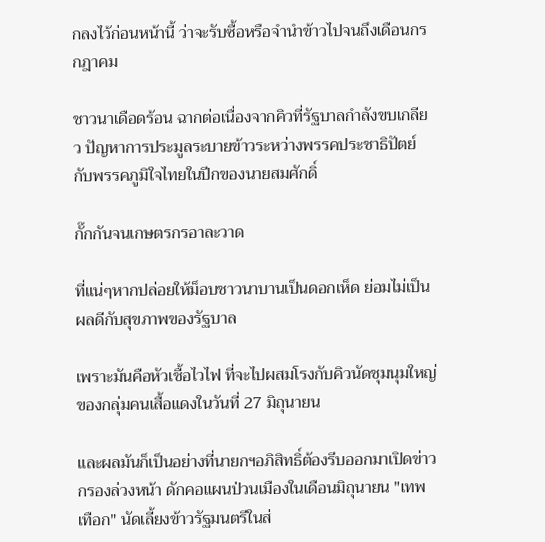กลงไว้ก่อนหน้านี้ ว่าจะรับซื้อหรือจำนำข้าวไปจนถึงเดือนกรกฎาคม

ชาวนาเดือดร้อน ฉากต่อเนื่องจากคิวที่รัฐบาลกำลังขบเกลียว ปัญหาการประมูลระบายข้าวระหว่างพรรคประชาธิปัตย์กับพรรคภูมิใจไทยในปีกของนายสมศักดิ์

กั๊กกันจนเกษตรกรอาละวาด

ที่แน่ๆหากปล่อยให้ม็อบชาวนาบานเป็นดอกเห็ด ย่อมไม่เป็นผลดีกับสุขภาพของรัฐบาล

เพราะมันคือหัวเชื้อไวไฟ ที่จะไปผสมโรงกับคิวนัดชุมนุมใหญ่ของกลุ่มคนเสื้อแดงในวันที่ 27 มิถุนายน

และผลมันก็เป็นอย่างที่นายกฯอภิสิทธิ์ต้องรีบออกมาเปิดข่าวกรองล่วงหน้า ดักคอแผนป่วนเมืองในเดือนมิถุนายน "เทพเทือก" นัดเลี้ยงข้าวรัฐมนตรีในส่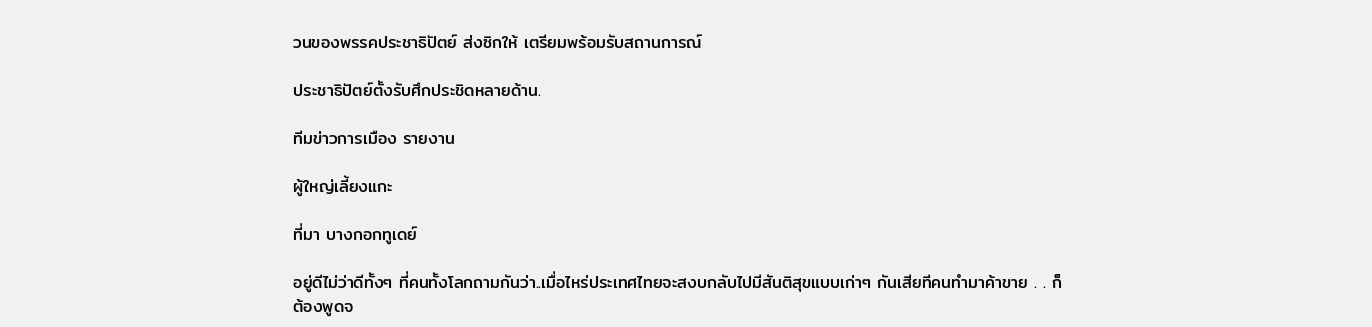วนของพรรคประชาธิปัตย์ ส่งซิกให้ เตรียมพร้อมรับสถานการณ์

ประชาธิปัตย์ตั้งรับศึกประชิดหลายด้าน.

ทีมข่าวการเมือง รายงาน

ผู้ใหญ่เลี้ยงแกะ

ที่มา บางกอกทูเดย์

อยู่ดีไม่ว่าดีทั้งๆ ที่คนทั้งโลกถามกันว่า..เมื่อไหร่ประเทศไทยจะสงบกลับไปมีสันติสุขแบบเก่าๆ กันเสียทีคนทำมาค้าขาย . . ก็ต้องพูดจ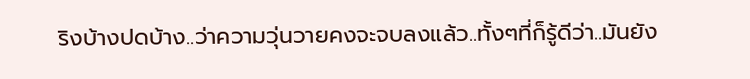ริงบ้างปดบ้าง..ว่าความวุ่นวายคงจะจบลงแล้ว..ทั้งๆที่ก็รู้ดีว่า..มันยัง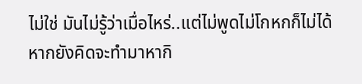ไม่ใช่ มันไม่รู้ว่าเมื่อไหร่..แต่ไม่พูดไม่โกหกก็ไม่ได้หากยังคิดจะทำมาหากิ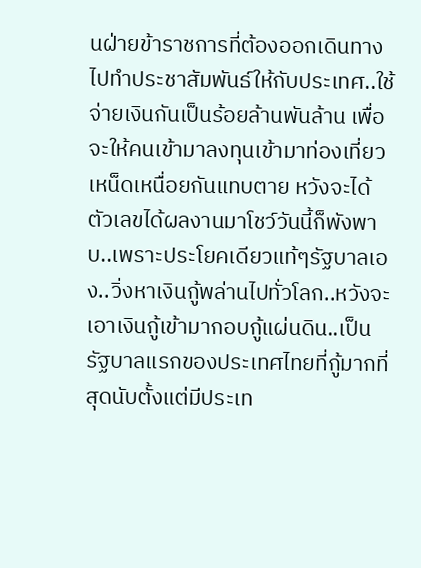นฝ่ายข้าราชการที่ต้องออกเดินทางไปทำประชาสัมพันธ์ให้กับประเทศ..ใช้จ่ายเงินกันเป็นร้อยล้านพันล้าน เพื่อจะให้คนเข้ามาลงทุนเข้ามาท่องเที่ยวเหน็ดเหนื่อยกันแทบตาย หวังจะได้ตัวเลขได้ผลงานมาโชว์วันนี้ก็พังพาบ..เพราะประโยคเดียวแท้ๆรัฐบาลเอง..วิ่งหาเงินกู้พล่านไปทั่วโลก..หวังจะเอาเงินกู้เข้ามากอบกู้แผ่นดิน..เป็นรัฐบาลแรกของประเทศไทยที่กู้มากที่สุดนับตั้งแต่มีประเท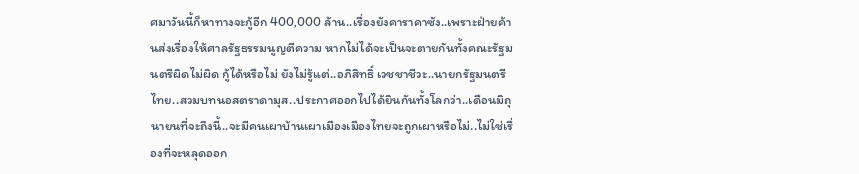ศมาวันนี้ก็หาทางจะกู้อีก 400,000 ล้าน..เรื่องยังคาราคาซัง..เพราะฝ่ายค้านส่งเรื่องให้ศาลรัฐธรรมนูญตีความ หากไม่ได้จะเป็นจะตายกันทั้งคณะรัฐมนตรีผิดไม่ผิด กู้ได้หรือไม่ ยังไม่รู้แต่..อภิสิทธิ์ เวชชาชีวะ..นายกรัฐมนตรีไทย..สวมบทนอสตราดามุส..ประกาศออกไปได้ยินกันทั้งโลกว่า..เดือนมิถุนายนที่จะถึงนี้..จะมีคนเผาบ้านเผาเมืองเมืองไทยจะถูกเผาหรือไม่..ไม่ใช่เรื่องที่จะหลุดออก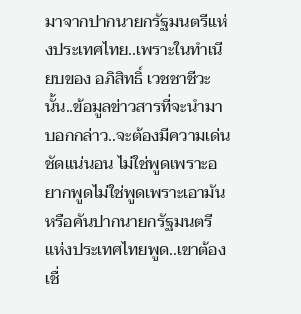มาจากปากนายกรัฐมนตรีแห่งประเทศไทย..เพราะในทำเนียบของ อภิสิทธิ์ เวชชาชีวะนั้น..ข้อมูลข่าวสารที่จะนำมาบอกกล่าว..จะต้องมีความเด่นชัดแน่นอน ไม่ใช่พูดเพราะอยากพูดไม่ใช่พูดเพราะเอามันหรือคันปากนายกรัฐมนตรีแห่งประเทศไทยพูด..เขาต้องเชื่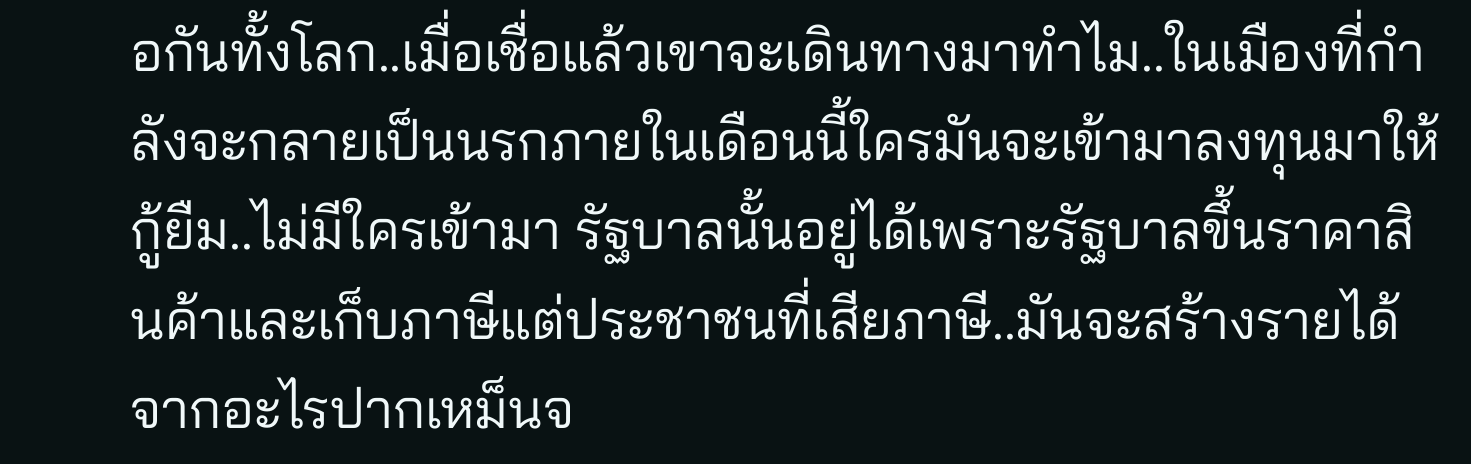อกันทั้งโลก..เมื่อเชื่อแล้วเขาจะเดินทางมาทำไม..ในเมืองที่กำลังจะกลายเป็นนรกภายในเดือนนี้ใครมันจะเข้ามาลงทุนมาให้กู้ยืม..ไม่มีใครเข้ามา รัฐบาลนั้นอยู่ได้เพราะรัฐบาลขึ้นราคาสินค้าและเก็บภาษีแต่ประชาชนที่เสียภาษี..มันจะสร้างรายได้จากอะไรปากเหม็นจ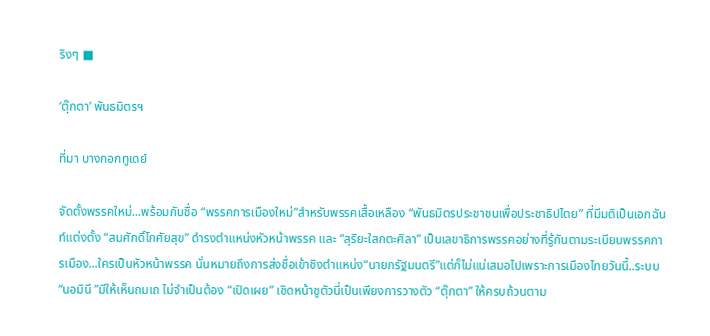ริงๆ ■

‘ตุ๊กตา’ พันธมิตรฯ

ที่มา บางกอกทูเดย์

จัดตั้งพรรคใหม่...พร้อมกับชื่อ “พรรคการเมืองใหม่”สำหรับพรรคเสื้อเหลือง “พันธมิตรประชาชนเพื่อประชาธิปไตย” ที่มีมติเป็นเอกฉันท์แต่งตั้ง “สมศักดิ์โกศัยสุข” ดำรงตำแหน่งหัวหน้าพรรค และ “สุริยะใสกตะศิลา” เป็นเลขาธิการพรรคอย่างที่รู้กันตามระเบียบพรรคการเมือง...ใครเป็นหัวหน้าพรรค นั่นหมายถึงการส่งชื่อเข้าชิงตำแหน่ง“นายกรัฐมนตรี”แต่ก็ไม่แน่เสมอไปเพราะการเมืองไทยวันนี้..ระบบ “นอมินี ”มีให้เห็นถมเถ ไม่จำเป็นต้อง “เปิดเผย” เชิดหน้าชูตัวนี่เป็นเพียงการวางตัว “ตุ๊กตา” ให้ครบถ้วนตาม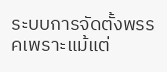ระบบการจัดตั้งพรรคเพราะแม้แต่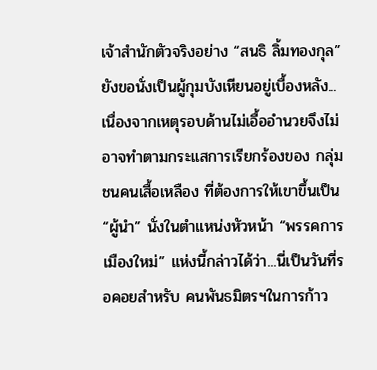เจ้าสำนักตัวจริงอย่าง “สนธิ ลิ้มทองกุล”ยังขอนั่งเป็นผู้กุมบังเหียนอยู่เบื้องหลัง...เนื่องจากเหตุรอบด้านไม่เอื้ออำนวยจึงไม่อาจทำตามกระแสการเรียกร้องของ กลุ่มชนคนเสื้อเหลือง ที่ต้องการให้เขาขึ้นเป็น “ผู้นำ” นั่งในตำแหน่งหัวหน้า “พรรคการเมืองใหม่” แห่งนี้กล่าวได้ว่า...นี่เป็นวันที่รอคอยสำหรับ คนพันธมิตรฯในการก้าว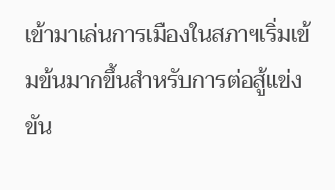เข้ามาเล่นการเมืองในสภาฯเริ่มเข้มข้นมากขึ้นสำหรับการต่อสู้แข่งขัน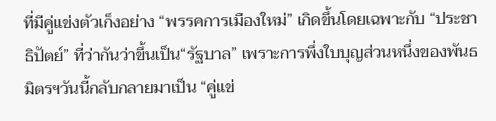ที่มีคู่แข่งตัวเก็งอย่าง “พรรคการเมืองใหม่” เกิดขึ้นโดยเฉพาะกับ “ประชาธิปัตย์” ที่ว่ากันว่าขึ้นเป็น“รัฐบาล” เพราะการพึ่งใบบุญส่วนหนึ่งของพันธมิตรฯวันนี้กลับกลายมาเป็น “คู่แข่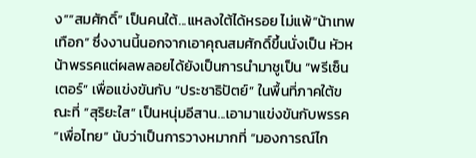ง”“สมศักดิ์” เป็นคนใต้...แหลงใต้ได้หรอย ไม่แพ้“น้าเทพเทือก” ซึ่งงานนี้นอกจากเอาคุณสมศักดิ์ขึ้นนั่งเป็น หัวหน้าพรรคแต่ผลพลอยได้ยังเป็นการนำมาชูเป็น “พรีเซ็นเตอร์” เพื่อแข่งขันกับ “ประชาธิปัตย์” ในพื้นที่ภาคใต้ขณะที่ “สุริยะใส” เป็นหนุ่มอีสาน...เอามาแข่งขันกับพรรค“เพื่อไทย” นับว่าเป็นการวางหมากที่ “มองการณ์ไก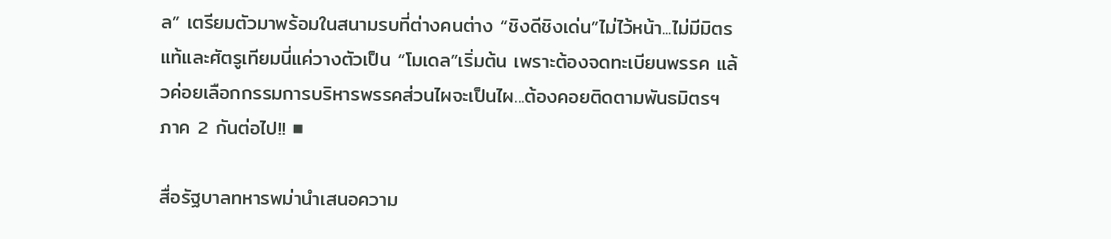ล” เตรียมตัวมาพร้อมในสนามรบที่ต่างคนต่าง “ชิงดีชิงเด่น”ไม่ไว้หน้า...ไม่มีมิตรแท้และศัตรูเทียมนี่แค่วางตัวเป็น “โมเดล”เริ่มต้น เพราะต้องจดทะเบียนพรรค แล้วค่อยเลือกกรรมการบริหารพรรคส่วนไผจะเป็นไผ...ต้องคอยติดตามพันธมิตรฯ ภาค 2 กันต่อไป!! ■

สื่อรัฐบาลทหารพม่านำเสนอความ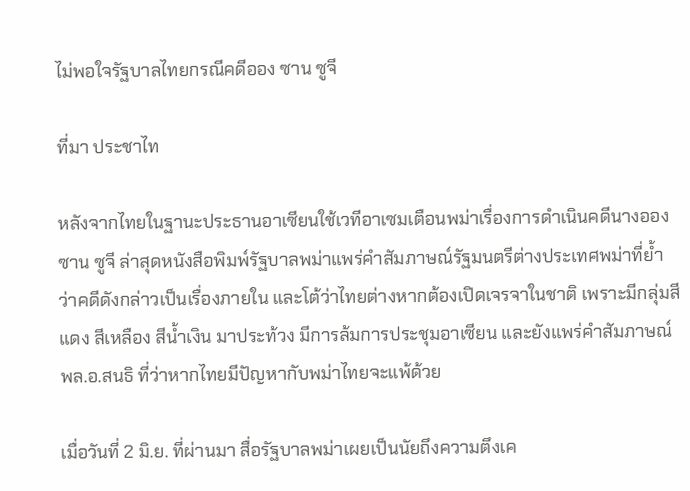ไม่พอใจรัฐบาลไทยกรณีคดีออง ซาน ซูจี

ที่มา ประชาไท

หลังจากไทยในฐานะประธานอาเซียนใช้เวทีอาเซมเตือนพม่าเรื่องการดำเนินคดีนางออง ซาน ซูจี ล่าสุดหนังสือพิมพ์รัฐบาลพม่าแพร่คำสัมภาษณ์รัฐมนตรีต่างประเทศพม่าที่ย้ำว่าคดีดังกล่าวเป็นเรื่องภายใน และโต้ว่าไทยต่างหากต้องเปิดเจรจาในชาติ เพราะมีกลุ่มสีแดง สีเหลือง สีน้ำเงิน มาประท้วง มีการล้มการประชุมอาเซียน และยังแพร่คำสัมภาษณ์ พล.อ.สนธิ ที่ว่าหากไทยมีปัญหากับพม่าไทยจะแพ้ด้วย

เมื่อวันที่ 2 มิ.ย. ที่ผ่านมา สื่อรัฐบาลพม่าเผยเป็นนัยถึงความตึงเค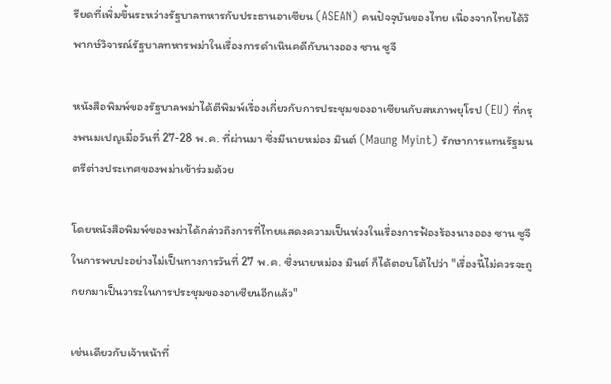รียดที่เพิ่มขึ้นระหว่างรัฐบาลทหารกับประธานอาเซียน (ASEAN) คนปัจจุบันของไทย เนื่องจากไทยได้วิพากษ์วิจารณ์รัฐบาลทหารพม่าในเรื่องการดำเนินคดีกับนางออง ซาน ซูจี

หนังสือพิมพ์ของรัฐบาลพม่าได้ตีพิมพ์เรื่องเกี่ยวกับการประชุมของอาเซียนกับสหภาพยุโรป (EU) ที่กรุงพนมเปญเมื่อวันที่ 27-28 พ.ค. ที่ผ่านมา ซึ่งมีนายหม่อง มินต์ (Maung Myint) รักษาการแทนรัฐมนตรีต่างประเทศของพม่าเข้าร่วมด้วย

โดยหนังสือพิมพ์ของพม่าได้กล่าวถึงการที่ไทยแสดงความเป็นห่วงในเรื่องการฟ้องร้องนางออง ซาน ซูจี ในการพบปะอย่างไม่เป็นทางการวันที่ 27 พ.ค. ซึ่งนายหม่อง มินต์ ก็ได้ตอบโต้ไปว่า "เรื่องนี้ไม่ควรจะถูกยกมาเป็นวาระในการประชุมของอาเซียนอีกแล้ว"

เช่นเดียวกับเจ้าหน้าที่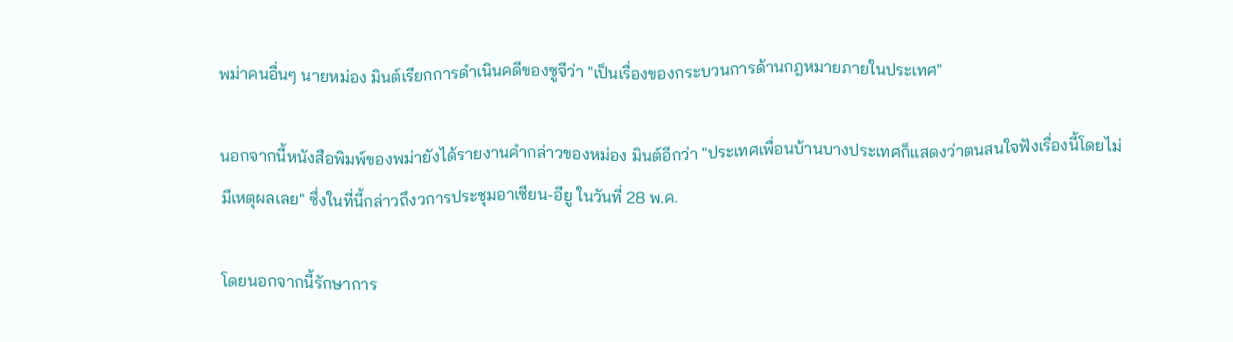พม่าคนอื่นๆ นายหม่อง มินต์เรียกการดำเนินคดีของซูจีว่า "เป็นเรื่องของกระบวนการด้านกฎหมายภายในประเทศ"

นอกจากนี้หนังสือพิมพ์ของพม่ายังได้รายงานคำกล่าวของหม่อง มินต์อีกว่า "ประเทศเพื่อนบ้านบางประเทศก็แสดงว่าตนสนใจฟังเรื่องนี้โดยไม่มีเหตุผลเลย" ซึ่งในที่นี้กล่าวถึงวการประชุมอาเซียน-อียู ในวันที่ 28 พ.ค.

โดยนอกจากนี้รักษาการ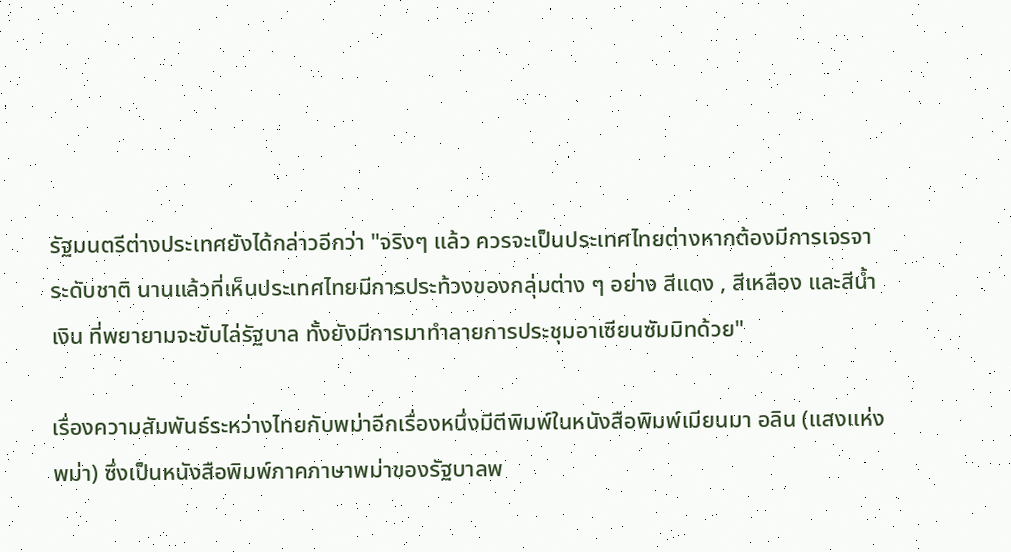รัฐมนตรีต่างประเทศยังได้กล่าวอีกว่า "จริงๆ แล้ว ควรจะเป็นประเทศไทยต่างหากต้องมีการเจรจาระดับชาติ นานแล้วที่เห็นประเทศไทยมีการประท้วงของกลุ่มต่าง ๆ อย่าง สีแดง , สีเหลือง และสีน้ำเงิน ที่พยายามจะขับไล่รัฐบาล ทั้งยังมีการมาทำลายการประชุมอาเซียนซัมมิทด้วย"

เรื่องความสัมพันธ์ระหว่างไทยกับพม่าอีกเรื่องหนึ่งมีตีพิมพ์ในหนังสือพิมพ์เมียนมา อลิน (แสงแห่งพม่า) ซึ่งเป็นหนังสือพิมพ์ภาคภาษาพม่าของรัฐบาลพ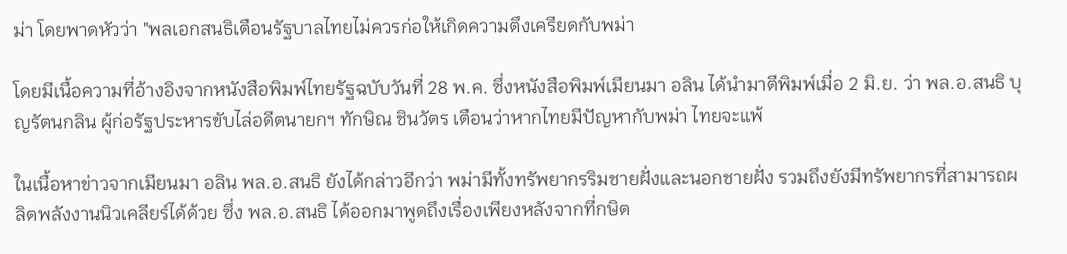ม่า โดยพาดหัวว่า "พลเอกสนธิเตือนรัฐบาลไทยไม่ควรก่อให้เกิดความตึงเครียดกับพม่า

โดยมีเนื้อความที่อ้างอิงจากหนังสือพิมพ์ไทยรัฐฉบับวันที่ 28 พ.ค. ซึ่งหนังสือพิมพ์เมียนมา อลิน ได้นำมาตีพิมพ์เมื่อ 2 มิ.ย. ว่า พล.อ.สนธิ บุญรัตนกลิน ผู้ก่อรัฐประหารขับไล่อดีตนายกฯ ทักษิณ ชินวัตร เตือนว่าหากไทยมีปัญหากับพม่า ไทยจะแพ้

ในเนื้อหาข่าวจากเมียนมา อลิน พล.อ.สนธิ ยังได้กล่าวอีกว่า พม่ามีทั้งทรัพยากรริมชายฝั่งและนอกชายฝั่ง รวมถึงยังมีทรัพยากรที่สามารถผลิตพลังงานนิวเคลียร์ได้ด้วย ซึ่ง พล.อ.สนธิ ได้ออกมาพูดถึงเรื่องเพียงหลังจากที่กษิต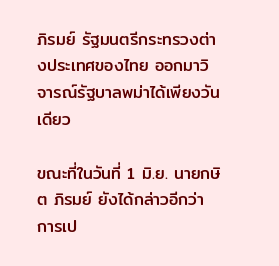ภิรมย์ รัฐมนตรีกระทรวงต่างประเทศของไทย ออกมาวิจารณ์รัฐบาลพม่าได้เพียงวันเดียว

ขณะที่ในวันที่ 1 มิ.ย. นายกษิต ภิรมย์ ยังได้กล่าวอีกว่า การเป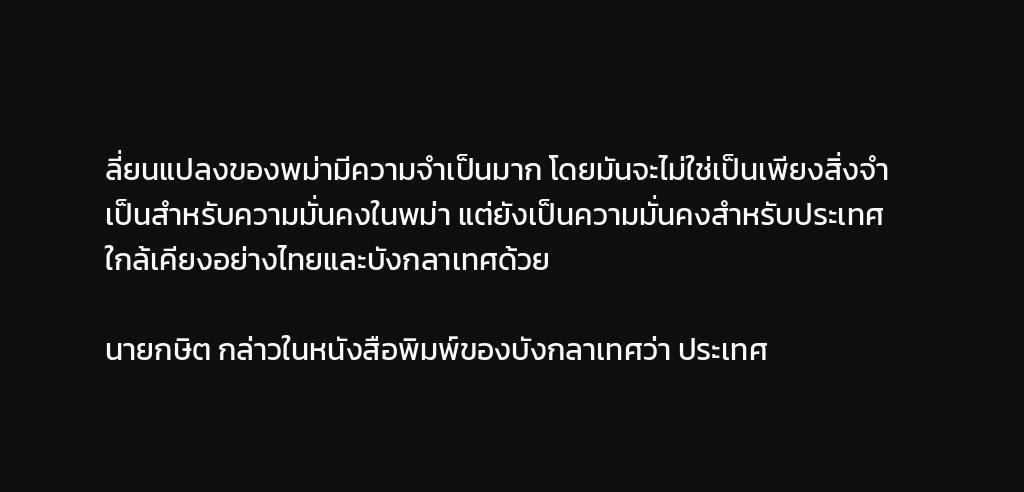ลี่ยนแปลงของพม่ามีความจำเป็นมาก โดยมันจะไม่ใช่เป็นเพียงสิ่งจำเป็นสำหรับความมั่นคงในพม่า แต่ยังเป็นความมั่นคงสำหรับประเทศใกล้เคียงอย่างไทยและบังกลาเทศด้วย

นายกษิต กล่าวในหนังสือพิมพ์ของบังกลาเทศว่า ประเทศ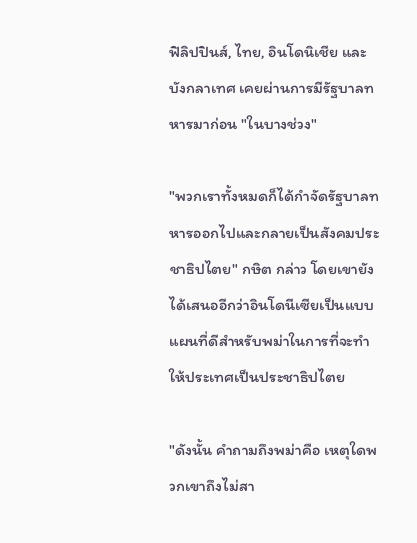ฟิลิปปินส์, ไทย, อินโดนิเชีย และ บังกลาเทศ เคยผ่านการมีรัฐบาลทหารมาก่อน "ในบางช่วง"

"พวกเราทั้งหมดก็ได้กำจัดรัฐบาลทหารออกไปและกลายเป็นสังคมประชาธิปไตย" กษิต กล่าว โดยเขายังได้เสนออีกว่าอินโดนีเซียเป็นแบบแผนที่ดีสำหรับพม่าในการที่จะทำให้ประเทศเป็นประชาธิปไตย

"ดังนั้น คำถามถึงพม่าคือ เหตุใดพวกเขาถึงไม่สา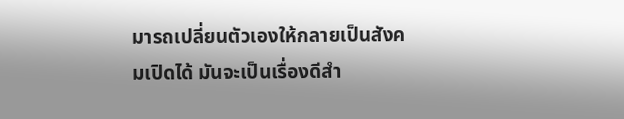มารถเปลี่ยนตัวเองให้กลายเป็นสังคมเปิดได้ มันจะเป็นเรื่องดีสำ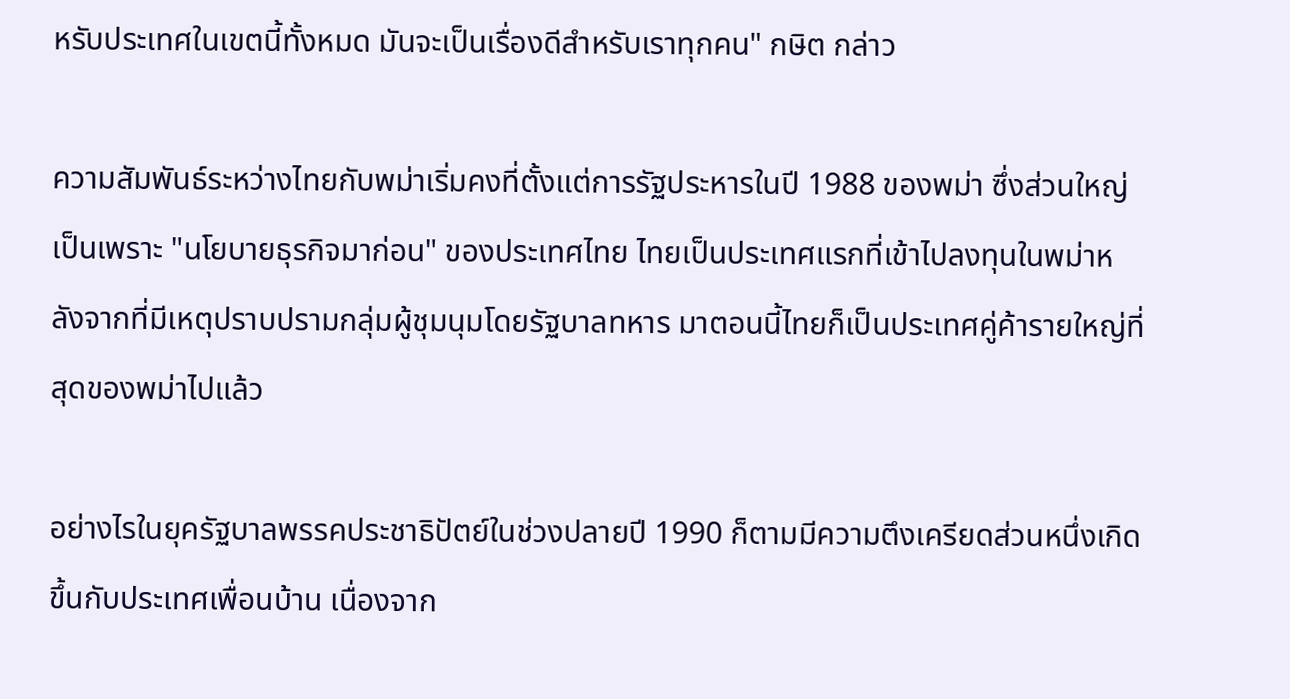หรับประเทศในเขตนี้ทั้งหมด มันจะเป็นเรื่องดีสำหรับเราทุกคน" กษิต กล่าว

ความสัมพันธ์ระหว่างไทยกับพม่าเริ่มคงที่ตั้งแต่การรัฐประหารในปี 1988 ของพม่า ซึ่งส่วนใหญ่เป็นเพราะ "นโยบายธุรกิจมาก่อน" ของประเทศไทย ไทยเป็นประเทศแรกที่เข้าไปลงทุนในพม่าหลังจากที่มีเหตุปราบปรามกลุ่มผู้ชุมนุมโดยรัฐบาลทหาร มาตอนนี้ไทยก็เป็นประเทศคู่ค้ารายใหญ่ที่สุดของพม่าไปแล้ว

อย่างไรในยุครัฐบาลพรรคประชาธิปัตย์ในช่วงปลายปี 1990 ก็ตามมีความตึงเครียดส่วนหนึ่งเกิดขึ้นกับประเทศเพื่อนบ้าน เนื่องจาก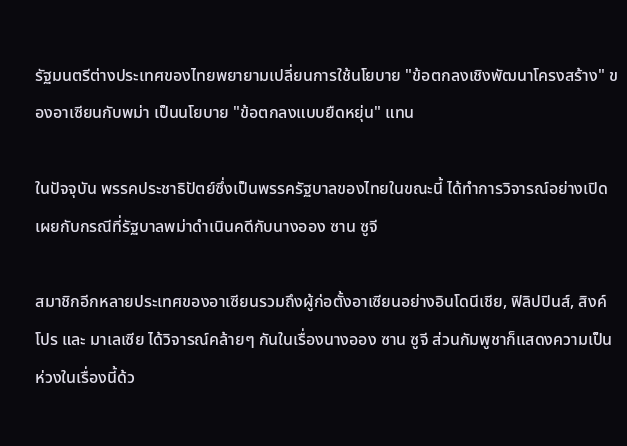รัฐมนตรีต่างประเทศของไทยพยายามเปลี่ยนการใช้นโยบาย "ข้อตกลงเชิงพัฒนาโครงสร้าง" ของอาเซียนกับพม่า เป็นนโยบาย "ข้อตกลงแบบยืดหยุ่น" แทน

ในปัจจุบัน พรรคประชาธิปัตย์ซึ่งเป็นพรรครัฐบาลของไทยในขณะนี้ ได้ทำการวิจารณ์อย่างเปิดเผยกับกรณีที่รัฐบาลพม่าดำเนินคดีกับนางออง ซาน ซูจี

สมาชิกอีกหลายประเทศของอาเซียนรวมถึงผู้ก่อตั้งอาเซียนอย่างอินโดนีเชีย, ฟิลิปปินส์, สิงค์โปร และ มาเลเซีย ได้วิจารณ์คล้ายๆ กันในเรื่องนางออง ซาน ซูจี ส่วนกัมพูชาก็แสดงความเป็นห่วงในเรื่องนี้ด้ว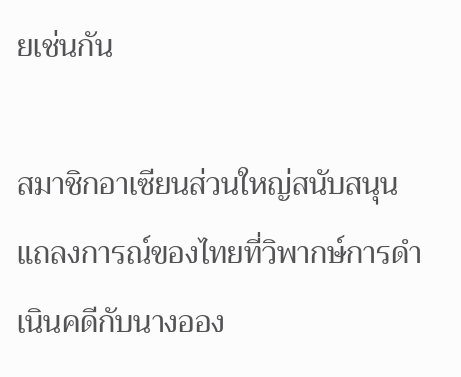ยเช่นกัน

สมาชิกอาเซียนส่วนใหญ่สนับสนุนแถลงการณ์ของไทยที่วิพากษ์การดำเนินคดีกับนางออง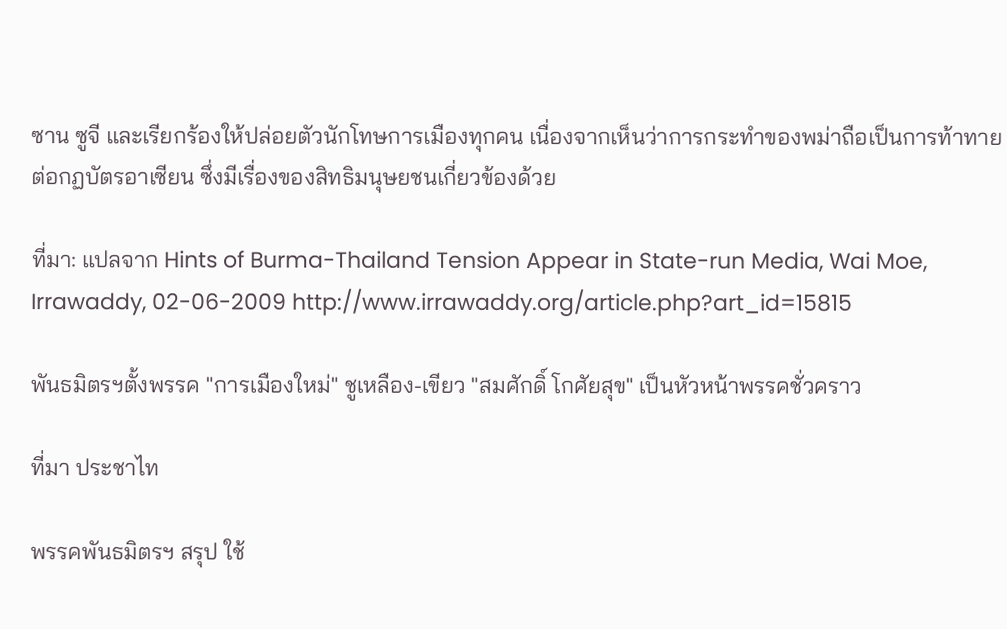ซาน ซูจี และเรียกร้องให้ปล่อยตัวนักโทษการเมืองทุกคน เนื่องจากเห็นว่าการกระทำของพม่าถือเป็นการท้าทายต่อกฏบัตรอาเซียน ซึ่งมีเรื่องของสิทธิมนุษยชนเกี่ยวข้องด้วย

ที่มา: แปลจาก Hints of Burma-Thailand Tension Appear in State-run Media, Wai Moe, Irrawaddy, 02-06-2009 http://www.irrawaddy.org/article.php?art_id=15815

พันธมิตรฯตั้งพรรค "การเมืองใหม่" ชูเหลือง-เขียว "สมศักดิ์ โกศัยสุข" เป็นหัวหน้าพรรคชั่วคราว

ที่มา ประชาไท

พรรคพันธมิตรฯ สรุป ใช้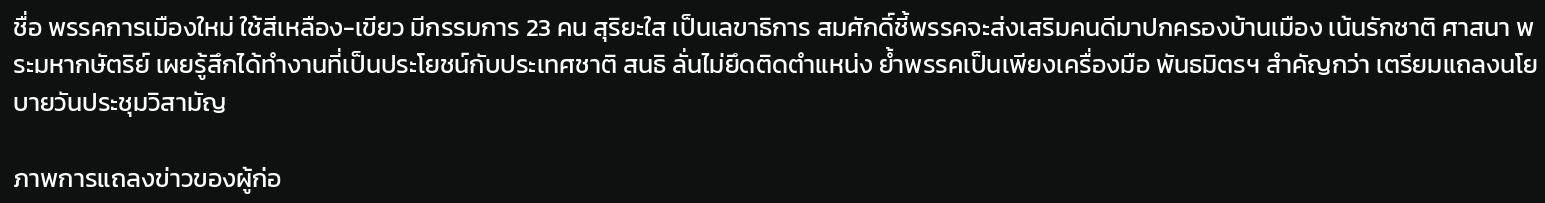ชื่อ พรรคการเมืองใหม่ ใช้สีเหลือง-เขียว มีกรรมการ 23 คน สุริยะใส เป็นเลขาธิการ สมศักดิ์ชี้พรรคจะส่งเสริมคนดีมาปกครองบ้านเมือง เน้นรักชาติ ศาสนา พระมหากษัตริย์ เผยรู้สึกได้ทำงานที่เป็นประโยชน์กับประเทศชาติ สนธิ ลั่นไม่ยึดติดตำแหน่ง ย้ำพรรคเป็นเพียงเครื่องมือ พันธมิตรฯ สำคัญกว่า เตรียมแถลงนโยบายวันประชุมวิสามัญ

ภาพการแถลงข่าวของผู้ก่อ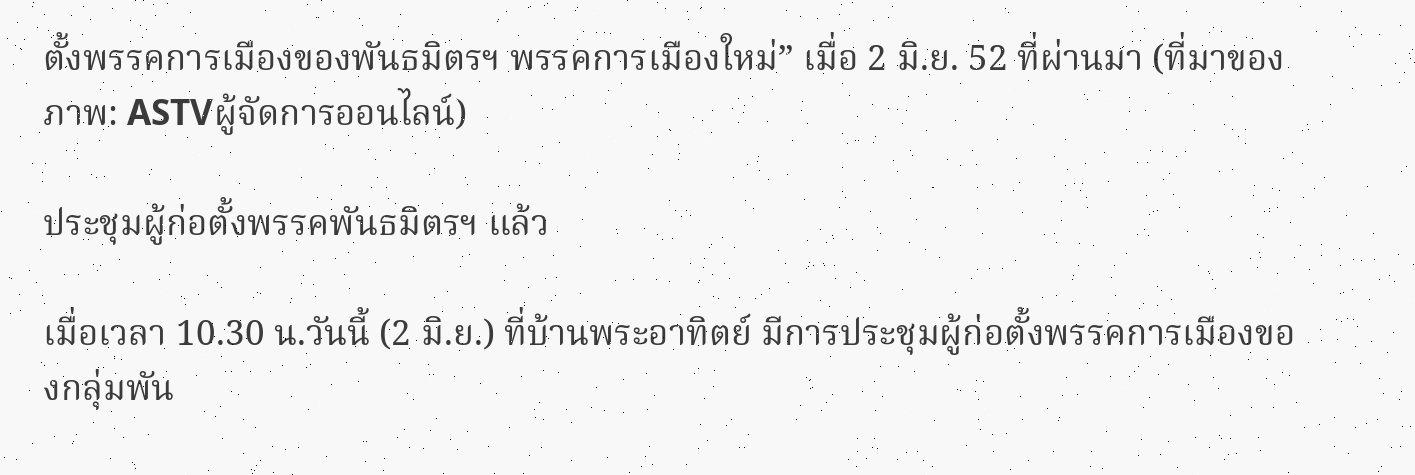ตั้งพรรคการเมืองของพันธมิตรฯ พรรคการเมืองใหม่” เมื่อ 2 มิ.ย. 52 ที่ผ่านมา (ที่มาของภาพ: ASTVผู้จัดการออนไลน์)

ประชุมผู้ก่อตั้งพรรคพันธมิตรฯ แล้ว

เมื่อเวลา 10.30 น.วันนี้ (2 มิ.ย.) ที่บ้านพระอาทิตย์ มีการประชุมผู้ก่อตั้งพรรคการเมืองของกลุ่มพัน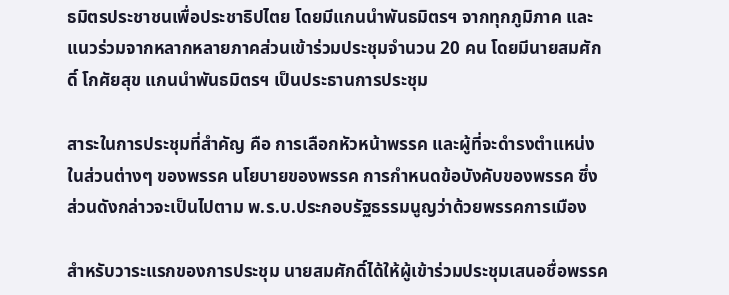ธมิตรประชาชนเพื่อประชาธิปไตย โดยมีแกนนำพันธมิตรฯ จากทุกภูมิภาค และแนวร่วมจากหลากหลายภาคส่วนเข้าร่วมประชุมจำนวน 20 คน โดยมีนายสมศักดิ์ โกศัยสุข แกนนำพันธมิตรฯ เป็นประธานการประชุม

สาระในการประชุมที่สำคัญ คือ การเลือกหัวหน้าพรรค และผู้ที่จะดำรงตำแหน่งในส่วนต่างๆ ของพรรค นโยบายของพรรค การกำหนดข้อบังคับของพรรค ซึ่งส่วนดังกล่าวจะเป็นไปตาม พ.ร.บ.ประกอบรัฐธรรมนูญว่าด้วยพรรคการเมือง

สำหรับวาระแรกของการประชุม นายสมศักดิ์ได้ให้ผู้เข้าร่วมประชุมเสนอชื่อพรรค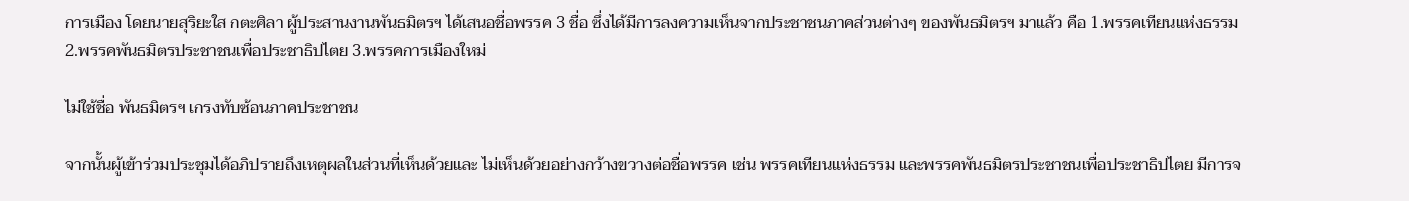การเมือง โดยนายสุริยะใส กตะศิลา ผู้ประสานงานพันธมิตรฯ ได้เสนอชื่อพรรค 3 ชื่อ ซึ่งได้มีการลงความเห็นจากประชาชนภาคส่วนต่างๆ ของพันธมิตรฯ มาแล้ว คือ 1.พรรคเทียนแห่งธรรม 2.พรรคพันธมิตรประชาชนเพื่อประชาธิปไตย 3.พรรคการเมืองใหม่

ไม่ใช้ชื่อ พันธมิตรฯ เกรงทับซ้อนภาคประชาชน

จากนั้นผู้เข้าร่วมประชุมได้อภิปรายถึงเหตุผลในส่วนที่เห็นด้วยและ ไม่เห็นด้วยอย่างกว้างขวางต่อชื่อพรรค เช่น พรรคเทียนแห่งธรรม และพรรคพันธมิตรประชาชนเพื่อประชาธิปไตย มีการจ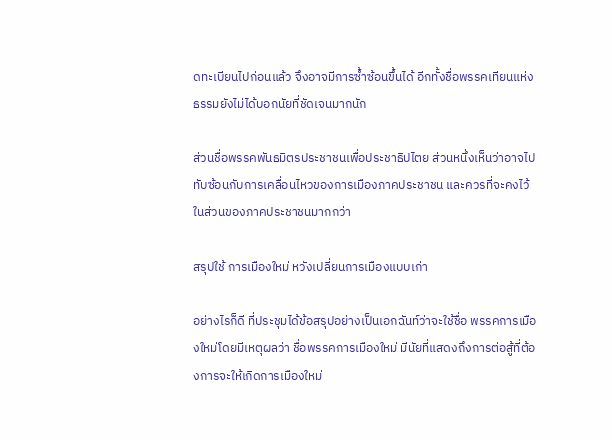ดทะเบียนไปก่อนแล้ว จึงอาจมีการซ้ำซ้อนขึ้นได้ อีกทั้งชื่อพรรคเทียนแห่งธรรมยังไม่ได้บอกนัยที่ชัดเจนมากนัก

ส่วนชื่อพรรคพันธมิตรประชาชนเพื่อประชาธิปไตย ส่วนหนึ่งเห็นว่าอาจไปทับซ้อนกับการเคลื่อนไหวของการเมืองภาคประชาชน และควรที่จะคงไว้ในส่วนของภาคประชาชนมากกว่า

สรุปใช้ การเมืองใหม่ หวังเปลี่ยนการเมืองแบบเก่า

อย่างไรก็ดี ที่ประชุมได้ข้อสรุปอย่างเป็นเอกฉันท์ว่าจะใช้ชื่อ พรรคการเมืองใหม่โดยมีเหตุผลว่า ชื่อพรรคการเมืองใหม่ มีนัยที่แสดงถึงการต่อสู้ที่ต้องการจะให้เกิดการเมืองใหม่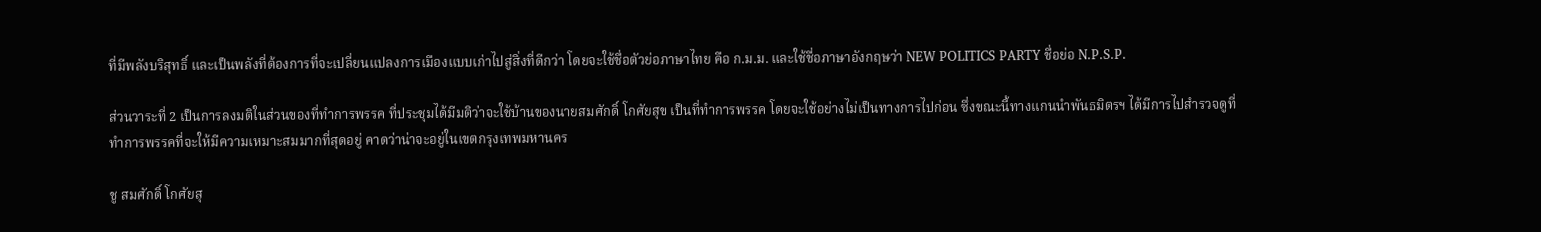ที่มีพลังบริสุทธิ์ และเป็นพลังที่ต้องการที่จะเปลี่ยนแปลงการเมืองแบบเก่าไปสู่สิ่งที่ดีกว่า โดยจะใช้ชื่อตัวย่อภาษาไทย คือ ก.ม.ม. และใช้ชื่อภาษาอังกฤษว่า NEW POLITICS PARTY ชื่อย่อ N.P.S.P.

ส่วนวาระที่ 2 เป็นการลงมติในส่วนของที่ทำการพรรค ที่ประชุมได้มีมติว่าจะใช้บ้านของนายสมศักดิ์ โกศัยสุข เป็นที่ทำการพรรค โดยจะใช้อย่างไม่เป็นทางการไปก่อน ซึ่งขณะนี้ทางแกนนำพันธมิตรฯ ได้มีการไปสำรวจดูที่ทำการพรรคที่จะให้มีความเหมาะสมมากที่สุดอยู่ คาดว่าน่าจะอยู่ในเขตกรุงเทพมหานคร

ชู สมศักดิ์ โกศัยสุ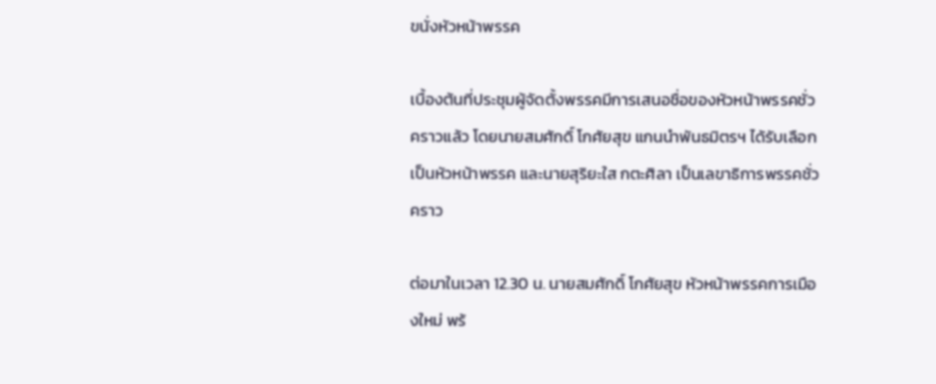ขนั่งหัวหน้าพรรค

เบื้องต้นที่ประชุมผู้จัดตั้งพรรคมีการเสนอชื่อของหัวหน้าพรรคชั่วคราวแล้ว โดยนายสมศักดิ์ โกศัยสุข แกนนำพันธมิตรฯ ได้รับเลือกเป็นหัวหน้าพรรค และนายสุริยะใส กตะศิลา เป็นเลขาธิการพรรคชั่วคราว

ต่อมาในเวลา 12.30 น. นายสมศักดิ์ โกศัยสุข หัวหน้าพรรคการเมืองใหม่ พร้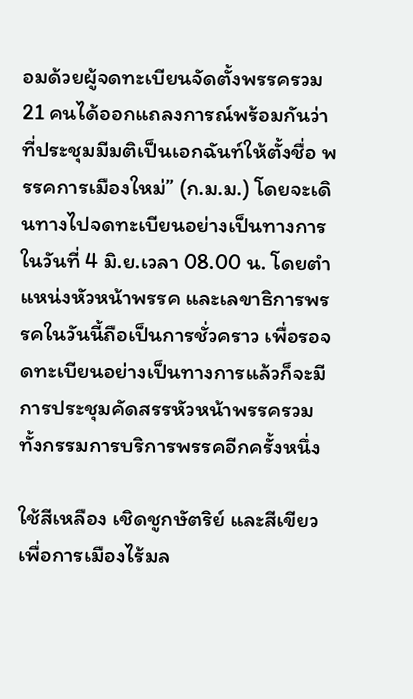อมด้วยผู้จดทะเบียนจัดตั้งพรรครวม 21 คนได้ออกแถลงการณ์พร้อมกันว่าที่ประชุมมีมติเป็นเอกฉันท์ให้ตั้งชื่อ พรรคการเมืองใหม่” (ก.ม.ม.) โดยจะเดินทางไปจดทะเบียนอย่างเป็นทางการในวันที่ 4 มิ.ย.เวลา 08.00 น. โดยตำแหน่งหัวหน้าพรรค และเลขาธิการพรรคในวันนี้ถือเป็นการชั่วคราว เพื่อรอจดทะเบียนอย่างเป็นทางการแล้วก็จะมีการประชุมคัดสรรหัวหน้าพรรครวม ทั้งกรรมการบริการพรรคอีกครั้งหนึ่ง

ใช้สีเหลือง เชิดชูกษัตริย์ และสีเขียวเพื่อการเมืองไร้มล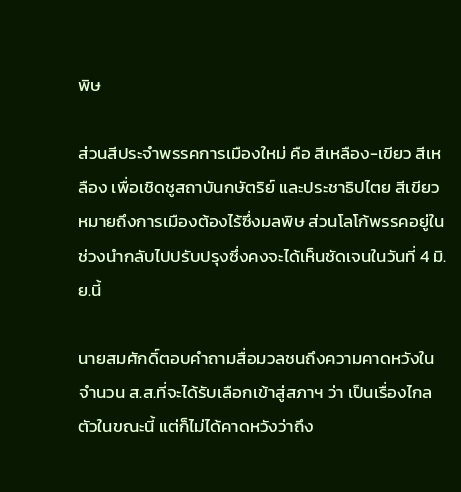พิษ

ส่วนสีประจำพรรคการเมืองใหม่ คือ สีเหลือง-เขียว สีเหลือง เพื่อเชิดชูสถาบันกษัตริย์ และประชาธิปไตย สีเขียวหมายถึงการเมืองต้องไร้ซึ่งมลพิษ ส่วนโลโก้พรรคอยู่ในช่วงนำกลับไปปรับปรุงซึ่งคงจะได้เห็นชัดเจนในวันที่ 4 มิ.ย.นี้

นายสมศักดิ์ตอบคำถามสื่อมวลชนถึงความคาดหวังในจำนวน ส.ส.ที่จะได้รับเลือกเข้าสู่สภาฯ ว่า เป็นเรื่องไกลตัวในขณะนี้ แต่ก็ไม่ได้คาดหวังว่าถึง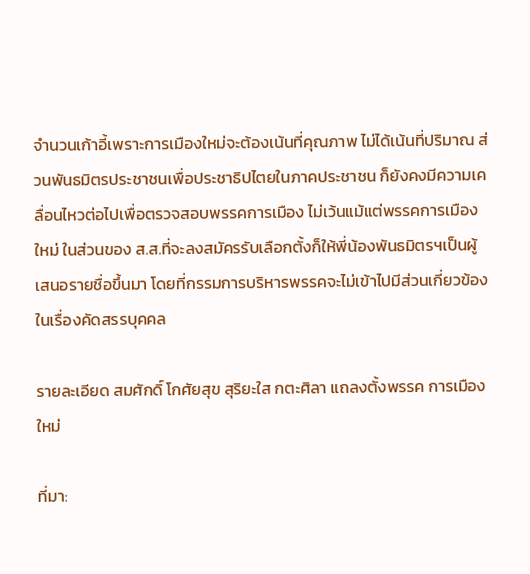จำนวนเก้าอี้เพราะการเมืองใหม่จะต้องเน้นที่คุณภาพ ไม่ได้เน้นที่ปริมาณ ส่วนพันธมิตรประชาชนเพื่อประชาธิปไตยในภาคประชาชน ก็ยังคงมีความเคลื่อนไหวต่อไปเพื่อตรวจสอบพรรคการเมือง ไม่เว้นแม้แต่พรรคการเมืองใหม่ ในส่วนของ ส.ส.ที่จะลงสมัครรับเลือกตั้งก็ให้พี่น้องพันธมิตรฯเป็นผู้เสนอรายชื่อขึ้นมา โดยที่กรรมการบริหารพรรคจะไม่เข้าไปมีส่วนเกี่ยวข้องในเรื่องคัดสรรบุคคล

รายละเอียด สมศักดิ์ โกศัยสุข สุริยะใส กตะศิลา แถลงตั้งพรรค การเมืองใหม่

ที่มา: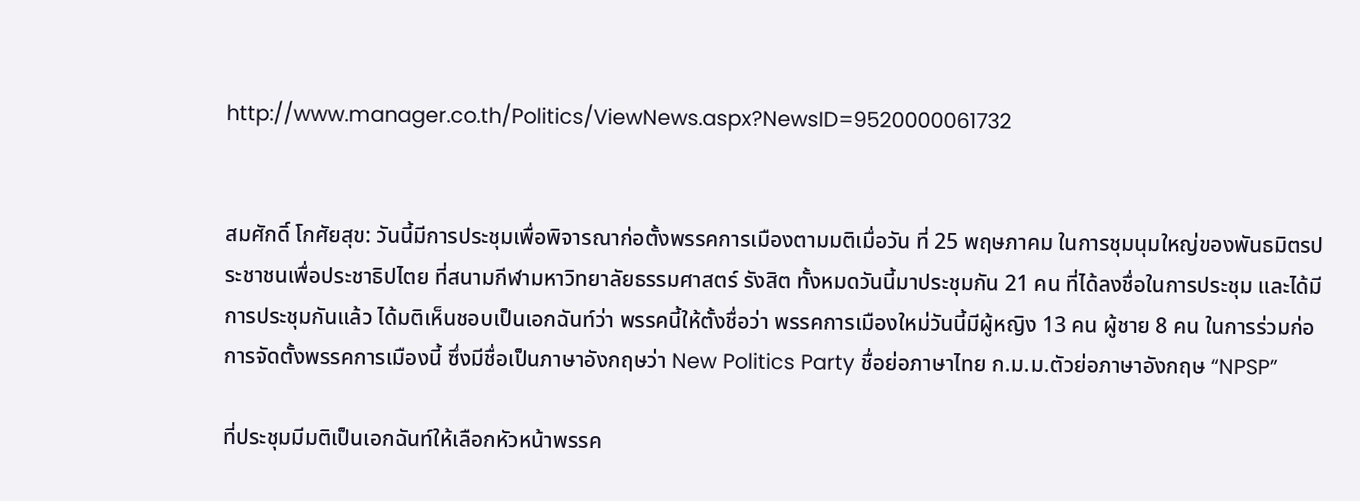http://www.manager.co.th/Politics/ViewNews.aspx?NewsID=9520000061732


สมศักดิ์ โกศัยสุข: วันนี้มีการประชุมเพื่อพิจารณาก่อตั้งพรรคการเมืองตามมติเมื่อวัน ที่ 25 พฤษภาคม ในการชุมนุมใหญ่ของพันธมิตรประชาชนเพื่อประชาธิปไตย ที่สนามกีฬามหาวิทยาลัยธรรมศาสตร์ รังสิต ทั้งหมดวันนี้มาประชุมกัน 21 คน ที่ได้ลงชื่อในการประชุม และได้มีการประชุมกันแล้ว ได้มติเห็นชอบเป็นเอกฉันท์ว่า พรรคนี้ให้ตั้งชื่อว่า พรรคการเมืองใหม่วันนี้มีผู้หญิง 13 คน ผู้ชาย 8 คน ในการร่วมก่อการจัดตั้งพรรคการเมืองนี้ ซึ่งมีชื่อเป็นภาษาอังกฤษว่า New Politics Party ชื่อย่อภาษาไทย ก.ม.ม.ตัวย่อภาษาอังกฤษ “NPSP”

ที่ประชุมมีมติเป็นเอกฉันท์ให้เลือกหัวหน้าพรรค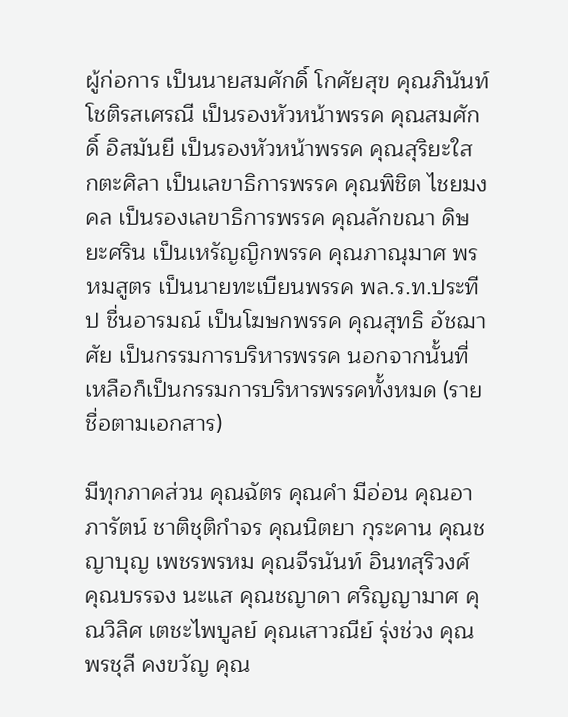ผู้ก่อการ เป็นนายสมศักดิ์ โกศัยสุข คุณภินันท์ โชติรสเศรณี เป็นรองหัวหน้าพรรค คุณสมศักดิ์ อิสมันยี เป็นรองหัวหน้าพรรค คุณสุริยะใส กตะศิลา เป็นเลขาธิการพรรค คุณพิชิต ไชยมงคล เป็นรองเลขาธิการพรรค คุณลักขณา ดิษยะศริน เป็นเหรัญญิกพรรค คุณภาณุมาศ พรหมสูตร เป็นนายทะเบียนพรรค พล.ร.ท.ประทีป ชื่นอารมณ์ เป็นโฆษกพรรค คุณสุทธิ อัชฌาศัย เป็นกรรมการบริหารพรรค นอกจากนั้นที่เหลือก็เป็นกรรมการบริหารพรรคทั้งหมด (รายชื่อตามเอกสาร)

มีทุกภาคส่วน คุณฉัตร คุณคำ มีอ่อน คุณอาภารัตน์ ชาติชุติกำจร คุณนิตยา กุระคาน คุณชญาบุญ เพชรพรหม คุณจีรนันท์ อินทสุริวงศ์ คุณบรรจง นะแส คุณชญาดา ศริญญามาศ คุณวิลิศ เตชะไพบูลย์ คุณเสาวณีย์ รุ่งช่วง คุณพรชุลี คงขวัญ คุณ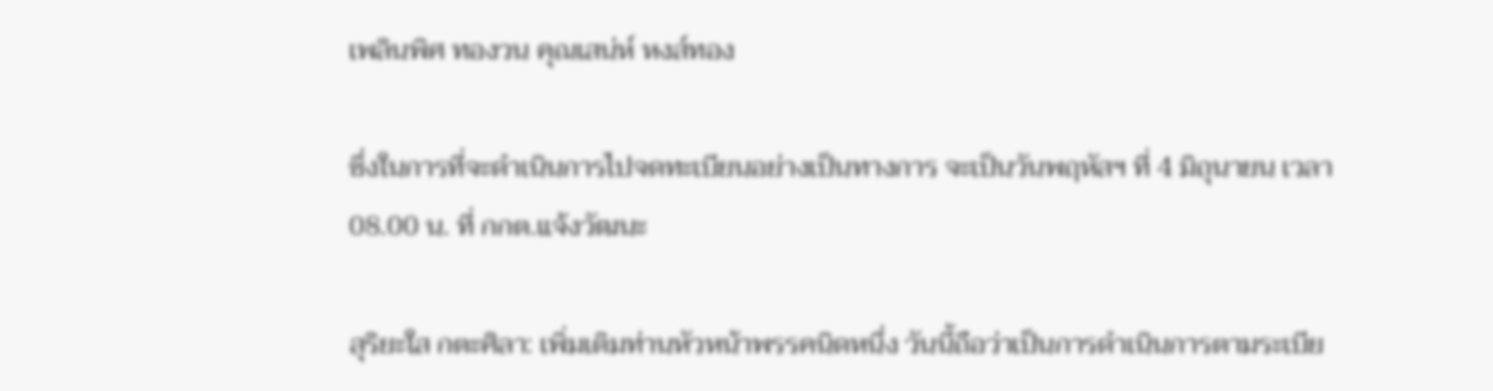เพลินพิศ ทองวน คุณเสน่ห์ หงส์ทอง

ซึ่งในการที่จะดำเนินการไปจดทะเบียนอย่างเป็นทางการ จะเป็นวันพฤหัสฯ ที่ 4 มิถุนายน เวลา 08.00 น. ที่ กกต.แจ้งวัฒนะ

สุริยะใส กตะศิลา: เพิ่มเติมท่านหัวหน้าพรรคนิดหนึ่ง วันนี้ถือว่าเป็นการดำเนินการตามระเบีย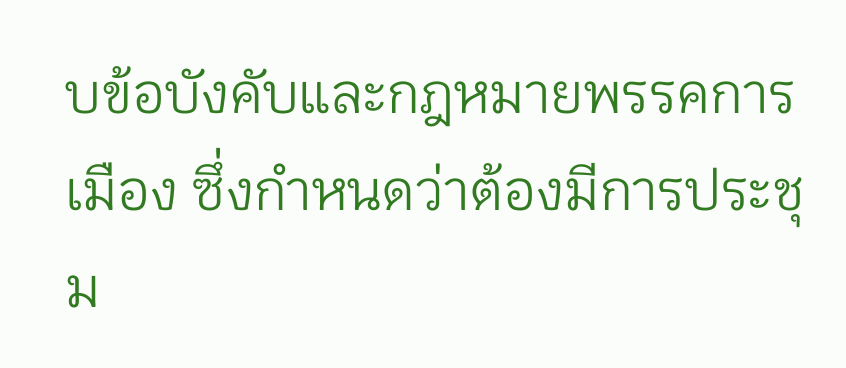บข้อบังคับและกฎหมายพรรคการเมือง ซึ่งกำหนดว่าต้องมีการประชุม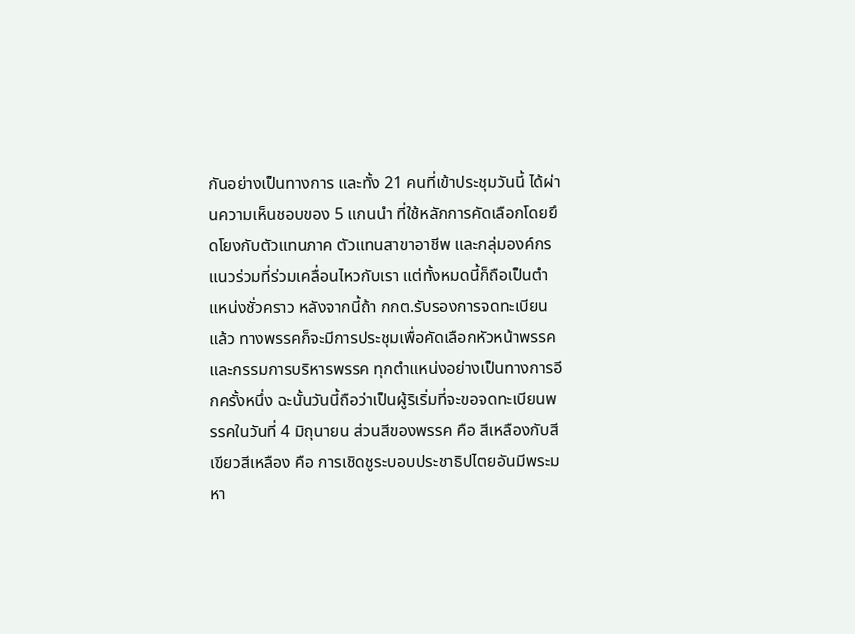กันอย่างเป็นทางการ และทั้ง 21 คนที่เข้าประชุมวันนี้ ได้ผ่านความเห็นชอบของ 5 แกนนำ ที่ใช้หลักการคัดเลือกโดยยึดโยงกับตัวแทนภาค ตัวแทนสาขาอาชีพ และกลุ่มองค์กรแนวร่วมที่ร่วมเคลื่อนไหวกับเรา แต่ทั้งหมดนี้ก็ถือเป็นตำแหน่งชั่วคราว หลังจากนี้ถ้า กกต.รับรองการจดทะเบียนแล้ว ทางพรรคก็จะมีการประชุมเพื่อคัดเลือกหัวหน้าพรรค และกรรมการบริหารพรรค ทุกตำแหน่งอย่างเป็นทางการอีกครั้งหนึ่ง ฉะนั้นวันนี้ถือว่าเป็นผู้ริเริ่มที่จะขอจดทะเบียนพรรคในวันที่ 4 มิถุนายน ส่วนสีของพรรค คือ สีเหลืองกับสีเขียวสีเหลือง คือ การเชิดชูระบอบประชาธิปไตยอันมีพระมหา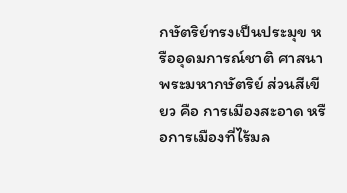กษัตริย์ทรงเป็นประมุข หรืออุดมการณ์ชาติ ศาสนา พระมหากษัตริย์ ส่วนสีเขียว คือ การเมืองสะอาด หรือการเมืองที่ไร้มล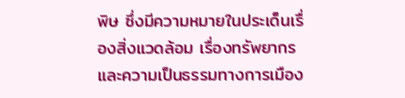พิษ ซึ่งมีความหมายในประเด็นเรื่องสิ่งแวดล้อม เรื่องทรัพยากร และความเป็นธรรมทางการเมือง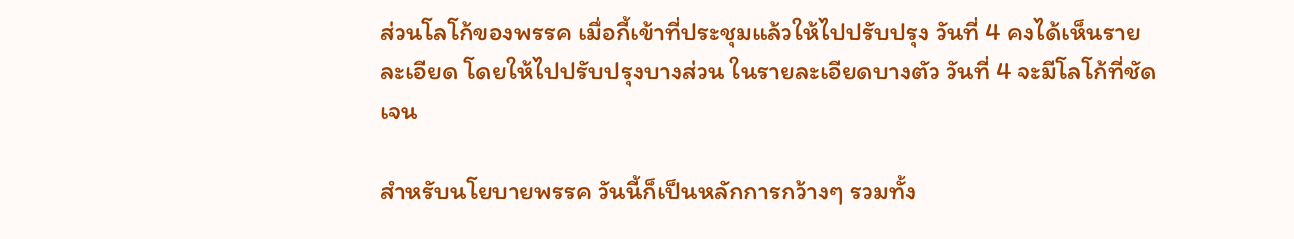ส่วนโลโก้ของพรรค เมื่อกี้เข้าที่ประชุมแล้วให้ไปปรับปรุง วันที่ 4 คงได้เห็นรายละเอียด โดยให้ไปปรับปรุงบางส่วน ในรายละเอียดบางตัว วันที่ 4 จะมีโลโก้ที่ชัดเจน

สำหรับนโยบายพรรค วันนี้ก็เป็นหลักการกว้างๆ รวมทั้ง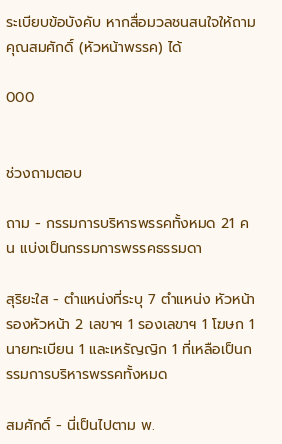ระเบียบข้อบังคับ หากสื่อมวลชนสนใจให้ถามคุณสมศักดิ์ (หัวหน้าพรรค) ได้

000


ช่วงถามตอบ

ถาม - กรรมการบริหารพรรคทั้งหมด 21 คน แบ่งเป็นกรรมการพรรคธรรมดา

สุริยะใส - ตำแหน่งที่ระบุ 7 ตำแหน่ง หัวหน้า รองหัวหน้า 2 เลขาฯ 1 รองเลขาฯ 1 โฆษก 1 นายทะเบียน 1 และเหรัญญิก 1 ที่เหลือเป็นกรรมการบริหารพรรคทั้งหมด

สมศักดิ์ - นี่เป็นไปตาม พ.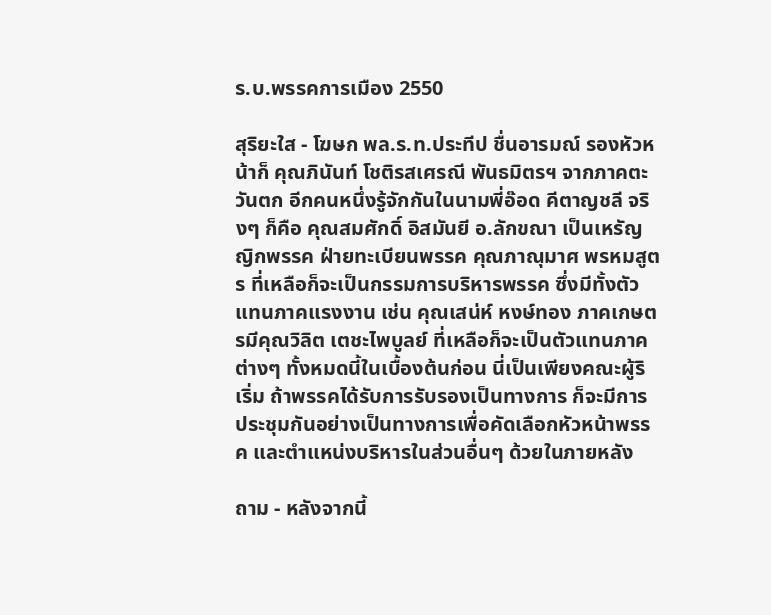ร.บ.พรรคการเมือง 2550

สุริยะใส - โฆษก พล.ร.ท.ประทีป ชื่นอารมณ์ รองหัวหน้าก็ คุณภินันท์ โชติรสเศรณี พันธมิตรฯ จากภาคตะวันตก อีกคนหนึ่งรู้จักกันในนามพี่อ๊อด คีตาญชลี จริงๆ ก็คือ คุณสมศักดิ์ อิสมันยี อ.ลักขณา เป็นเหรัญญิกพรรค ฝ่ายทะเบียนพรรค คุณภาณุมาศ พรหมสูตร ที่เหลือก็จะเป็นกรรมการบริหารพรรค ซึ่งมีทั้งตัวแทนภาคแรงงาน เช่น คุณเสน่ห์ หงษ์ทอง ภาคเกษตรมีคุณวิลิต เตชะไพบูลย์ ที่เหลือก็จะเป็นตัวแทนภาคต่างๆ ทั้งหมดนี้ในเบื้องต้นก่อน นี่เป็นเพียงคณะผู้ริเริ่ม ถ้าพรรคได้รับการรับรองเป็นทางการ ก็จะมีการประชุมกันอย่างเป็นทางการเพื่อคัดเลือกหัวหน้าพรรค และตำแหน่งบริหารในส่วนอื่นๆ ด้วยในภายหลัง

ถาม - หลังจากนี้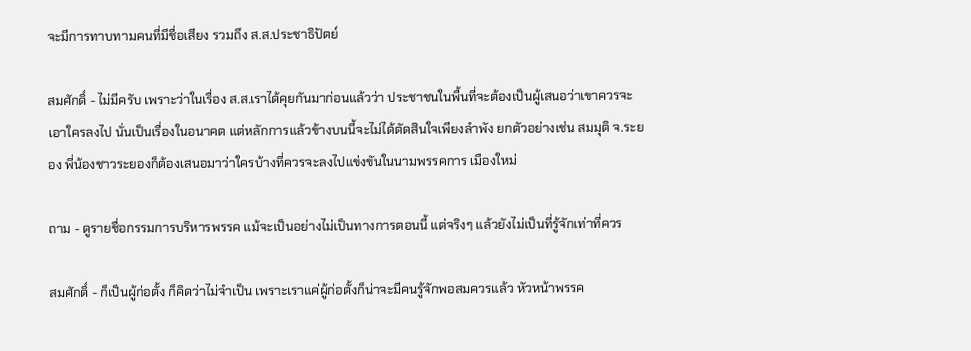จะมีการทาบทามคนที่มีชื่อเสียง รวมถึง ส.ส.ประชาธิปัตย์

สมศักดิ์ - ไม่มีครับ เพราะว่าในเรื่อง ส.ส.เราได้คุยกันมาก่อนแล้วว่า ประชาชนในพื้นที่จะต้องเป็นผู้เสนอว่าเขาควรจะเอาใครลงไป นั่นเป็นเรื่องในอนาคต แต่หลักการแล้วข้างบนนี้จะไม่ได้ตัดสินใจเพียงลำพัง ยกตัวอย่างเช่น สมมุติ จ.ระยอง พี่น้องชาวระยองก็ต้องเสนอมาว่าใครบ้างที่ควรจะลงไปแข่งขันในนามพรรคการ เมืองใหม่

ถาม - ดูรายชื่อกรรมการบริหารพรรค แม้จะเป็นอย่างไม่เป็นทางการตอนนี้ แต่จริงๆ แล้วยังไม่เป็นที่รู้จักเท่าที่ควร

สมศักดิ์ - ก็เป็นผู้ก่อตั้ง ก็คิดว่าไม่จำเป็น เพราะเราแค่ผู้ก่อตั้งก็น่าจะมีคนรู้จักพอสมควรแล้ว หัวหน้าพรรค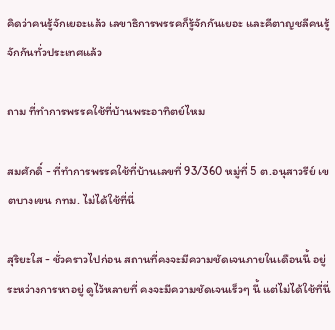คิดว่าคนรู้จักเยอะแล้ว เลขาธิการพรรคก็รู้จักกันเยอะ และคีตาญชลีคนรู้จักกันทั่วประเทศแล้ว

ถาม ที่ทำการพรรคใช้ที่บ้านพระอาทิตย์ไหม

สมศักดิ์ - ที่ทำการพรรคใช้ที่บ้านเลขที่ 93/360 หมู่ที่ 5 ต.อนุสาวรีย์ เขตบางเขน กทม. ไม่ได้ใช้ที่นี่

สุริยะใส - ชั่วคราวไปก่อน สถานที่คงจะมีความชัดเจนภายในเดือนนี้ อยู่ระหว่างการหาอยู่ ดูไว้หลายที่ คงจะมีความชัดเจนเร็วๆ นี้ แต่ไม่ได้ใช้ที่นี่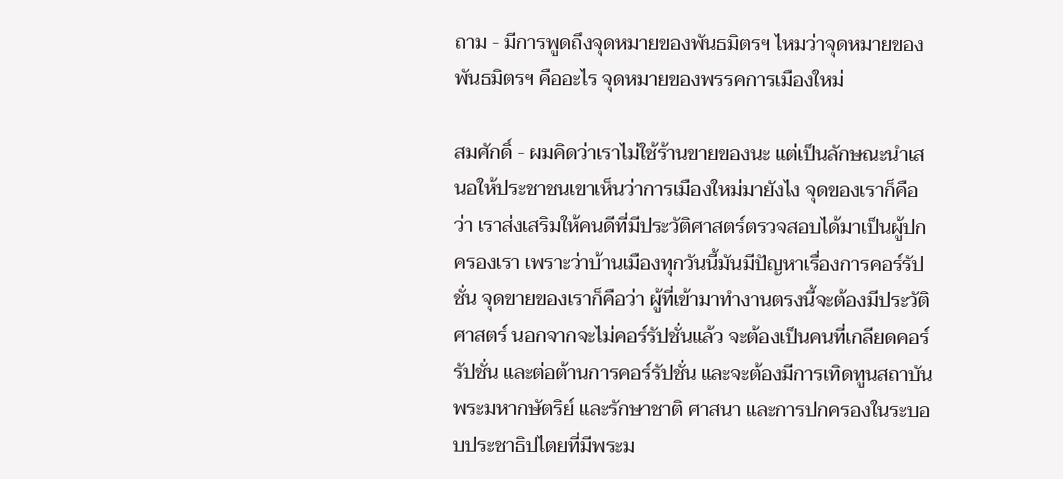ถาม - มีการพูดถึงจุดหมายของพันธมิตรฯ ไหมว่าจุดหมายของพันธมิตรฯ คืออะไร จุดหมายของพรรคการเมืองใหม่

สมศักดิ์ - ผมคิดว่าเราไม่ใช้ร้านขายของนะ แต่เป็นลักษณะนำเสนอให้ประชาชนเขาเห็นว่าการเมืองใหม่มายังไง จุดของเราก็คือว่า เราส่งเสริมให้คนดีที่มีประวัติศาสตร์ตรวจสอบได้มาเป็นผู้ปกครองเรา เพราะว่าบ้านเมืองทุกวันนี้มันมีปัญหาเรื่องการคอร์รัปชั่น จุดขายของเราก็คือว่า ผู้ที่เข้ามาทำงานตรงนี้จะต้องมีประวัติศาสตร์ นอกจากจะไม่คอร์รัปชั่นแล้ว จะต้องเป็นคนที่เกลียดคอร์รัปชั่น และต่อต้านการคอร์รัปชั่น และจะต้องมีการเทิดทูนสถาบันพระมหากษัตริย์ และรักษาชาติ ศาสนา และการปกครองในระบอบประชาธิปไตยที่มีพระม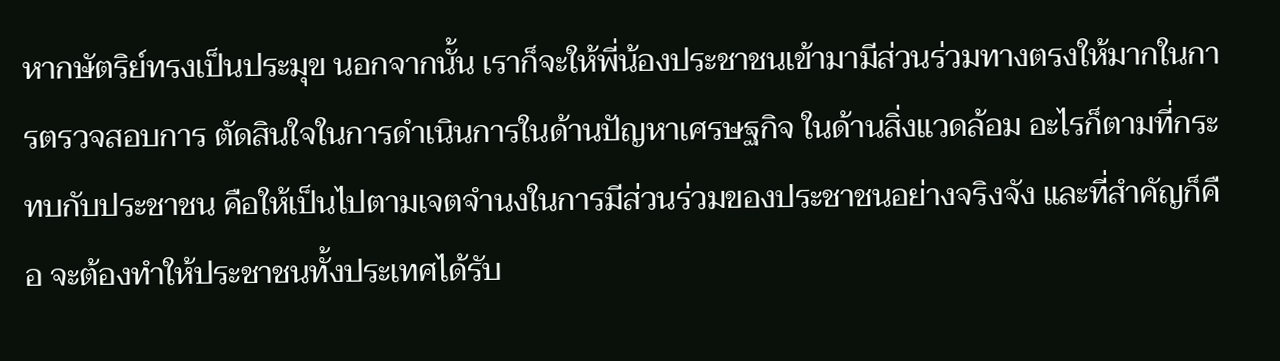หากษัตริย์ทรงเป็นประมุข นอกจากนั้น เราก็จะให้พี่น้องประชาชนเข้ามามีส่วนร่วมทางตรงให้มากในการตรวจสอบการ ตัดสินใจในการดำเนินการในด้านปัญหาเศรษฐกิจ ในด้านสิ่งแวดล้อม อะไรก็ตามที่กระทบกับประชาชน คือให้เป็นไปตามเจตจำนงในการมีส่วนร่วมของประชาชนอย่างจริงจัง และที่สำคัญก็คือ จะต้องทำให้ประชาชนทั้งประเทศได้รับ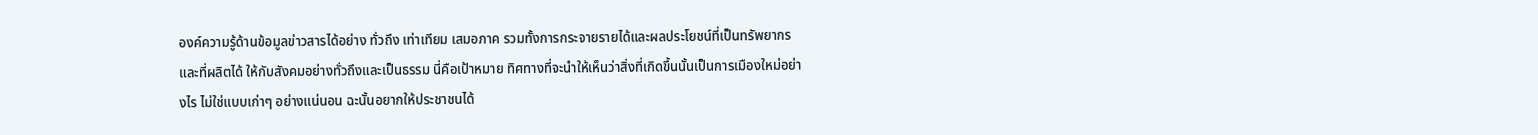องค์ความรู้ด้านข้อมูลข่าวสารได้อย่าง ทั่วถึง เท่าเทียม เสมอภาค รวมทั้งการกระจายรายได้และผลประโยชน์ที่เป็นทรัพยากร และที่ผลิตได้ ให้กับสังคมอย่างทั่วถึงและเป็นธรรม นี่คือเป้าหมาย ทิศทางที่จะนำให้เห็นว่าสิ่งที่เกิดขึ้นนั้นเป็นการเมืองใหม่อย่างไร ไม่ใช่แบบเก่าๆ อย่างแน่นอน ฉะนั้นอยากให้ประชาชนได้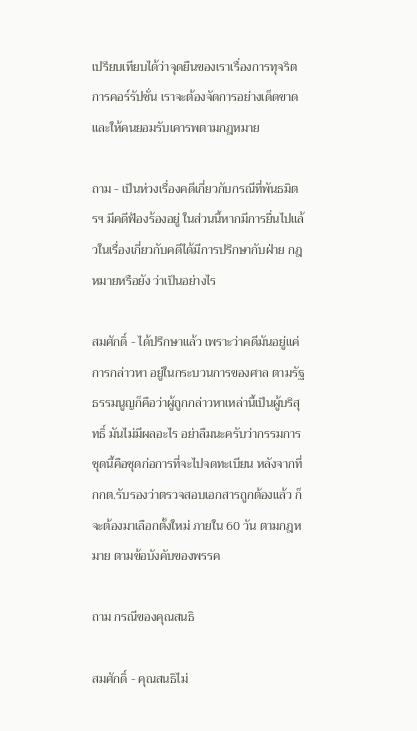เปรียบเทียบได้ว่าจุดยืนของเราเรื่องการทุจริต การคอร์รัปชั่น เราจะต้องจัดการอย่างเด็ดขาด และให้คนยอมรับเคารพตามกฎหมาย

ถาม - เป็นห่วงเรื่องคดีเกี่ยวกับกรณีที่พันธมิตรฯ มีคดีฟ้องร้องอยู่ ในส่วนนี้หากมีการยื่นไปแล้วในเรื่องเกี่ยวกับคดีได้มีการปรึกษากับฝ่าย กฎหมายหรือยัง ว่าเป็นอย่างไร

สมศักดิ์ - ได้ปรึกษาแล้ว เพราะว่าคดีมันอยู่แค่การกล่าวหา อยู่ในกระบวนการของศาล ตามรัฐธรรมนูญก็คือว่าผู้ถูกกล่าวหาเหล่านี้เป็นผู้บริสุทธิ์ มันไม่มีผลอะไร อย่าลืมนะครับว่ากรรมการชุดนี้คือชุดก่อการที่จะไปจดทะเบียน หลังจากที่ กกต.รับรองว่าตรวจสอบเอกสารถูกต้องแล้ว ก็จะต้องมาเลือกตั้งใหม่ ภายใน 60 วัน ตามกฎหมาย ตามข้อบังคับของพรรค

ถาม กรณีของคุณสนธิ

สมศักดิ์ - คุณสนธิไม่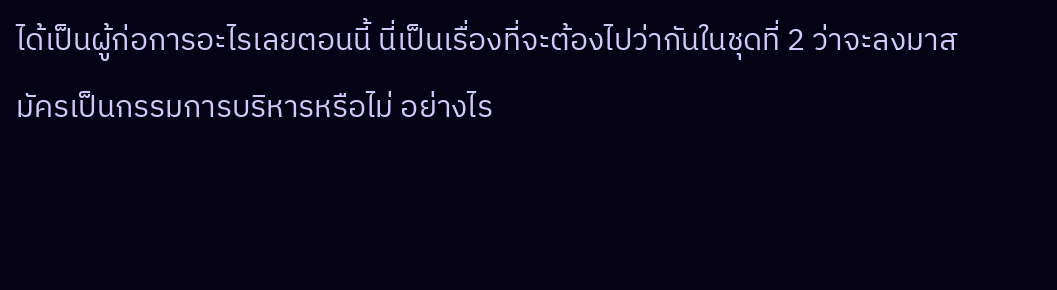ได้เป็นผู้ก่อการอะไรเลยตอนนี้ นี่เป็นเรื่องที่จะต้องไปว่ากันในชุดที่ 2 ว่าจะลงมาสมัครเป็นกรรมการบริหารหรือไม่ อย่างไร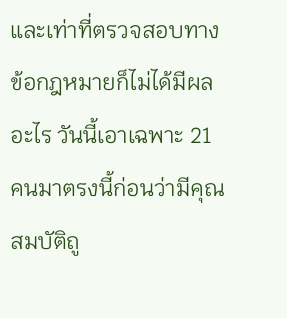และเท่าที่ตรวจสอบทางข้อกฎหมายก็ไม่ได้มีผลอะไร วันนี้เอาเฉพาะ 21 คนมาตรงนี้ก่อนว่ามีคุณสมบัติถู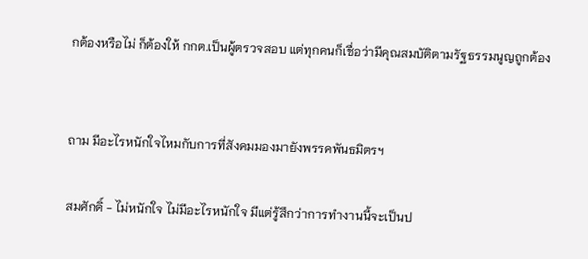กต้องหรือไม่ ก็ต้องให้ กกต.เป็นผู้ตรวจสอบ แต่ทุกคนก็เชื่อว่ามีคุณสมบัติตามรัฐธรรมนูญถูกต้อง


ถาม มีอะไรหนักใจไหมกับการที่สังคมมองมายังพรรคพันธมิตรฯ

สมศักดิ์ - ไม่หนักใจ ไม่มีอะไรหนักใจ มีแต่รู้สึกว่าการทำงานนี้จะเป็นป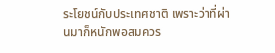ระโยชน์กับประเทศชาติ เพราะว่าที่ผ่านมาก็หนักพอสมควร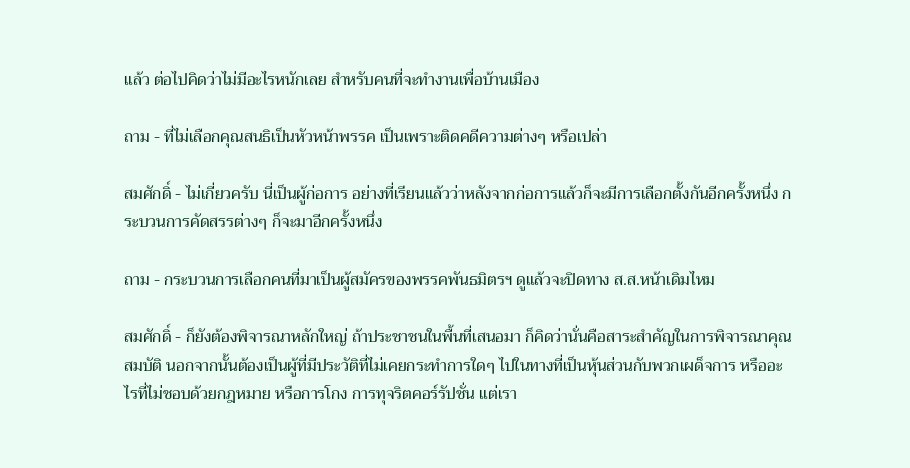แล้ว ต่อไปคิดว่าไม่มีอะไรหนักเลย สำหรับคนที่จะทำงานเพื่อบ้านเมือง

ถาม - ที่ไม่เลือกคุณสนธิเป็นหัวหน้าพรรค เป็นเพราะติดคดีความต่างๆ หรือเปล่า

สมศักดิ์ - ไม่เกี่ยวครับ นี่เป็นผู้ก่อการ อย่างที่เรียนแล้วว่าหลังจากก่อการแล้วก็จะมีการเลือกตั้งกันอีกครั้งหนึ่ง กระบวนการคัดสรรต่างๆ ก็จะมาอีกครั้งหนึ่ง

ถาม - กระบวนการเลือกคนที่มาเป็นผู้สมัครของพรรคพันธมิตรฯ ดูแล้วจะปิดทาง ส.ส.หน้าเดิมไหม

สมศักดิ์ - ก็ยังต้องพิจารณาหลักใหญ่ ถ้าประชาชนในพื้นที่เสนอมา ก็คิดว่านั่นคือสาระสำคัญในการพิจารณาคุณสมบัติ นอกจากนั้นต้องเป็นผู้ที่มีประวัติที่ไม่เคยกระทำการใดๆ ไปในทางที่เป็นหุ้นส่วนกับพวกเผด็จการ หรืออะไรที่ไม่ชอบด้วยกฎหมาย หรือการโกง การทุจริตคอร์รัปชั่น แต่เรา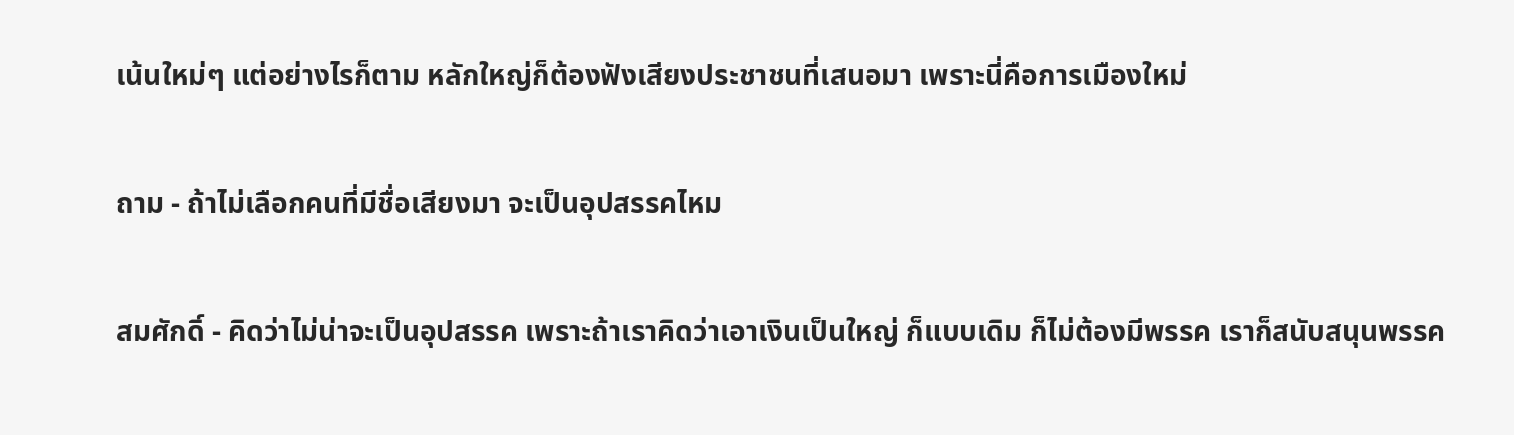เน้นใหม่ๆ แต่อย่างไรก็ตาม หลักใหญ่ก็ต้องฟังเสียงประชาชนที่เสนอมา เพราะนี่คือการเมืองใหม่

ถาม - ถ้าไม่เลือกคนที่มีชื่อเสียงมา จะเป็นอุปสรรคไหม

สมศักดิ์ - คิดว่าไม่น่าจะเป็นอุปสรรค เพราะถ้าเราคิดว่าเอาเงินเป็นใหญ่ ก็แบบเดิม ก็ไม่ต้องมีพรรค เราก็สนับสนุนพรรค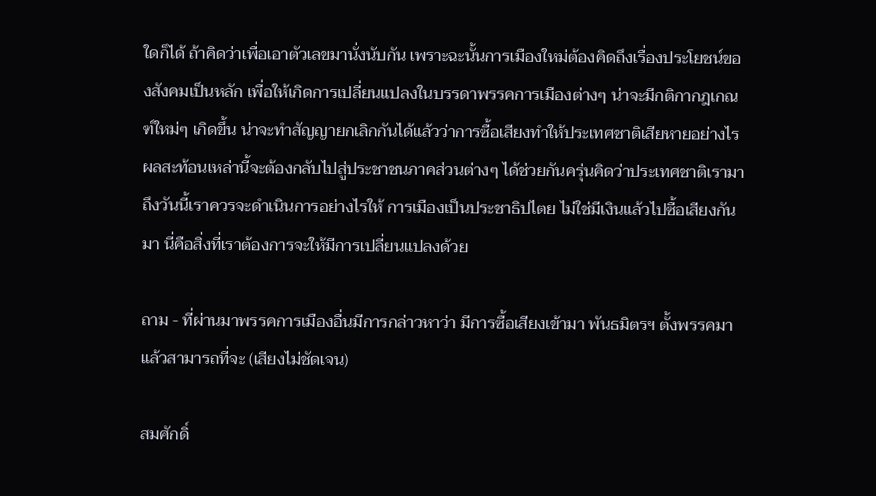ใดก็ได้ ถ้าคิดว่าเพื่อเอาตัวเลขมานั่งนับกัน เพราะฉะนั้นการเมืองใหม่ต้องคิดถึงเรื่องประโยชน์ของสังคมเป็นหลัก เพื่อให้เกิดการเปลี่ยนแปลงในบรรดาพรรคการเมืองต่างๆ น่าจะมีกติกากฎเกณฑ์ใหม่ๆ เกิดขึ้น น่าจะทำสัญญายกเลิกกันได้แล้วว่าการซื้อเสียงทำให้ประเทศชาติเสียหายอย่างไร ผลสะท้อนเหล่านี้จะต้องกลับไปสู่ประชาชนภาคส่วนต่างๆ ได้ช่วยกันครุ่นคิดว่าประเทศชาติเรามาถึงวันนี้เราควรจะดำเนินการอย่างไรให้ การเมืองเป็นประชาธิปไตย ไม่ใช่มีเงินแล้วไปซื้อเสียงกันมา นี่คือสิ่งที่เราต้องการจะให้มีการเปลี่ยนแปลงด้วย

ถาม - ที่ผ่านมาพรรคการเมืองอื่นมีการกล่าวหาว่า มีการซื้อเสียงเข้ามา พันธมิตรฯ ตั้งพรรคมาแล้วสามารถที่จะ (เสียงไม่ชัดเจน)

สมศักดิ์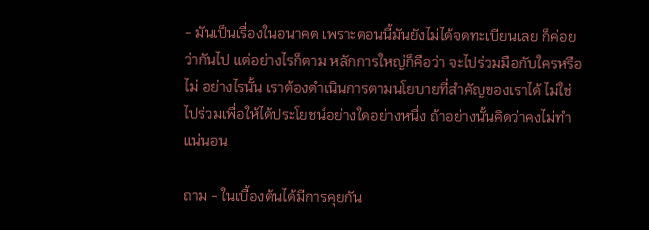- มันเป็นเรื่องในอนาคต เพราะตอนนี้มันยังไม่ได้จดทะเบียนเลย ก็ค่อยว่ากันไป แต่อย่างไรก็ตาม หลักการใหญ่ก็คือว่า จะไปร่วมมือกับใครหรือไม่ อย่างไรนั้น เราต้องดำเนินการตามนโยบายที่สำคัญของเราได้ ไม่ใช่ไปร่วมเพื่อให้ได้ประโยชน์อย่างใดอย่างหนึ่ง ถ้าอย่างนั้นคิดว่าคงไม่ทำแน่นอน

ถาม - ในเบื้องต้นได้มีการคุยกัน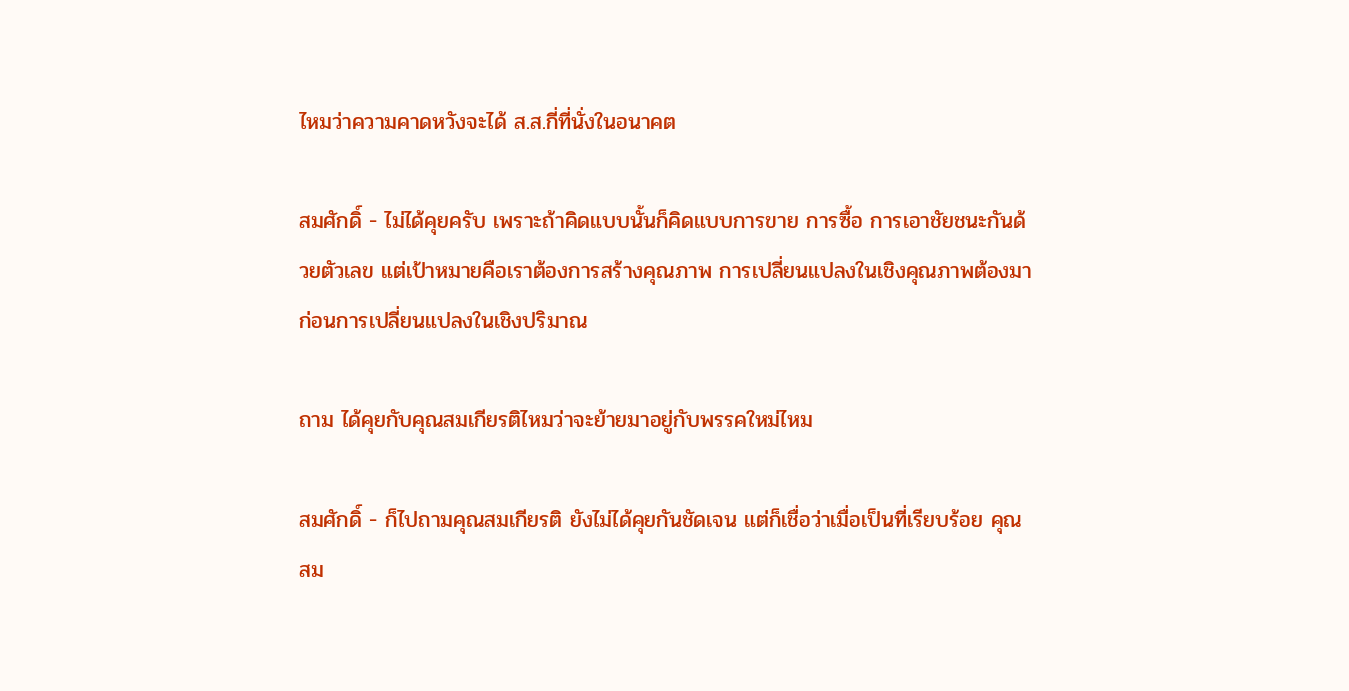ไหมว่าความคาดหวังจะได้ ส.ส.กี่ที่นั่งในอนาคต

สมศักดิ์ - ไม่ได้คุยครับ เพราะถ้าคิดแบบนั้นก็คิดแบบการขาย การซื้อ การเอาชัยชนะกันด้วยตัวเลข แต่เป้าหมายคือเราต้องการสร้างคุณภาพ การเปลี่ยนแปลงในเชิงคุณภาพต้องมาก่อนการเปลี่ยนแปลงในเชิงปริมาณ

ถาม ได้คุยกับคุณสมเกียรติไหมว่าจะย้ายมาอยู่กับพรรคใหม่ไหม

สมศักดิ์ - ก็ไปถามคุณสมเกียรติ ยังไม่ได้คุยกันชัดเจน แต่ก็เชื่อว่าเมื่อเป็นที่เรียบร้อย คุณสม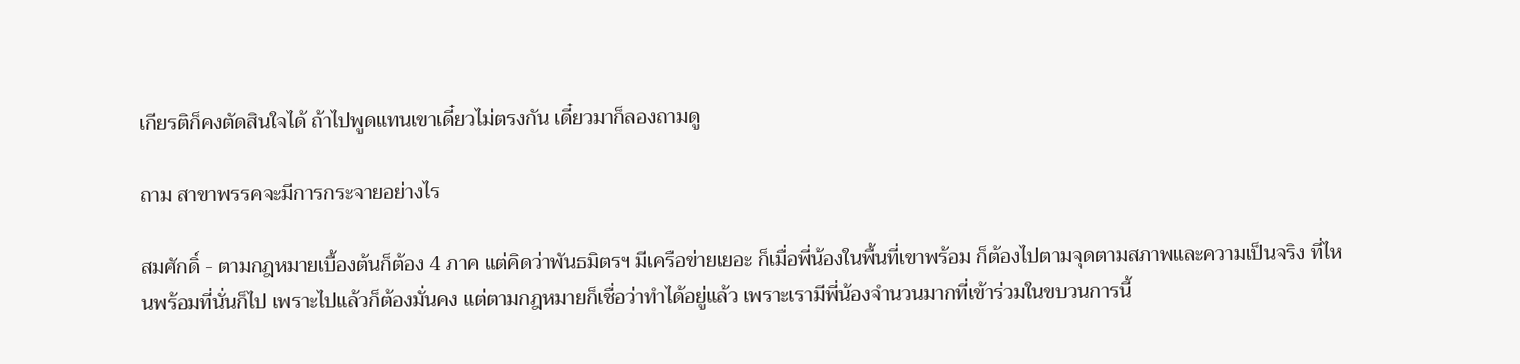เกียรติก็คงตัดสินใจได้ ถ้าไปพูดแทนเขาเดี๋ยวไม่ตรงกัน เดี๋ยวมาก็ลองถามดู

ถาม สาขาพรรคจะมีการกระจายอย่างไร

สมศักดิ์ - ตามกฎหมายเบื้องต้นก็ต้อง 4 ภาค แต่คิดว่าพันธมิตรฯ มีเครือข่ายเยอะ ก็เมื่อพี่น้องในพื้นที่เขาพร้อม ก็ต้องไปตามจุดตามสภาพและความเป็นจริง ที่ไหนพร้อมที่นั่นก็ไป เพราะไปแล้วก็ต้องมั่นคง แต่ตามกฎหมายก็เชื่อว่าทำได้อยู่แล้ว เพราะเรามีพี่น้องจำนวนมากที่เข้าร่วมในขบวนการนี้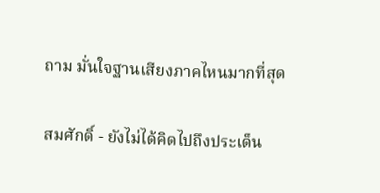ถาม มั่นใจฐานเสียงภาคไหนมากที่สุด

สมศักดิ์ - ยังไม่ได้คิดไปถึงประเด็น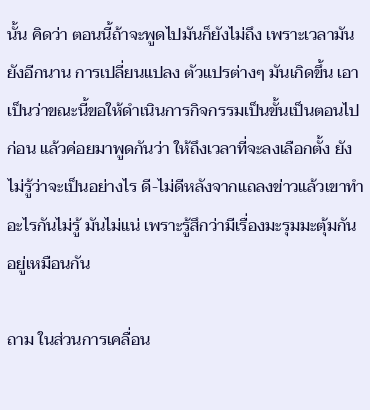นั้น คิดว่า ตอนนี้ถ้าจะพูดไปมันก็ยังไม่ถึง เพราะเวลามันยังอีกนาน การเปลี่ยนแปลง ตัวแปรต่างๆ มันเกิดขึ้น เอาเป็นว่าขณะนี้ขอให้ดำเนินการกิจกรรมเป็นขั้นเป็นตอนไปก่อน แล้วค่อยมาพูดกันว่า ให้ถึงเวลาที่จะลงเลือกตั้ง ยังไม่รู้ว่าจะเป็นอย่างไร ดี-ไม่ดีหลังจากแถลงข่าวแล้วเขาทำอะไรกันไม่รู้ มันไม่แน่ เพราะรู้สึกว่ามีเรื่องมะรุมมะตุ้มกันอยู่เหมือนกัน

ถาม ในส่วนการเคลื่อน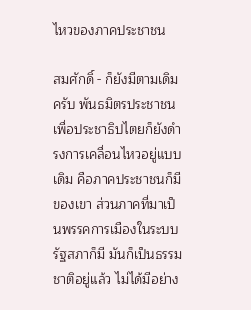ไหวของภาคประชาชน

สมศักดิ์ - ก็ยังมีตามเดิมครับ พันธมิตรประชาชนเพื่อประชาธิปไตยก็ยังดำรงการเคลื่อนไหวอยู่แบบเดิม คือภาคประชาชนก็มีของเขา ส่วนภาคที่มาเป็นพรรคการเมืองในระบบรัฐสภาก็มี มันก็เป็นธรรมชาติอยู่แล้ว ไม่ได้มีอย่าง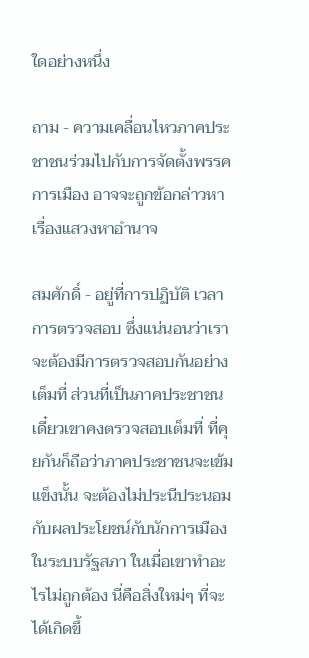ใดอย่างหนึ่ง

ถาม - ความเคลื่อนไหวภาคประชาชนร่วมไปกับการจัดตั้งพรรคการเมือง อาจจะถูกข้อกล่าวหาเรื่องแสวงหาอำนาจ

สมศักดิ์ - อยู่ที่การปฏิบัติ เวลาการตรวจสอบ ซึ่งแน่นอนว่าเราจะต้องมีการตรวจสอบกันอย่างเต็มที่ ส่วนที่เป็นภาคประชาชนเดี๋ยวเขาคงตรวจสอบเต็มที่ ที่คุยกันก็ถือว่าภาคประชาชนจะเข้มแข็งนั้น จะต้องไม่ประนีประนอมกับผลประโยชน์กับนักการเมืองในระบบรัฐสภา ในเมื่อเขาทำอะไรไม่ถูกต้อง นี่คือสิ่งใหม่ๆ ที่จะได้เกิดขึ้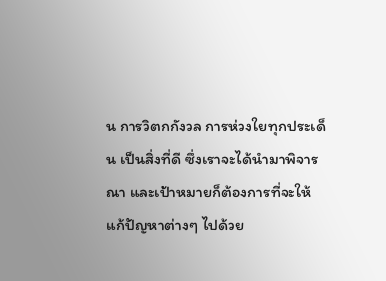น การวิตกกังวล การห่วงใยทุกประเด็น เป็นสิ่งที่ดี ซึ่งเราจะได้นำมาพิจารณา และเป้าหมายก็ต้องการที่จะให้แก้ปัญหาต่างๆ ไปด้วย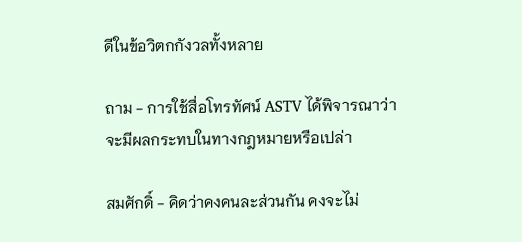ดีในข้อวิตกกังวลทั้งหลาย

ถาม - การใช้สื่อโทรทัศน์ ASTV ได้พิจารณาว่าจะมีผลกระทบในทางกฎหมายหรือเปล่า

สมศักดิ์ - คิดว่าคงคนละส่วนกัน คงจะไม่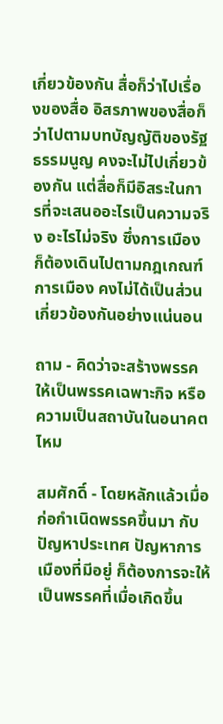เกี่ยวข้องกัน สื่อก็ว่าไปเรื่องของสื่อ อิสรภาพของสื่อก็ว่าไปตามบทบัญญัติของรัฐธรรมนูญ คงจะไม่ไปเกี่ยวข้องกัน แต่สื่อก็มีอิสระในการที่จะเสนออะไรเป็นความจริง อะไรไม่จริง ซึ่งการเมืองก็ต้องเดินไปตามกฎเกณฑ์การเมือง คงไม่ได้เป็นส่วนเกี่ยวข้องกันอย่างแน่นอน

ถาม - คิดว่าจะสร้างพรรคให้เป็นพรรคเฉพาะกิจ หรือความเป็นสถาบันในอนาคตไหม

สมศักดิ์ - โดยหลักแล้วเมื่อก่อกำเนิดพรรคขึ้นมา กับปัญหาประเทศ ปัญหาการเมืองที่มีอยู่ ก็ต้องการจะให้เป็นพรรคที่เมื่อเกิดขึ้น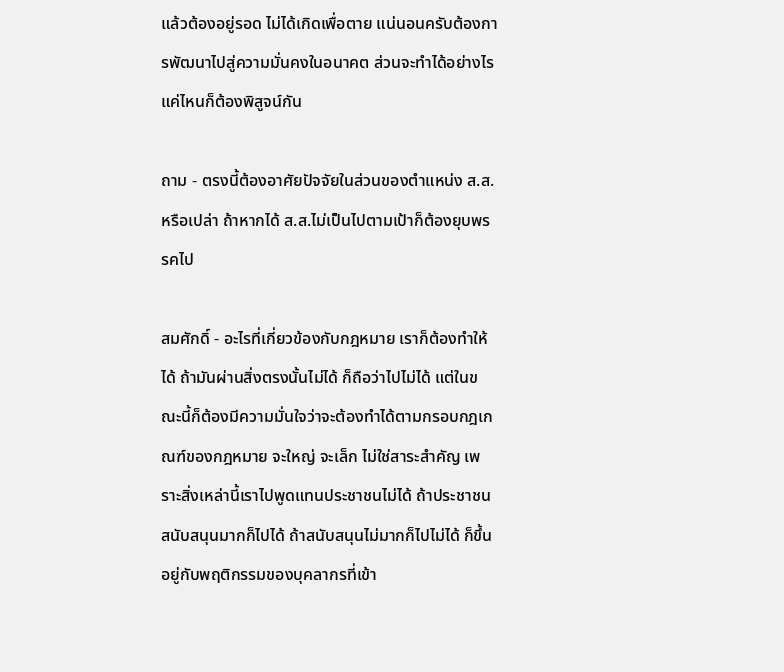แล้วต้องอยู่รอด ไม่ได้เกิดเพื่อตาย แน่นอนครับต้องการพัฒนาไปสู่ความมั่นคงในอนาคต ส่วนจะทำได้อย่างไรแค่ไหนก็ต้องพิสูจน์กัน

ถาม - ตรงนี้ต้องอาศัยปัจจัยในส่วนของตำแหน่ง ส.ส.หรือเปล่า ถ้าหากได้ ส.ส.ไม่เป็นไปตามเป้าก็ต้องยุบพรรคไป

สมศักดิ์ - อะไรที่เกี่ยวข้องกับกฎหมาย เราก็ต้องทำให้ได้ ถ้ามันผ่านสิ่งตรงนั้นไม่ได้ ก็ถือว่าไปไม่ได้ แต่ในขณะนี้ก็ต้องมีความมั่นใจว่าจะต้องทำได้ตามกรอบกฎเกณฑ์ของกฎหมาย จะใหญ่ จะเล็ก ไม่ใช่สาระสำคัญ เพราะสิ่งเหล่านี้เราไปพูดแทนประชาชนไม่ได้ ถ้าประชาชนสนับสนุนมากก็ไปได้ ถ้าสนับสนุนไม่มากก็ไปไม่ได้ ก็ขึ้นอยู่กับพฤติกรรมของบุคลากรที่เข้า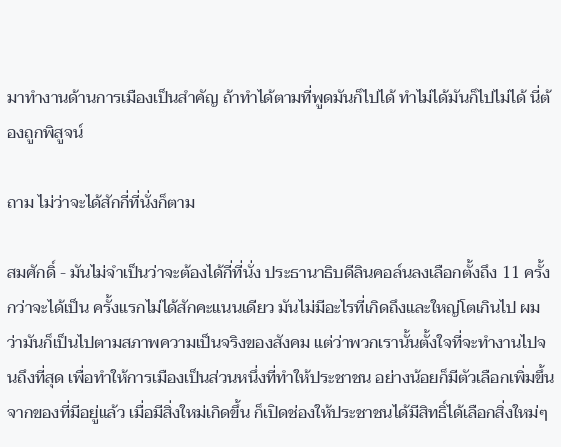มาทำงานด้านการเมืองเป็นสำคัญ ถ้าทำได้ตามที่พูดมันก็ไปได้ ทำไม่ได้มันก็ไปไม่ได้ นี่ต้องถูกพิสูจน์

ถาม ไม่ว่าจะได้สักกี่ที่นั่งก็ตาม

สมศักดิ์ - มันไม่จำเป็นว่าจะต้องได้กี่ที่นั่ง ประธานาธิบดีลินคอล์นลงเลือกตั้งถึง 11 ครั้ง กว่าจะได้เป็น ครั้งแรกไม่ได้สักคะแนนเดียว มันไม่มีอะไรที่เกิดถึงและใหญ่โตเกินไป ผมว่ามันก็เป็นไปตามสภาพความเป็นจริงของสังคม แต่ว่าพวกเรานั้นตั้งใจที่จะทำงานไปจนถึงที่สุด เพื่อทำให้การเมืองเป็นส่วนหนึ่งที่ทำให้ประชาชน อย่างน้อยก็มีตัวเลือกเพิ่มขึ้น จากของที่มีอยู่แล้ว เมื่อมีสิ่งใหม่เกิดขึ้น ก็เปิดช่องให้ประชาชนได้มีสิทธิ์ได้เลือกสิ่งใหม่ๆ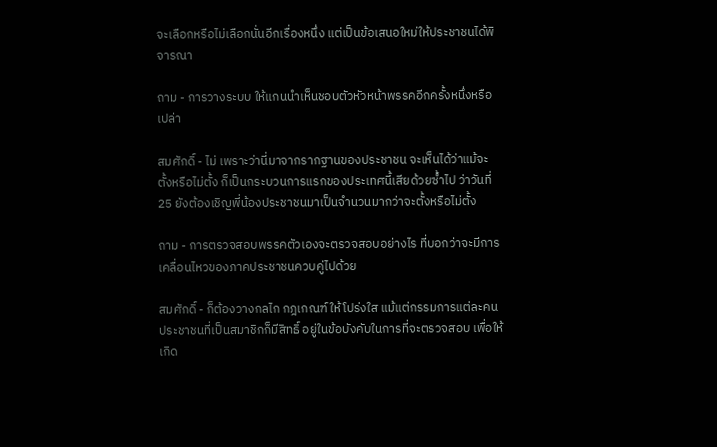จะเลือกหรือไม่เลือกนั่นอีกเรื่องหนึ่ง แต่เป็นข้อเสนอใหม่ให้ประชาชนได้พิจารณา

ถาม - การวางระบบ ให้แกนนำเห็นชอบตัวหัวหน้าพรรคอีกครั้งหนึ่งหรือเปล่า

สมศักดิ์ - ไม่ เพราะว่านี่มาจากรากฐานของประชาชน จะเห็นได้ว่าแม้จะตั้งหรือไม่ตั้ง ก็เป็นกระบวนการแรกของประเทศนี้เสียด้วยซ้ำไป ว่าวันที่ 25 ยังต้องเชิญพี่น้องประชาชนมาเป็นจำนวนมากว่าจะตั้งหรือไม่ตั้ง

ถาม - การตรวจสอบพรรคตัวเองจะตรวจสอบอย่างไร ที่บอกว่าจะมีการเคลื่อนไหวของภาคประชาชนควบคู่ไปด้วย

สมศักดิ์ - ก็ต้องวางกลไก กฎเกณฑ์ ให้โปร่งใส แม้แต่กรรมการแต่ละคน ประชาชนที่เป็นสมาชิกก็มีสิทธิ์ อยู่ในข้อบังคับในการที่จะตรวจสอบ เพื่อให้เกิด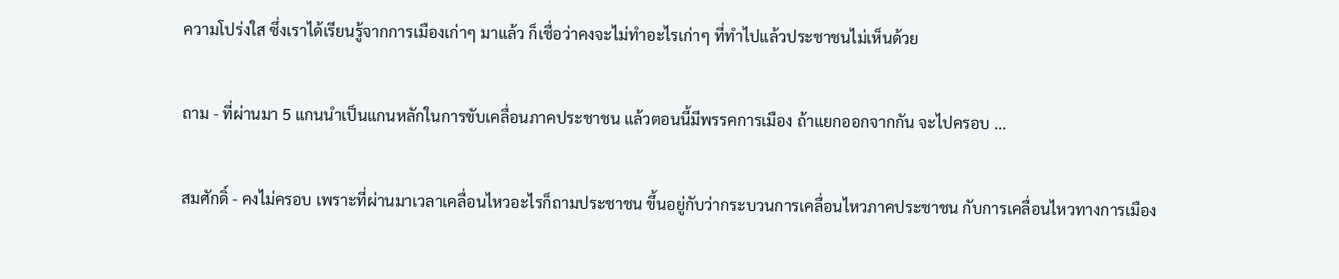ความโปร่งใส ซึ่งเราได้เรียนรู้จากการเมืองเก่าๆ มาแล้ว ก็เชื่อว่าคงจะไม่ทำอะไรเก่าๆ ที่ทำไปแล้วประชาชนไม่เห็นด้วย

ถาม - ที่ผ่านมา 5 แกนนำเป็นแกนหลักในการขับเคลื่อนภาคประชาชน แล้วตอนนี้มีพรรคการเมือง ถ้าแยกออกจากกัน จะไปครอบ ...

สมศักดิ์ - คงไม่ครอบ เพราะที่ผ่านมาเวลาเคลื่อนไหวอะไรก็ถามประชาชน ขึ้นอยู่กับว่ากระบวนการเคลื่อนไหวภาคประชาชน กับการเคลื่อนไหวทางการเมือง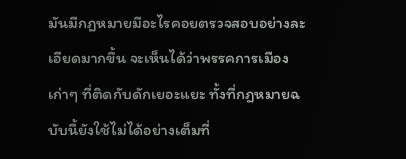มันมีกฎหมายมีอะไรคอยตรวจสอบอย่างละเอียดมากขึ้น จะเห็นได้ว่าพรรคการเมืองเก่าๆ ที่ติดกับดักเยอะแยะ ทั้งที่กฎหมายฉบับนี้ยังใช้ไม่ได้อย่างเต็มที่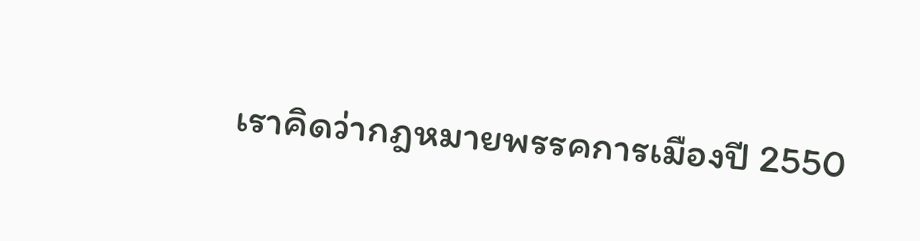เราคิดว่ากฎหมายพรรคการเมืองปี 2550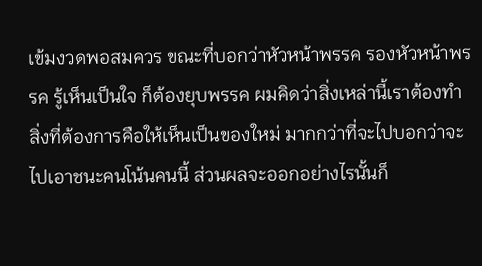เข้มงวดพอสมควร ขณะที่บอกว่าหัวหน้าพรรค รองหัวหน้าพรรค รู้เห็นเป็นใจ ก็ต้องยุบพรรค ผมคิดว่าสิ่งเหล่านี้เราต้องทำ สิ่งที่ต้องการคือให้เห็นเป็นของใหม่ มากกว่าที่จะไปบอกว่าจะไปเอาชนะคนโน้นคนนี้ ส่วนผลจะออกอย่างไรนั้นก็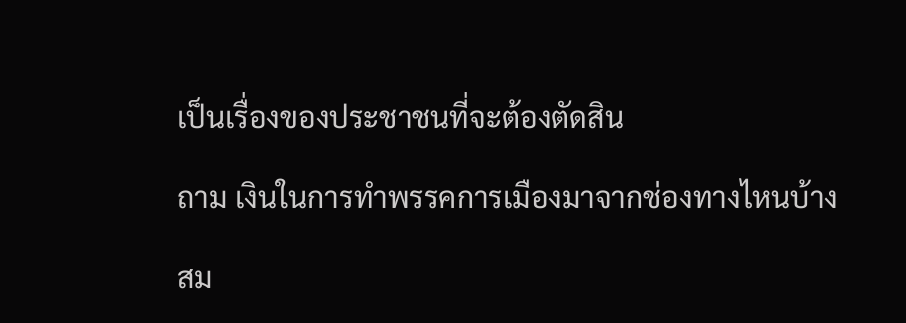เป็นเรื่องของประชาชนที่จะต้องตัดสิน

ถาม เงินในการทำพรรคการเมืองมาจากช่องทางไหนบ้าง

สม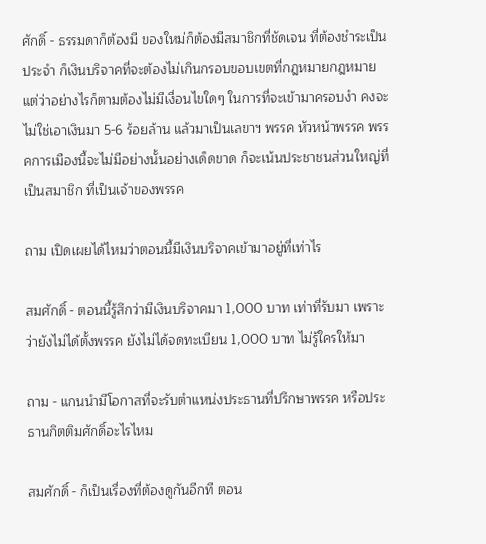ศักดิ์ - ธรรมดาก็ต้องมี ของใหม่ก็ต้องมีสมาชิกที่ชัดเจน ที่ต้องชำระเป็นประจำ ก็เงินบริจาคที่จะต้องไม่เกินกรอบขอบเขตที่กฎหมายกฎหมาย แต่ว่าอย่างไรก็ตามต้องไม่มีเงื่อนไขใดๆ ในการที่จะเข้ามาครอบงำ คงจะไม่ใช่เอาเงินมา 5-6 ร้อยล้าน แล้วมาเป็นเลขาฯ พรรค หัวหน้าพรรค พรรคการเมืองนี้จะไม่มีอย่างนั้นอย่างเด็ดขาด ก็จะเน้นประชาชนส่วนใหญ่ที่เป็นสมาชิก ที่เป็นเจ้าของพรรค

ถาม เปิดเผยได้ไหมว่าตอนนี้มีเงินบริจาคเข้ามาอยู่ที่เท่าไร

สมศักดิ์ - ตอนนี้รู้สึกว่ามีเงินบริจาคมา 1,000 บาท เท่าที่รับมา เพราะว่ายังไม่ได้ตั้งพรรค ยังไม่ได้จดทะเบียน 1,000 บาท ไม่รู้ใครให้มา

ถาม - แกนนำมีโอกาสที่จะรับตำแหน่งประธานที่ปรึกษาพรรค หรือประธานกิตติมศักดิ์อะไรไหม

สมศักดิ์ - ก็เป็นเรื่องที่ต้องดูกันอีกที ตอน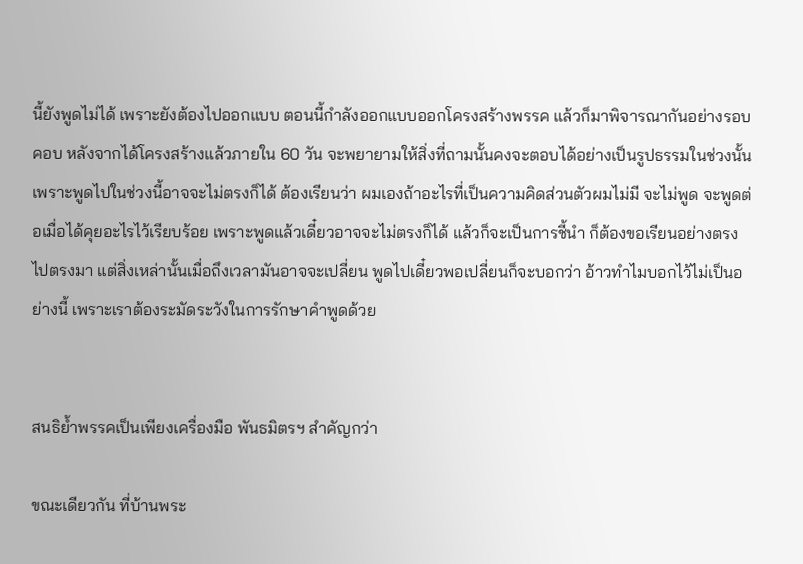นี้ยังพูดไม่ได้ เพราะยังต้องไปออกแบบ ตอนนี้กำลังออกแบบออกโครงสร้างพรรค แล้วก็มาพิจารณากันอย่างรอบคอบ หลังจากได้โครงสร้างแล้วภายใน 60 วัน จะพยายามให้สิ่งที่ถามนั้นคงจะตอบได้อย่างเป็นรูปธรรมในช่วงนั้น เพราะพูดไปในช่วงนี้อาจจะไม่ตรงก็ได้ ต้องเรียนว่า ผมเองถ้าอะไรที่เป็นความคิดส่วนตัวผมไม่มี จะไม่พูด จะพูดต่อเมื่อได้คุยอะไรไว้เรียบร้อย เพราะพูดแล้วเดี๋ยวอาจจะไม่ตรงก็ได้ แล้วก็จะเป็นการชี้นำ ก็ต้องขอเรียนอย่างตรงไปตรงมา แต่สิ่งเหล่านั้นเมื่อถึงเวลามันอาจจะเปลี่ยน พูดไปเดี๋ยวพอเปลี่ยนก็จะบอกว่า อ้าวทำไมบอกไว้ไม่เป็นอย่างนี้ เพราะเราต้องระมัดระวังในการรักษาคำพูดด้วย


สนธิย้ำพรรคเป็นเพียงเครื่องมือ พันธมิตรฯ สำคัญกว่า

ขณะเดียวกัน ที่บ้านพระ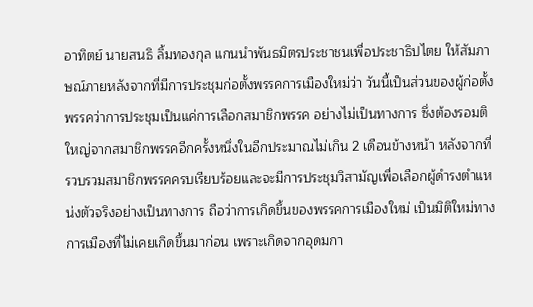อาทิตย์ นายสนธิ ลิ้มทองกุล แกนนำพันธมิตรประชาชนเพื่อประชาธิปไตย ให้สัมภาษณ์ภายหลังจากที่มีการประชุมก่อตั้งพรรคการเมืองใหม่ว่า วันนี้เป็นส่วนของผู้ก่อตั้งพรรคว่าการประชุมเป็นแค่การเลือกสมาชิกพรรค อย่างไม่เป็นทางการ ซึ่งต้องรอมติใหญ่จากสมาชิกพรรคอีกครั้งหนึ่งในอีกประมาณไม่เกิน 2 เดือนข้างหน้า หลังจากที่รวบรวมสมาชิกพรรคครบเรียบร้อยและจะมีการประชุมวิสามัญเพื่อเลือกผู้ดำรงตำแหน่งตัวจริงอย่างเป็นทางการ ถือว่าการเกิดขึ้นของพรรคการเมืองใหม่ เป็นมิติใหม่ทางการเมืองที่ไม่เคยเกิดขึ้นมาก่อน เพราะเกิดจากอุดมกา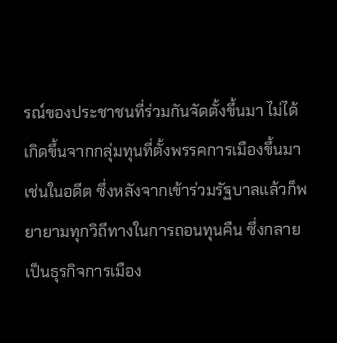รณ์ของประชาชนที่ร่วมกันจัดตั้งขึ้นมา ไม่ได้เกิดขึ้นจากกลุ่มทุนที่ตั้งพรรคการเมืองขึ้นมาเช่นในอดีต ซึ่งหลังจากเข้าร่วมรัฐบาลแล้วก็พยายามทุกวิถีทางในการถอนทุนคืน ซึ่งกลายเป็นธุรกิจการเมือง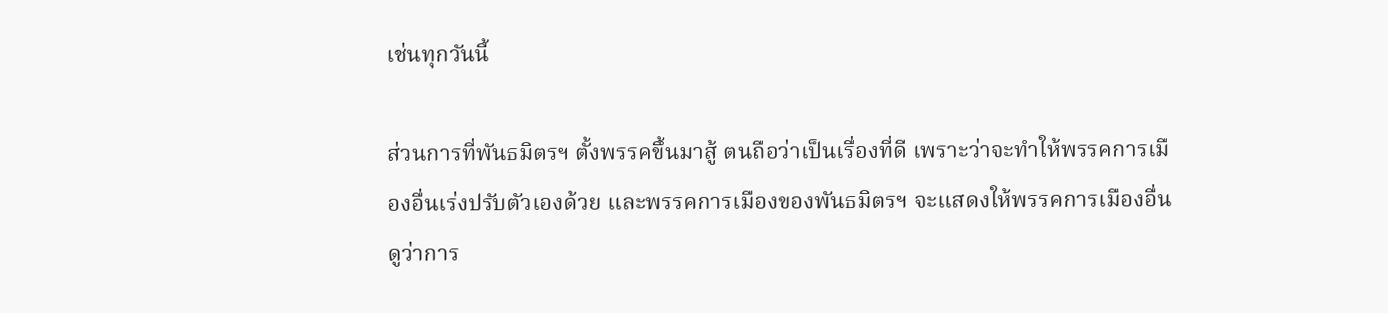เช่นทุกวันนี้

ส่วนการที่พันธมิตรฯ ตั้งพรรคขึ้นมาสู้ ตนถือว่าเป็นเรื่องที่ดี เพราะว่าจะทำให้พรรคการเมืองอื่นเร่งปรับตัวเองด้วย และพรรคการเมืองของพันธมิตรฯ จะแสดงให้พรรคการเมืองอื่นดูว่าการ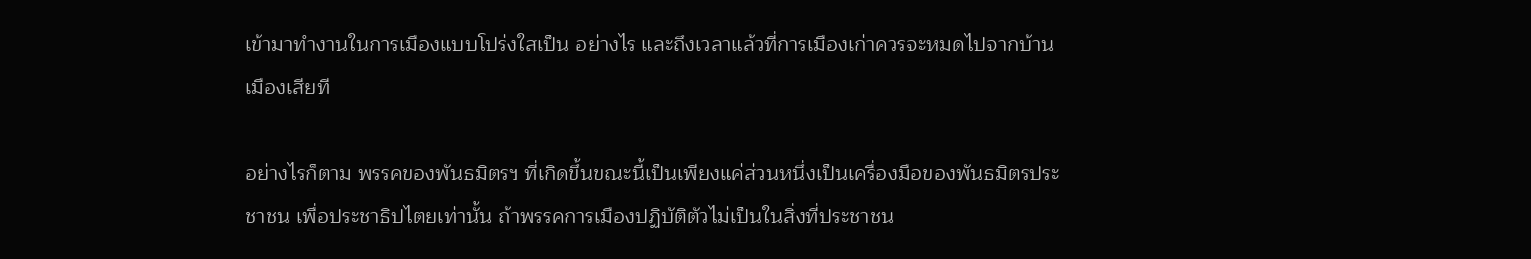เข้ามาทำงานในการเมืองแบบโปร่งใสเป็น อย่างไร และถึงเวลาแล้วที่การเมืองเก่าควรจะหมดไปจากบ้านเมืองเสียที

อย่างไรก็ตาม พรรคของพันธมิตรฯ ที่เกิดขึ้นขณะนี้เป็นเพียงแค่ส่วนหนึ่งเป็นเครื่องมือของพันธมิตรประชาชน เพื่อประชาธิปไตยเท่านั้น ถ้าพรรคการเมืองปฏิบัติตัวไม่เป็นในสิ่งที่ประชาชน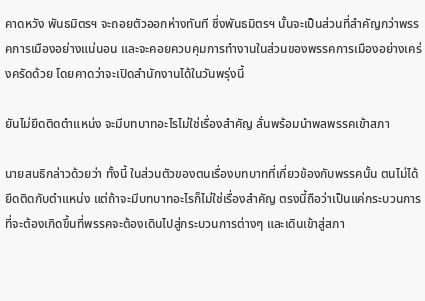คาดหวัง พันธมิตรฯ จะถอยตัวออกห่างทันที ซึ่งพันธมิตรฯ นั้นจะเป็นส่วนที่สำคัญกว่าพรรคการเมืองอย่างแน่นอน และจะคอยควบคุมการทำงานในส่วนของพรรคการเมืองอย่างเคร่งครัดด้วย โดยคาดว่าจะเปิดสำนักงานได้ในวันพรุ่งนี้

ยันไม่ยึดติดตำแหน่ง จะมีบทบาทอะไรไม่ใช่เรื่องสำคัญ ลั่นพร้อมนำพลพรรคเข้าสภา

นายสนธิกล่าวด้วยว่า ทั้งนี้ ในส่วนตัวของตนเรื่องบทบาทที่เกี่ยวข้องกับพรรคนั้น ตนไม่ได้ยึดติดกับตำแหน่ง แต่ถ้าจะมีบทบาทอะไรก็ไม่ใช่เรื่องสำคัญ ตรงนี้ถือว่าเป็นแค่กระบวนการที่จะต้องเกิดขึ้นที่พรรคจะต้องเดินไปสู่กระบวนการต่างๆ และเดินเข้าสู่สภา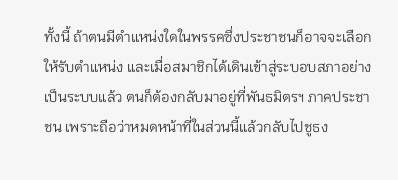ทั้งนี้ ถ้าตนมีตำแหน่งใดในพรรคซึ่งประชาชนก็อาจจะเลือกให้รับตำแหน่ง และเมื่อสมาชิกได้เดินเข้าสู่ระบอบสภาอย่างเป็นระบบแล้ว ตนก็ต้องกลับมาอยู่ที่พันธมิตรฯ ภาคประชาชน เพราะถือว่าหมดหน้าที่ในส่วนนี้แล้วกลับไปชูธง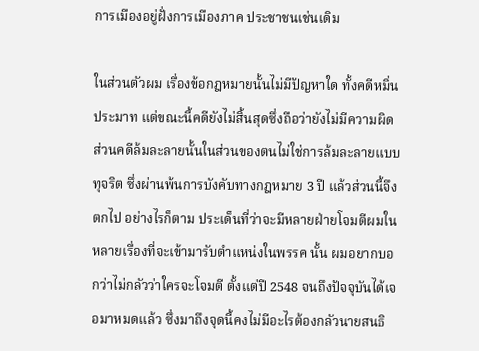การเมืองอยู่ฝั่งการเมืองภาค ประชาชนเช่นเดิม

ในส่วนตัวผม เรื่องข้อกฎหมายนั้นไม่มีปัญหาใด ทั้งคดีหมิ่นประมาท แต่ขณะนี้คดียังไม่สิ้นสุดซึ่งถือว่ายังไม่มีความผิด ส่วนคดีล้มละลายนั้นในส่วนของตนไม่ใช่การล้มละลายแบบทุจริต ซึ่งผ่านพ้นการบังคับทางกฎหมาย 3 ปี แล้วส่วนนี้จึงตกไป อย่างไรก็ตาม ประเด็นที่ว่าจะมีหลายฝ่ายโจมตีผมในหลายเรื่องที่จะเข้ามารับตำแหน่งในพรรค นั้น ผมอยากบอกว่าไม่กลัวว่าใครจะโจมตี ตั้งแต่ปี 2548 จนถึงปัจจุบันได้เจอมาหมดแล้ว ซึ่งมาถึงจุดนี้คงไม่มีอะไรต้องกลัวนายสนธิ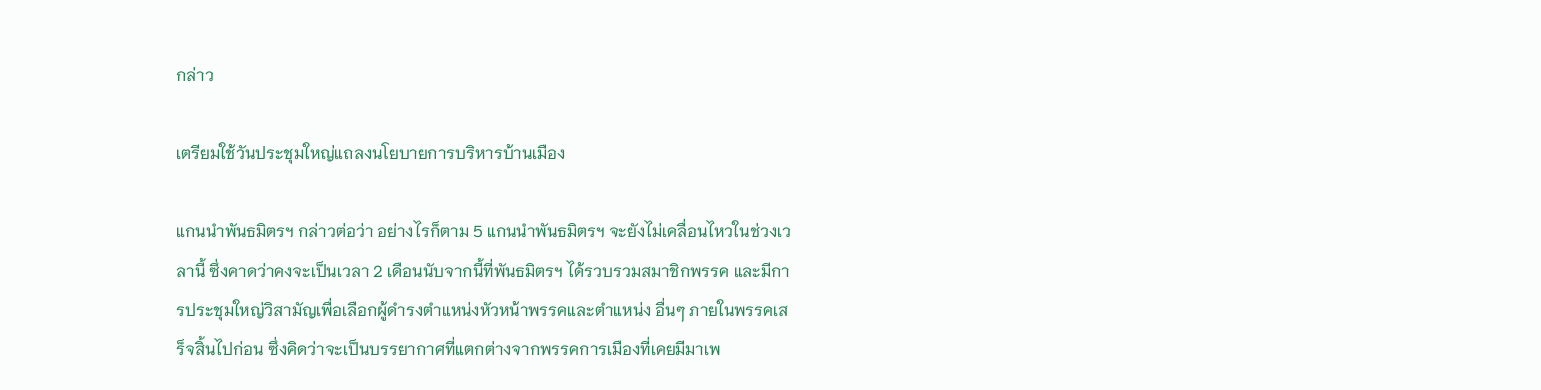กล่าว

เตรียมใช้วันประชุมใหญ่แถลงนโยบายการบริหารบ้านเมือง

แกนนำพันธมิตรฯ กล่าวต่อว่า อย่างไรก็ตาม 5 แกนนำพันธมิตรฯ จะยังไม่เคลื่อนไหวในช่วงเวลานี้ ซึ่งคาดว่าคงจะเป็นเวลา 2 เดือนนับจากนี้ที่พันธมิตรฯ ได้รวบรวมสมาชิกพรรค และมีการประชุมใหญ่วิสามัญเพื่อเลือกผู้ดำรงตำแหน่งหัวหน้าพรรคและตำแหน่ง อื่นๆ ภายในพรรคเสร็จสิ้นไปก่อน ซึ่งคิดว่าจะเป็นบรรยากาศที่แตกต่างจากพรรคการเมืองที่เคยมีมาเพ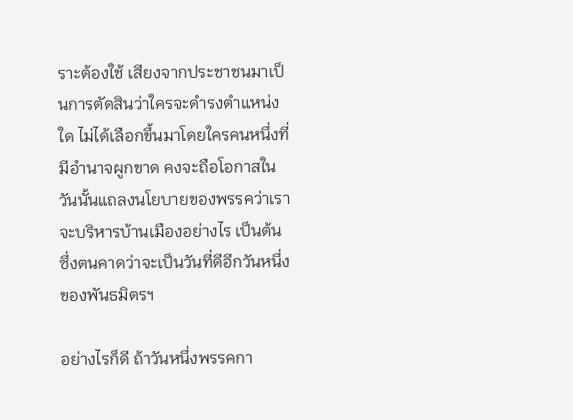ราะต้องใช้ เสียงจากประชาชนมาเป็นการตัดสินว่าใครจะดำรงตำแหน่งใด ไม่ได้เลือกขึ้นมาโดยใครคนหนึ่งที่มีอำนาจผูกขาด คงจะถือโอกาสในวันนั้นแถลงนโยบายของพรรคว่าเราจะบริหารบ้านเมืองอย่างไร เป็นต้น ซึ่งตนคาดว่าจะเป็นวันที่ดีอีกวันหนึ่งของพันธมิตรฯ

อย่างไรก็ดี ถ้าวันหนึ่งพรรคกา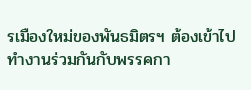รเมืองใหม่ของพันธมิตรฯ ต้องเข้าไปทำงานร่วมกันกับพรรคกา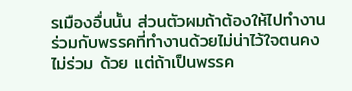รเมืองอื่นนั้น ส่วนตัวผมถ้าต้องให้ไปทำงานร่วมกับพรรคที่ทำงานด้วยไม่น่าไว้ใจตนคงไม่ร่วม ด้วย แต่ถ้าเป็นพรรค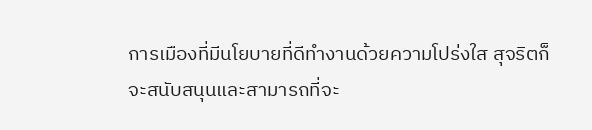การเมืองที่มีนโยบายที่ดีทำงานด้วยความโปร่งใส สุจริตก็จะสนับสนุนและสามารถที่จะ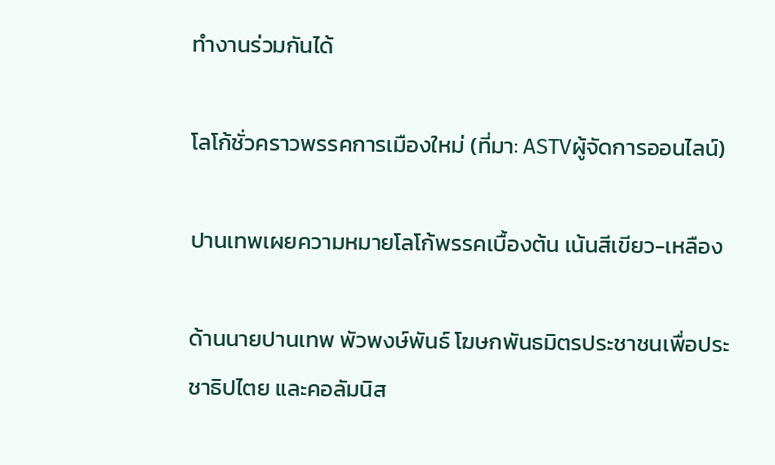ทำงานร่วมกันได้

โลโก้ชั่วคราวพรรคการเมืองใหม่ (ที่มา: ASTVผู้จัดการออนไลน์)

ปานเทพเผยความหมายโลโก้พรรคเบื้องต้น เน้นสีเขียว-เหลือง

ด้านนายปานเทพ พัวพงษ์พันธ์ โฆษกพันธมิตรประชาชนเพื่อประชาธิปไตย และคอลัมนิส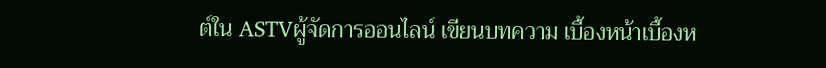ต์ใน ASTVผู้จัดการออนไลน์ เขียนบทความ เบื้องหน้าเบื้องห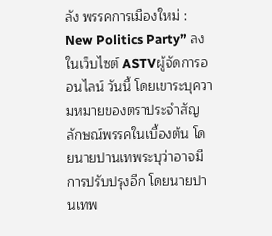ลัง พรรคการเมืองใหม่ : New Politics Party” ลงในเว็บไซต์ ASTVผู้จัดการออนไลน์ วันนี้ โดยเขาระบุความหมายของตราประจำสัญลักษณ์พรรคในเบื้องต้น โดยนายปานเทพระบุว่าอาจมีการปรับปรุงอีก โดยนายปานเทพ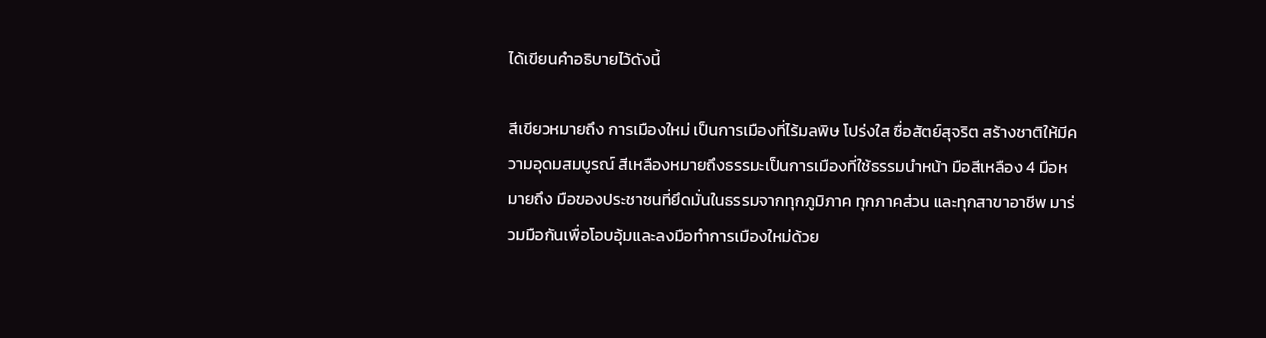ได้เขียนคำอธิบายไว้ดังนี้

สีเขียวหมายถึง การเมืองใหม่ เป็นการเมืองที่ไร้มลพิษ โปร่งใส ซื่อสัตย์สุจริต สร้างชาติให้มีความอุดมสมบูรณ์ สีเหลืองหมายถึงธรรมะเป็นการเมืองที่ใช้ธรรมนำหน้า มือสีเหลือง 4 มือหมายถึง มือของประชาชนที่ยึดมั่นในธรรมจากทุกภูมิภาค ทุกภาคส่วน และทุกสาขาอาชีพ มาร่วมมือกันเพื่อโอบอุ้มและลงมือทำการเมืองใหม่ด้วย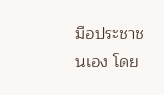มือประชาชนเอง โดย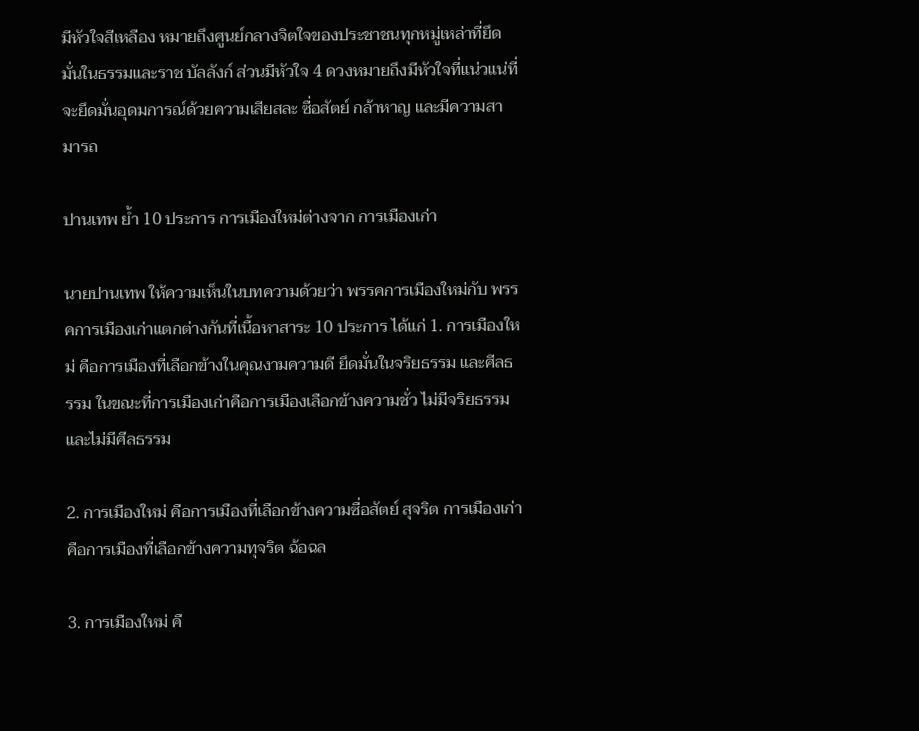มีหัวใจสีเหลือง หมายถึงศูนย์กลางจิตใจของประชาชนทุกหมู่เหล่าที่ยึดมั่นในธรรมและราช บัลลังก์ ส่วนมีหัวใจ 4 ดวงหมายถึงมีหัวใจที่แน่วแน่ที่จะยึดมั่นอุดมการณ์ด้วยความเสียสละ ซื่อสัตย์ กล้าหาญ และมีความสามารถ

ปานเทพ ย้ำ 10 ประการ การเมืองใหม่ต่างจาก การเมืองเก่า

นายปานเทพ ให้ความเห็นในบทความด้วยว่า พรรคการเมืองใหม่กับ พรรคการเมืองเก่าแตกต่างกันที่เนื้อหาสาระ 10 ประการ ได้แก่ 1. การเมืองใหม่ คือการเมืองที่เลือกข้างในคุณงามความดี ยึดมั่นในจริยธรรม และศีลธรรม ในขณะที่การเมืองเก่าคือการเมืองเลือกข้างความชั่ว ไม่มีจริยธรรม และไม่มีศีลธรรม

2. การเมืองใหม่ คือการเมืองที่เลือกข้างความซื่อสัตย์ สุจริต การเมืองเก่าคือการเมืองที่เลือกข้างความทุจริต ฉ้อฉล

3. การเมืองใหม่ คื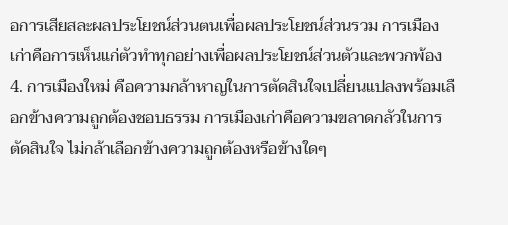อการเสียสละผลประโยชน์ส่วนตนเพื่อผลประโยชน์ส่วนรวม การเมืองเก่าคือการเห็นแก่ตัวทำทุกอย่างเพื่อผลประโยชน์ส่วนตัวและพวกพ้อง 4. การเมืองใหม่ คือความกล้าหาญในการตัดสินใจเปลี่ยนแปลงพร้อมเลือกข้างความถูกต้องชอบธรรม การเมืองเก่าคือความขลาดกลัวในการตัดสินใจ ไม่กล้าเลือกข้างความถูกต้องหรือข้างใดๆ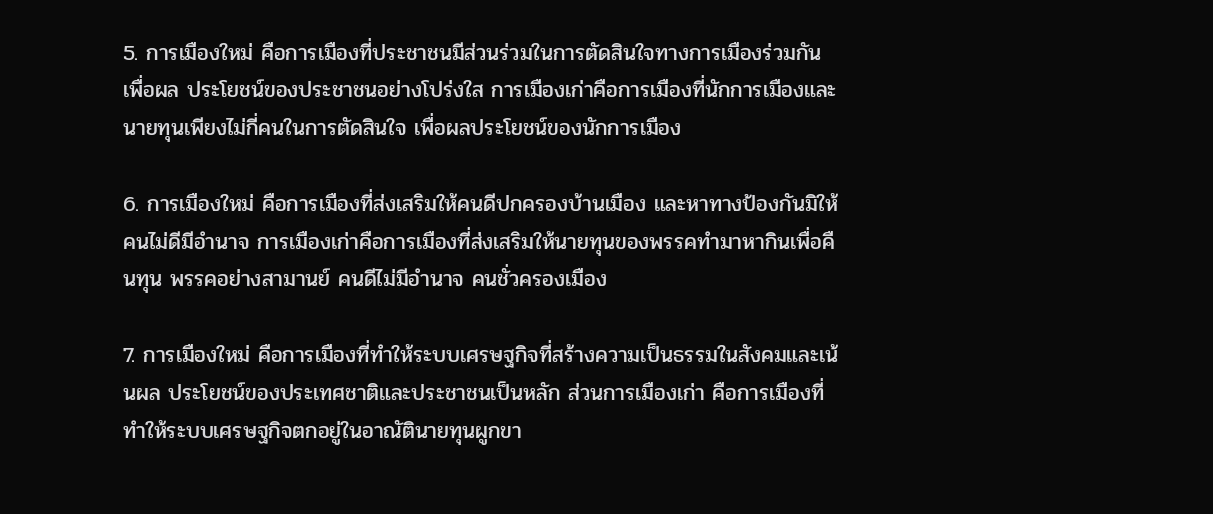5. การเมืองใหม่ คือการเมืองที่ประชาชนมีส่วนร่วมในการตัดสินใจทางการเมืองร่วมกันเพื่อผล ประโยชน์ของประชาชนอย่างโปร่งใส การเมืองเก่าคือการเมืองที่นักการเมืองและนายทุนเพียงไม่กี่คนในการตัดสินใจ เพื่อผลประโยชน์ของนักการเมือง

6. การเมืองใหม่ คือการเมืองที่ส่งเสริมให้คนดีปกครองบ้านเมือง และหาทางป้องกันมิให้คนไม่ดีมีอำนาจ การเมืองเก่าคือการเมืองที่ส่งเสริมให้นายทุนของพรรคทำมาหากินเพื่อคืนทุน พรรคอย่างสามานย์ คนดีไม่มีอำนาจ คนชั่วครองเมือง

7. การเมืองใหม่ คือการเมืองที่ทำให้ระบบเศรษฐกิจที่สร้างความเป็นธรรมในสังคมและเน้นผล ประโยชน์ของประเทศชาติและประชาชนเป็นหลัก ส่วนการเมืองเก่า คือการเมืองที่ทำให้ระบบเศรษฐกิจตกอยู่ในอาณัตินายทุนผูกขา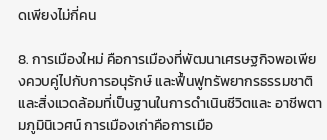ดเพียงไม่กี่คน

8. การเมืองใหม่ คือการเมืองที่พัฒนาเศรษฐกิจพอเพียงควบคู่ไปกับการอนุรักษ์ และฟื้นฟูทรัพยากรธรรมชาติและสิ่งแวดล้อมที่เป็นฐานในการดำเนินชีวิตและ อาชีพตามภูมินิเวศน์ การเมืองเก่าคือการเมือ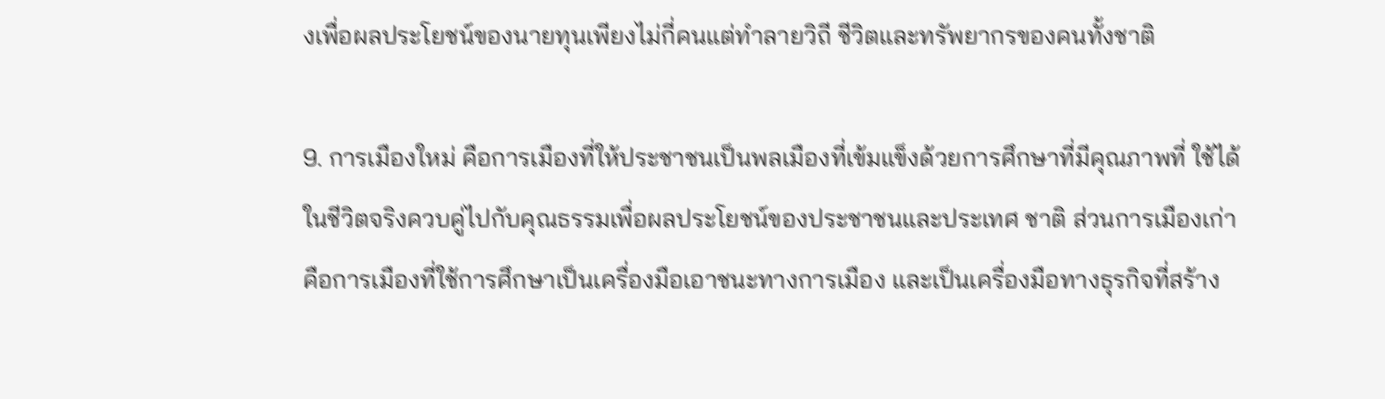งเพื่อผลประโยชน์ของนายทุนเพียงไม่กี่คนแต่ทำลายวิถี ชีวิตและทรัพยากรของคนทั้งชาติ

9. การเมืองใหม่ คือการเมืองที่ให้ประชาชนเป็นพลเมืองที่เข้มแข็งด้วยการศึกษาที่มีคุณภาพที่ ใช้ได้ในชีวิตจริงควบคู่ไปกับคุณธรรมเพื่อผลประโยชน์ของประชาชนและประเทศ ชาติ ส่วนการเมืองเก่าคือการเมืองที่ใช้การศึกษาเป็นเครื่องมือเอาชนะทางการเมือง และเป็นเครื่องมือทางธุรกิจที่สร้าง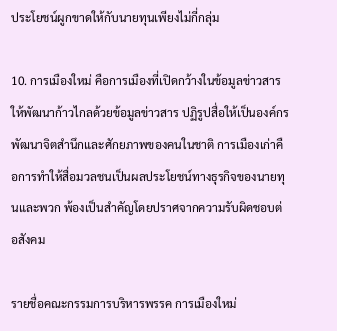ประโยชน์ผูกขาดให้กับนายทุนเพียงไม่กี่กลุ่ม

10. การเมืองใหม่ คือการเมืองที่เปิดกว้างในข้อมูลข่าวสารให้พัฒนาก้าวไกลด้วยข้อมูลข่าวสาร ปฏิรูปสื่อให้เป็นองค์กรพัฒนาจิตสำนึกและศักยภาพของคนในชาติ การเมืองเก่าคือการทำให้สื่อมวลชนเป็นผลประโยชน์ทางธุรกิจของนายทุนและพวก พ้องเป็นสำคัญโดยปราศจากความรับผิดชอบต่อสังคม

รายชื่อคณะกรรมการบริหารพรรค การเมืองใหม่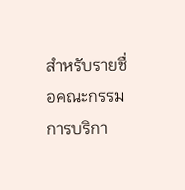สำหรับรายชื่อคณะกรรมการบริกา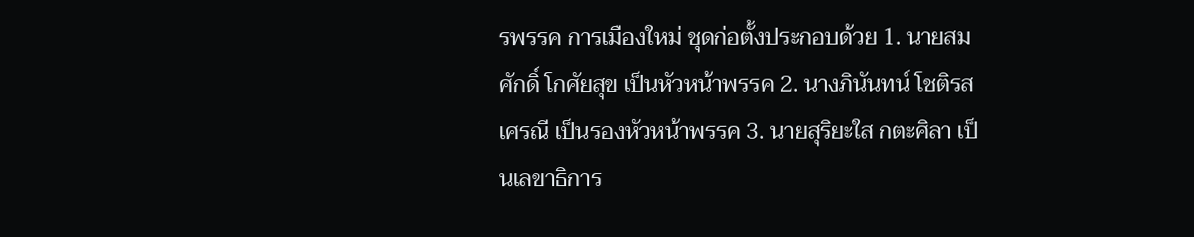รพรรค การเมืองใหม่ ชุดก่อตั้งประกอบด้วย 1. นายสมศักดิ์ โกศัยสุข เป็นหัวหน้าพรรค 2. นางภินันทน์ โชติรสเศรณี เป็นรองหัวหน้าพรรค 3. นายสุริยะใส กตะศิลา เป็นเลขาธิการ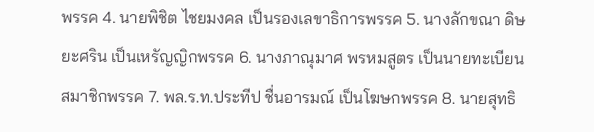พรรค 4. นายพิชิต ไชยมงคล เป็นรองเลขาธิการพรรค 5. นางลักขณา ดิษยะศริน เป็นเหรัญญิกพรรค 6. นางภาณุมาศ พรหมสูตร เป็นนายทะเบียนสมาชิกพรรค 7. พล.ร.ท.ประทีป ชื่นอารมณ์ เป็นโฆษกพรรค 8. นายสุทธิ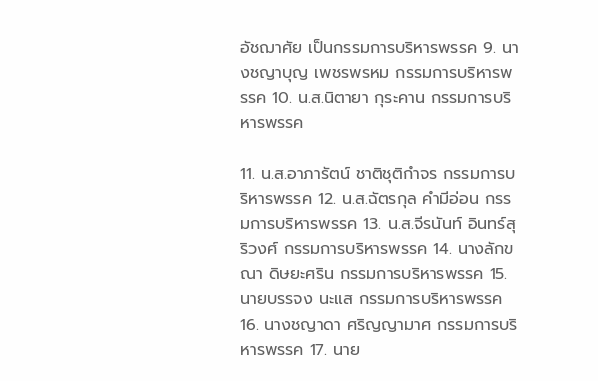อัชฌาศัย เป็นกรรมการบริหารพรรค 9. นางชญาบุญ เพชรพรหม กรรมการบริหารพรรค 10. น.ส.นิตายา กุระคาน กรรมการบริหารพรรค

11. น.ส.อาภารัตน์ ชาติชุติกำจร กรรมการบริหารพรรค 12. น.ส.ฉัตรกุล คำมีอ่อน กรรมการบริหารพรรค 13. น.ส.จีรนันท์ อินทร์สุริวงศ์ กรรมการบริหารพรรค 14. นางลักขณา ดิษยะศริน กรรมการบริหารพรรค 15. นายบรรจง นะแส กรรมการบริหารพรรค 16. นางชญาดา ศริญญามาศ กรรมการบริหารพรรค 17. นาย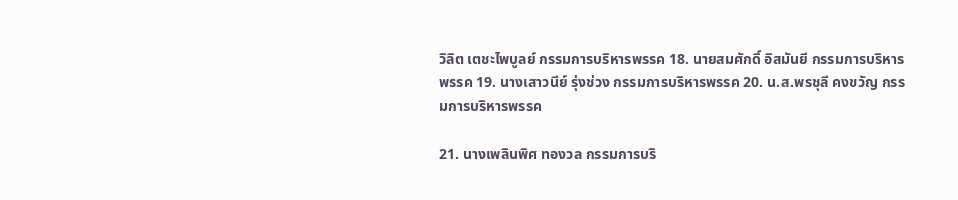วิลิต เตชะไพบูลย์ กรรมการบริหารพรรค 18. นายสมศักดิ์ อิสมันยี กรรมการบริหารพรรค 19. นางเสาวนีย์ รุ่งช่วง กรรมการบริหารพรรค 20. น.ส.พรชุลี คงขวัญ กรรมการบริหารพรรค

21. นางเพลินพิศ ทองวล กรรมการบริ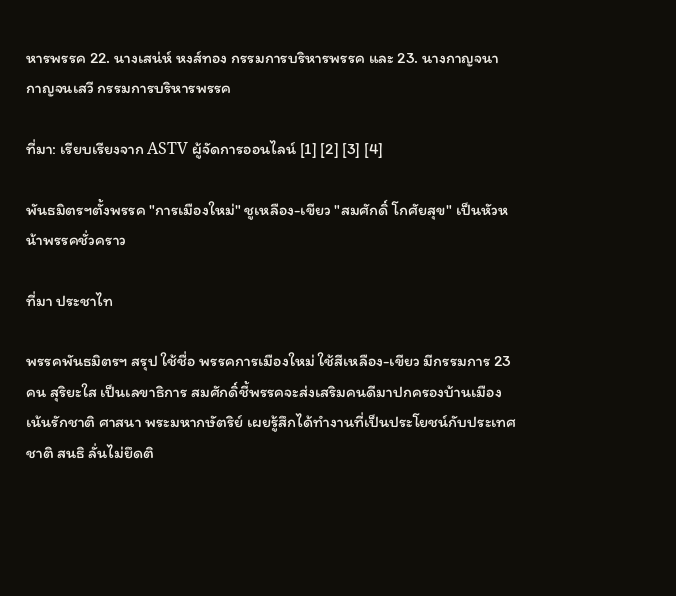หารพรรค 22. นางเสน่ห์ หงส์ทอง กรรมการบริหารพรรค และ 23. นางกาญจนา กาญจนเสวี กรรมการบริหารพรรค

ที่มา: เรียบเรียงจาก ASTV ผู้จัดการออนไลน์ [1] [2] [3] [4]

พันธมิตรฯตั้งพรรค "การเมืองใหม่" ชูเหลือง-เขียว "สมศักดิ์ โกศัยสุข" เป็นหัวหน้าพรรคชั่วคราว

ที่มา ประชาไท

พรรคพันธมิตรฯ สรุป ใช้ชื่อ พรรคการเมืองใหม่ ใช้สีเหลือง-เขียว มีกรรมการ 23 คน สุริยะใส เป็นเลขาธิการ สมศักดิ์ชี้พรรคจะส่งเสริมคนดีมาปกครองบ้านเมือง เน้นรักชาติ ศาสนา พระมหากษัตริย์ เผยรู้สึกได้ทำงานที่เป็นประโยชน์กับประเทศชาติ สนธิ ลั่นไม่ยึดติ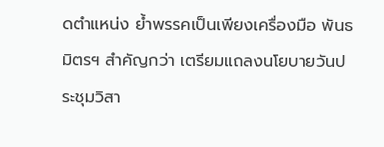ดตำแหน่ง ย้ำพรรคเป็นเพียงเครื่องมือ พันธมิตรฯ สำคัญกว่า เตรียมแถลงนโยบายวันประชุมวิสา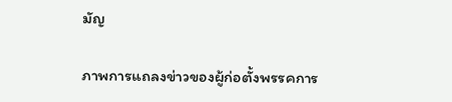มัญ

ภาพการแถลงข่าวของผู้ก่อตั้งพรรคการ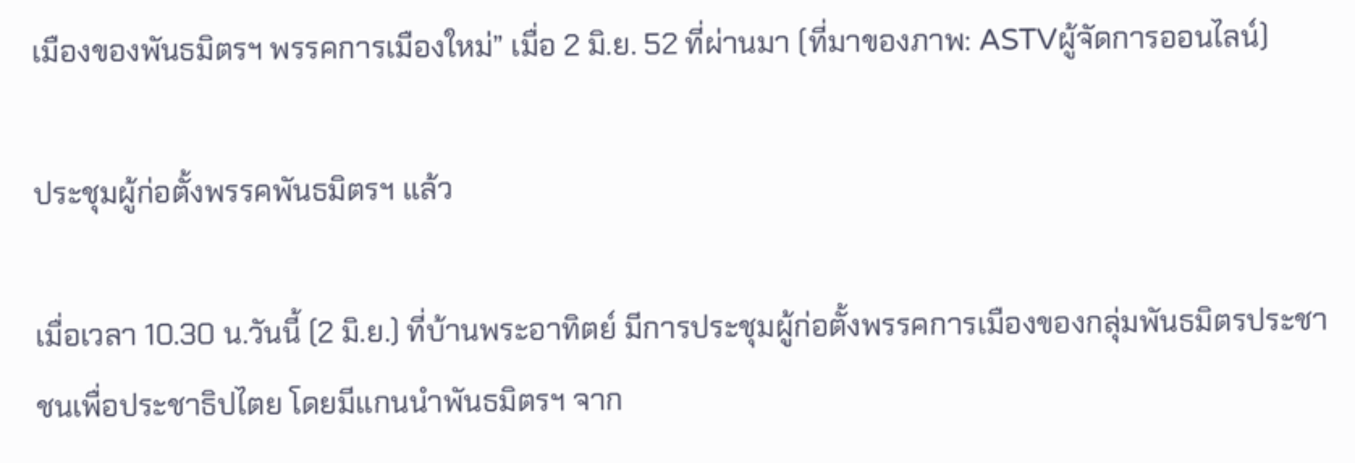เมืองของพันธมิตรฯ พรรคการเมืองใหม่” เมื่อ 2 มิ.ย. 52 ที่ผ่านมา (ที่มาของภาพ: ASTVผู้จัดการออนไลน์)

ประชุมผู้ก่อตั้งพรรคพันธมิตรฯ แล้ว

เมื่อเวลา 10.30 น.วันนี้ (2 มิ.ย.) ที่บ้านพระอาทิตย์ มีการประชุมผู้ก่อตั้งพรรคการเมืองของกลุ่มพันธมิตรประชาชนเพื่อประชาธิปไตย โดยมีแกนนำพันธมิตรฯ จาก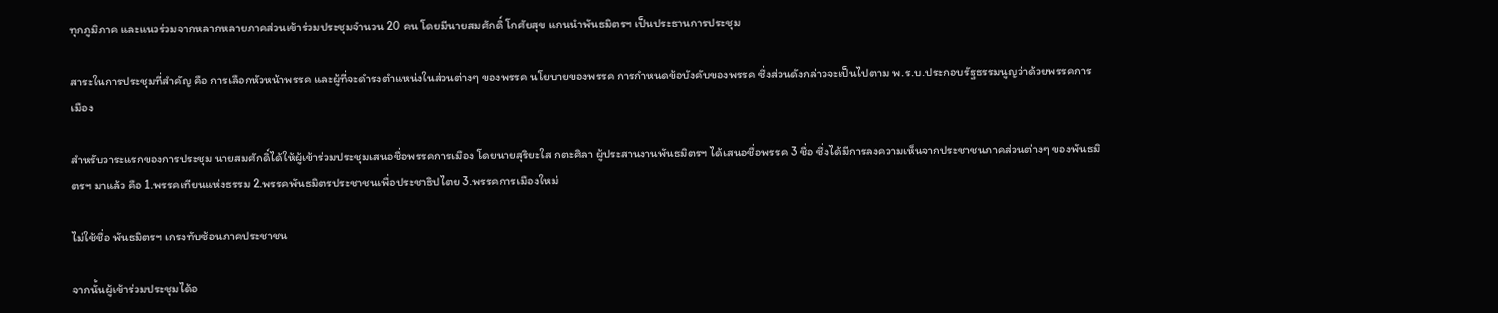ทุกภูมิภาค และแนวร่วมจากหลากหลายภาคส่วนเข้าร่วมประชุมจำนวน 20 คน โดยมีนายสมศักดิ์ โกศัยสุข แกนนำพันธมิตรฯ เป็นประธานการประชุม

สาระในการประชุมที่สำคัญ คือ การเลือกหัวหน้าพรรค และผู้ที่จะดำรงตำแหน่งในส่วนต่างๆ ของพรรค นโยบายของพรรค การกำหนดข้อบังคับของพรรค ซึ่งส่วนดังกล่าวจะเป็นไปตาม พ.ร.บ.ประกอบรัฐธรรมนูญว่าด้วยพรรคการเมือง

สำหรับวาระแรกของการประชุม นายสมศักดิ์ได้ให้ผู้เข้าร่วมประชุมเสนอชื่อพรรคการเมือง โดยนายสุริยะใส กตะศิลา ผู้ประสานงานพันธมิตรฯ ได้เสนอชื่อพรรค 3 ชื่อ ซึ่งได้มีการลงความเห็นจากประชาชนภาคส่วนต่างๆ ของพันธมิตรฯ มาแล้ว คือ 1.พรรคเทียนแห่งธรรม 2.พรรคพันธมิตรประชาชนเพื่อประชาธิปไตย 3.พรรคการเมืองใหม่

ไม่ใช้ชื่อ พันธมิตรฯ เกรงทับซ้อนภาคประชาชน

จากนั้นผู้เข้าร่วมประชุมได้อ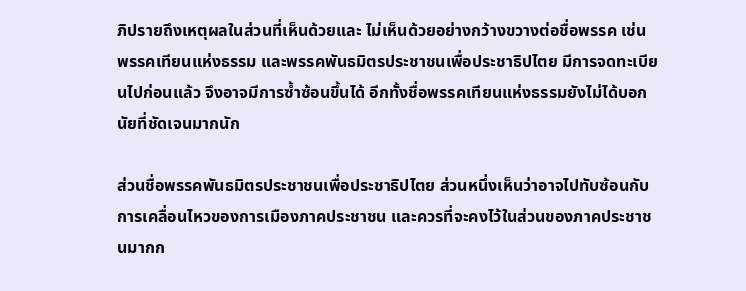ภิปรายถึงเหตุผลในส่วนที่เห็นด้วยและ ไม่เห็นด้วยอย่างกว้างขวางต่อชื่อพรรค เช่น พรรคเทียนแห่งธรรม และพรรคพันธมิตรประชาชนเพื่อประชาธิปไตย มีการจดทะเบียนไปก่อนแล้ว จึงอาจมีการซ้ำซ้อนขึ้นได้ อีกทั้งชื่อพรรคเทียนแห่งธรรมยังไม่ได้บอกนัยที่ชัดเจนมากนัก

ส่วนชื่อพรรคพันธมิตรประชาชนเพื่อประชาธิปไตย ส่วนหนึ่งเห็นว่าอาจไปทับซ้อนกับการเคลื่อนไหวของการเมืองภาคประชาชน และควรที่จะคงไว้ในส่วนของภาคประชาชนมากก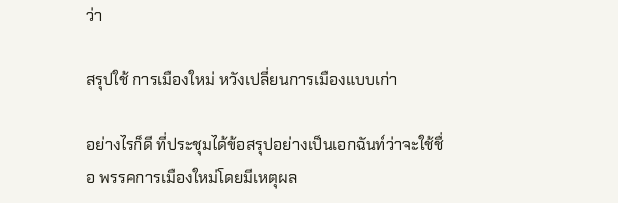ว่า

สรุปใช้ การเมืองใหม่ หวังเปลี่ยนการเมืองแบบเก่า

อย่างไรก็ดี ที่ประชุมได้ข้อสรุปอย่างเป็นเอกฉันท์ว่าจะใช้ชื่อ พรรคการเมืองใหม่โดยมีเหตุผล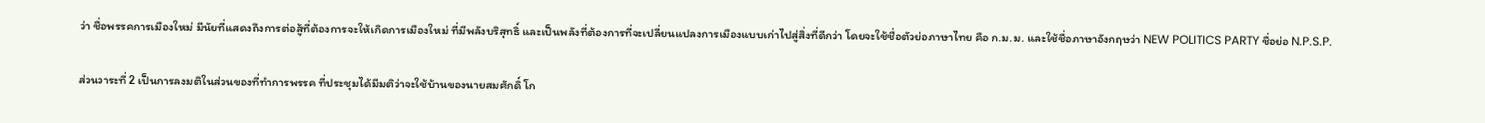ว่า ชื่อพรรคการเมืองใหม่ มีนัยที่แสดงถึงการต่อสู้ที่ต้องการจะให้เกิดการเมืองใหม่ ที่มีพลังบริสุทธิ์ และเป็นพลังที่ต้องการที่จะเปลี่ยนแปลงการเมืองแบบเก่าไปสู่สิ่งที่ดีกว่า โดยจะใช้ชื่อตัวย่อภาษาไทย คือ ก.ม.ม. และใช้ชื่อภาษาอังกฤษว่า NEW POLITICS PARTY ชื่อย่อ N.P.S.P.

ส่วนวาระที่ 2 เป็นการลงมติในส่วนของที่ทำการพรรค ที่ประชุมได้มีมติว่าจะใช้บ้านของนายสมศักดิ์ โก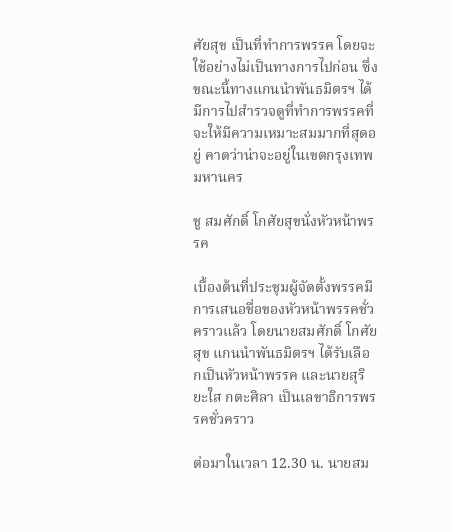ศัยสุข เป็นที่ทำการพรรค โดยจะใช้อย่างไม่เป็นทางการไปก่อน ซึ่งขณะนี้ทางแกนนำพันธมิตรฯ ได้มีการไปสำรวจดูที่ทำการพรรคที่จะให้มีความเหมาะสมมากที่สุดอยู่ คาดว่าน่าจะอยู่ในเขตกรุงเทพมหานคร

ชู สมศักดิ์ โกศัยสุขนั่งหัวหน้าพรรค

เบื้องต้นที่ประชุมผู้จัดตั้งพรรคมีการเสนอชื่อของหัวหน้าพรรคชั่วคราวแล้ว โดยนายสมศักดิ์ โกศัยสุข แกนนำพันธมิตรฯ ได้รับเลือกเป็นหัวหน้าพรรค และนายสุริยะใส กตะศิลา เป็นเลขาธิการพรรคชั่วคราว

ต่อมาในเวลา 12.30 น. นายสม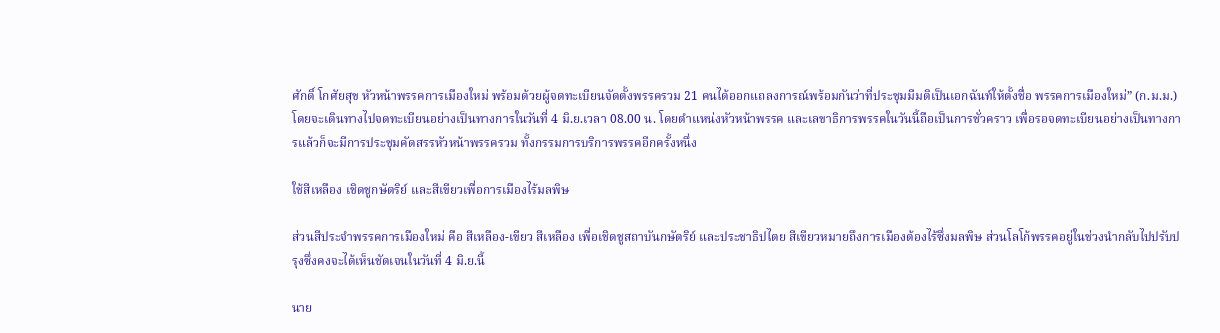ศักดิ์ โกศัยสุข หัวหน้าพรรคการเมืองใหม่ พร้อมด้วยผู้จดทะเบียนจัดตั้งพรรครวม 21 คนได้ออกแถลงการณ์พร้อมกันว่าที่ประชุมมีมติเป็นเอกฉันท์ให้ตั้งชื่อ พรรคการเมืองใหม่” (ก.ม.ม.) โดยจะเดินทางไปจดทะเบียนอย่างเป็นทางการในวันที่ 4 มิ.ย.เวลา 08.00 น. โดยตำแหน่งหัวหน้าพรรค และเลขาธิการพรรคในวันนี้ถือเป็นการชั่วคราว เพื่อรอจดทะเบียนอย่างเป็นทางการแล้วก็จะมีการประชุมคัดสรรหัวหน้าพรรครวม ทั้งกรรมการบริการพรรคอีกครั้งหนึ่ง

ใช้สีเหลือง เชิดชูกษัตริย์ และสีเขียวเพื่อการเมืองไร้มลพิษ

ส่วนสีประจำพรรคการเมืองใหม่ คือ สีเหลือง-เขียว สีเหลือง เพื่อเชิดชูสถาบันกษัตริย์ และประชาธิปไตย สีเขียวหมายถึงการเมืองต้องไร้ซึ่งมลพิษ ส่วนโลโก้พรรคอยู่ในช่วงนำกลับไปปรับปรุงซึ่งคงจะได้เห็นชัดเจนในวันที่ 4 มิ.ย.นี้

นาย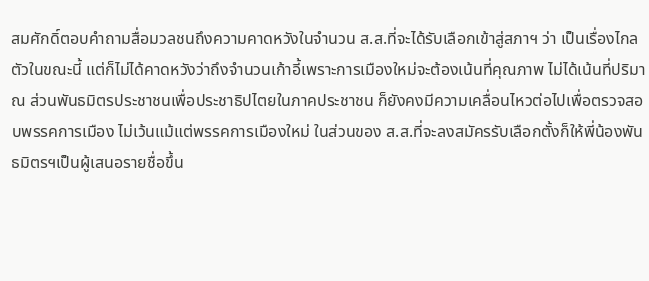สมศักดิ์ตอบคำถามสื่อมวลชนถึงความคาดหวังในจำนวน ส.ส.ที่จะได้รับเลือกเข้าสู่สภาฯ ว่า เป็นเรื่องไกลตัวในขณะนี้ แต่ก็ไม่ได้คาดหวังว่าถึงจำนวนเก้าอี้เพราะการเมืองใหม่จะต้องเน้นที่คุณภาพ ไม่ได้เน้นที่ปริมาณ ส่วนพันธมิตรประชาชนเพื่อประชาธิปไตยในภาคประชาชน ก็ยังคงมีความเคลื่อนไหวต่อไปเพื่อตรวจสอบพรรคการเมือง ไม่เว้นแม้แต่พรรคการเมืองใหม่ ในส่วนของ ส.ส.ที่จะลงสมัครรับเลือกตั้งก็ให้พี่น้องพันธมิตรฯเป็นผู้เสนอรายชื่อขึ้น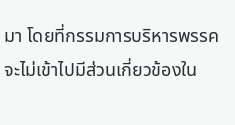มา โดยที่กรรมการบริหารพรรคจะไม่เข้าไปมีส่วนเกี่ยวข้องใน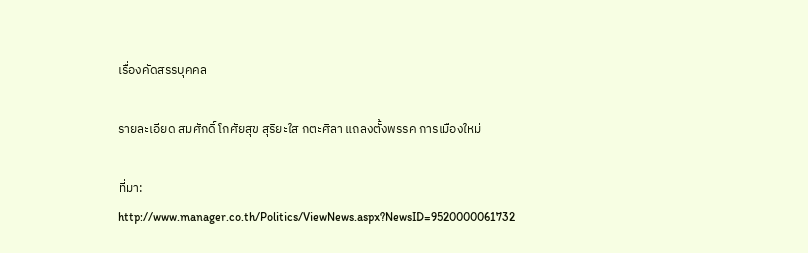เรื่องคัดสรรบุคคล

รายละเอียด สมศักดิ์ โกศัยสุข สุริยะใส กตะศิลา แถลงตั้งพรรค การเมืองใหม่

ที่มา: http://www.manager.co.th/Politics/ViewNews.aspx?NewsID=9520000061732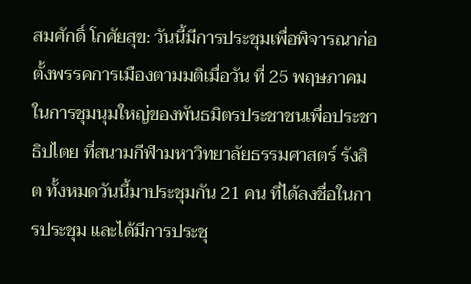สมศักดิ์ โกศัยสุข: วันนี้มีการประชุมเพื่อพิจารณาก่อตั้งพรรคการเมืองตามมติเมื่อวัน ที่ 25 พฤษภาคม ในการชุมนุมใหญ่ของพันธมิตรประชาชนเพื่อประชาธิปไตย ที่สนามกีฬามหาวิทยาลัยธรรมศาสตร์ รังสิต ทั้งหมดวันนี้มาประชุมกัน 21 คน ที่ได้ลงชื่อในการประชุม และได้มีการประชุ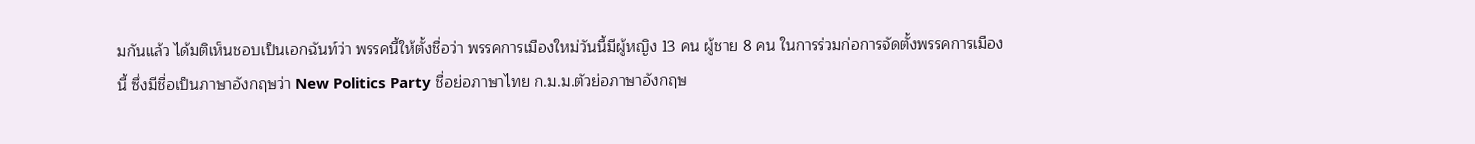มกันแล้ว ได้มติเห็นชอบเป็นเอกฉันท์ว่า พรรคนี้ให้ตั้งชื่อว่า พรรคการเมืองใหม่วันนี้มีผู้หญิง 13 คน ผู้ชาย 8 คน ในการร่วมก่อการจัดตั้งพรรคการเมืองนี้ ซึ่งมีชื่อเป็นภาษาอังกฤษว่า New Politics Party ชื่อย่อภาษาไทย ก.ม.ม.ตัวย่อภาษาอังกฤษ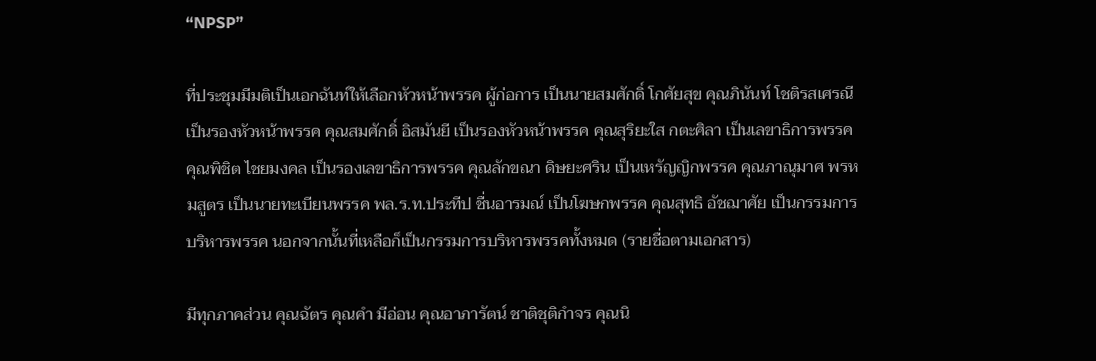“NPSP”

ที่ประชุมมีมติเป็นเอกฉันท์ให้เลือกหัวหน้าพรรค ผู้ก่อการ เป็นนายสมศักดิ์ โกศัยสุข คุณภินันท์ โชติรสเศรณี เป็นรองหัวหน้าพรรค คุณสมศักดิ์ อิสมันยี เป็นรองหัวหน้าพรรค คุณสุริยะใส กตะศิลา เป็นเลขาธิการพรรค คุณพิชิต ไชยมงคล เป็นรองเลขาธิการพรรค คุณลักขณา ดิษยะศริน เป็นเหรัญญิกพรรค คุณภาณุมาศ พรหมสูตร เป็นนายทะเบียนพรรค พล.ร.ท.ประทีป ชื่นอารมณ์ เป็นโฆษกพรรค คุณสุทธิ อัชฌาศัย เป็นกรรมการบริหารพรรค นอกจากนั้นที่เหลือก็เป็นกรรมการบริหารพรรคทั้งหมด (รายชื่อตามเอกสาร)

มีทุกภาคส่วน คุณฉัตร คุณคำ มีอ่อน คุณอาภารัตน์ ชาติชุติกำจร คุณนิ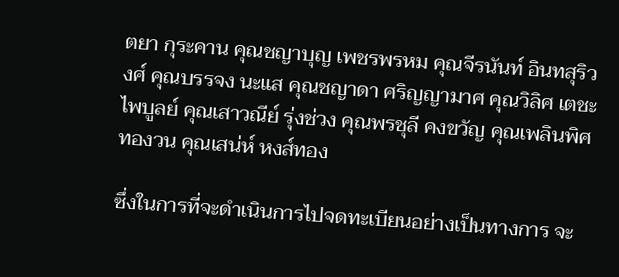ตยา กุระคาน คุณชญาบุญ เพชรพรหม คุณจีรนันท์ อินทสุริวงศ์ คุณบรรจง นะแส คุณชญาดา ศริญญามาศ คุณวิลิศ เตชะไพบูลย์ คุณเสาวณีย์ รุ่งช่วง คุณพรชุลี คงขวัญ คุณเพลินพิศ ทองวน คุณเสน่ห์ หงส์ทอง

ซึ่งในการที่จะดำเนินการไปจดทะเบียนอย่างเป็นทางการ จะ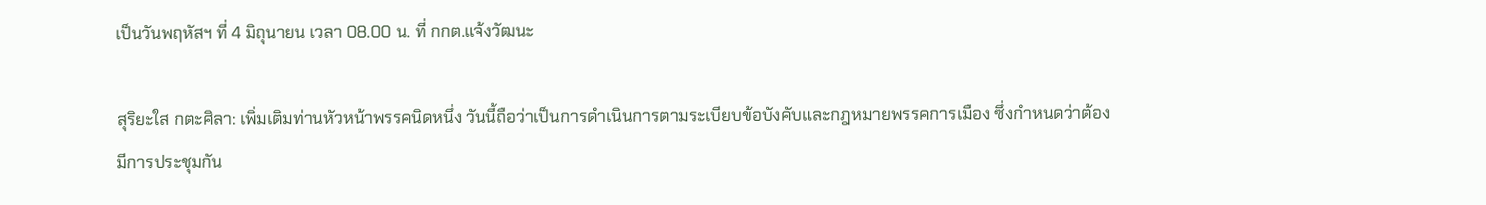เป็นวันพฤหัสฯ ที่ 4 มิถุนายน เวลา 08.00 น. ที่ กกต.แจ้งวัฒนะ

สุริยะใส กตะศิลา: เพิ่มเติมท่านหัวหน้าพรรคนิดหนึ่ง วันนี้ถือว่าเป็นการดำเนินการตามระเบียบข้อบังคับและกฎหมายพรรคการเมือง ซึ่งกำหนดว่าต้องมีการประชุมกัน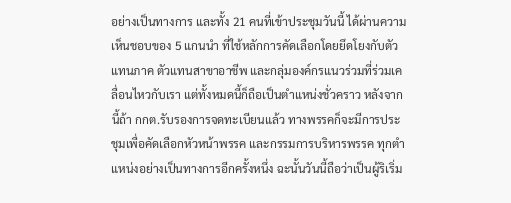อย่างเป็นทางการ และทั้ง 21 คนที่เข้าประชุมวันนี้ ได้ผ่านความเห็นชอบของ 5 แกนนำ ที่ใช้หลักการคัดเลือกโดยยึดโยงกับตัวแทนภาค ตัวแทนสาขาอาชีพ และกลุ่มองค์กรแนวร่วมที่ร่วมเคลื่อนไหวกับเรา แต่ทั้งหมดนี้ก็ถือเป็นตำแหน่งชั่วคราว หลังจากนี้ถ้า กกต.รับรองการจดทะเบียนแล้ว ทางพรรคก็จะมีการประชุมเพื่อคัดเลือกหัวหน้าพรรค และกรรมการบริหารพรรค ทุกตำแหน่งอย่างเป็นทางการอีกครั้งหนึ่ง ฉะนั้นวันนี้ถือว่าเป็นผู้ริเริ่ม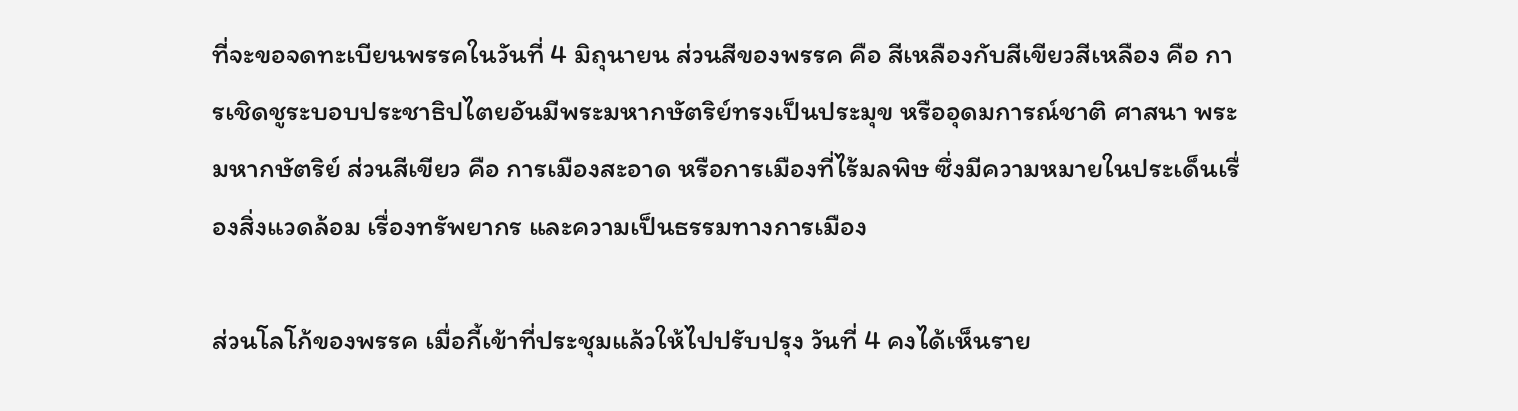ที่จะขอจดทะเบียนพรรคในวันที่ 4 มิถุนายน ส่วนสีของพรรค คือ สีเหลืองกับสีเขียวสีเหลือง คือ การเชิดชูระบอบประชาธิปไตยอันมีพระมหากษัตริย์ทรงเป็นประมุข หรืออุดมการณ์ชาติ ศาสนา พระมหากษัตริย์ ส่วนสีเขียว คือ การเมืองสะอาด หรือการเมืองที่ไร้มลพิษ ซึ่งมีความหมายในประเด็นเรื่องสิ่งแวดล้อม เรื่องทรัพยากร และความเป็นธรรมทางการเมือง

ส่วนโลโก้ของพรรค เมื่อกี้เข้าที่ประชุมแล้วให้ไปปรับปรุง วันที่ 4 คงได้เห็นราย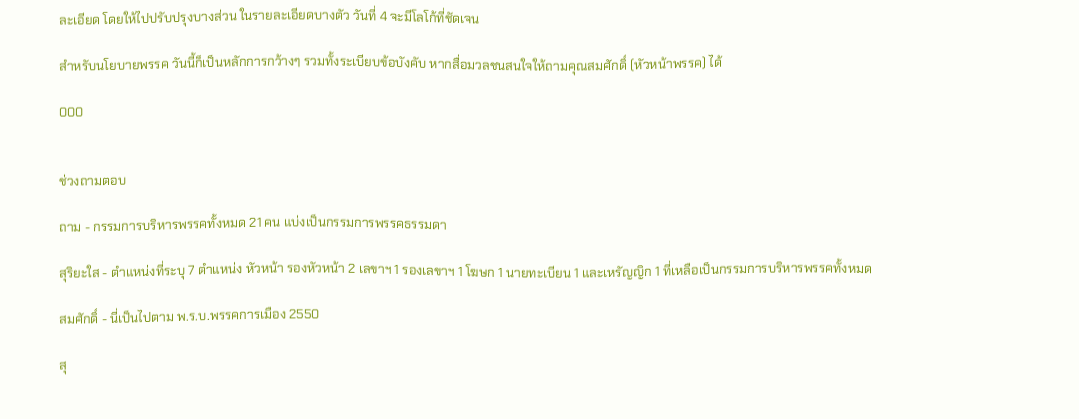ละเอียด โดยให้ไปปรับปรุงบางส่วน ในรายละเอียดบางตัว วันที่ 4 จะมีโลโก้ที่ชัดเจน

สำหรับนโยบายพรรค วันนี้ก็เป็นหลักการกว้างๆ รวมทั้งระเบียบข้อบังคับ หากสื่อมวลชนสนใจให้ถามคุณสมศักดิ์ (หัวหน้าพรรค) ได้

000


ช่วงถามตอบ

ถาม - กรรมการบริหารพรรคทั้งหมด 21 คน แบ่งเป็นกรรมการพรรคธรรมดา

สุริยะใส - ตำแหน่งที่ระบุ 7 ตำแหน่ง หัวหน้า รองหัวหน้า 2 เลขาฯ 1 รองเลขาฯ 1 โฆษก 1 นายทะเบียน 1 และเหรัญญิก 1 ที่เหลือเป็นกรรมการบริหารพรรคทั้งหมด

สมศักดิ์ - นี่เป็นไปตาม พ.ร.บ.พรรคการเมือง 2550

สุ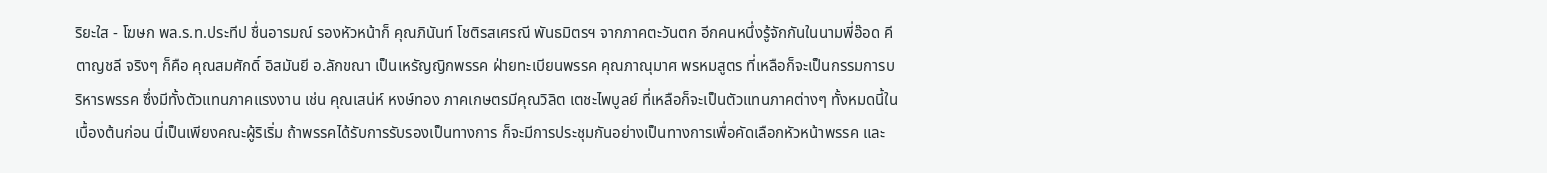ริยะใส - โฆษก พล.ร.ท.ประทีป ชื่นอารมณ์ รองหัวหน้าก็ คุณภินันท์ โชติรสเศรณี พันธมิตรฯ จากภาคตะวันตก อีกคนหนึ่งรู้จักกันในนามพี่อ๊อด คีตาญชลี จริงๆ ก็คือ คุณสมศักดิ์ อิสมันยี อ.ลักขณา เป็นเหรัญญิกพรรค ฝ่ายทะเบียนพรรค คุณภาณุมาศ พรหมสูตร ที่เหลือก็จะเป็นกรรมการบริหารพรรค ซึ่งมีทั้งตัวแทนภาคแรงงาน เช่น คุณเสน่ห์ หงษ์ทอง ภาคเกษตรมีคุณวิลิต เตชะไพบูลย์ ที่เหลือก็จะเป็นตัวแทนภาคต่างๆ ทั้งหมดนี้ในเบื้องต้นก่อน นี่เป็นเพียงคณะผู้ริเริ่ม ถ้าพรรคได้รับการรับรองเป็นทางการ ก็จะมีการประชุมกันอย่างเป็นทางการเพื่อคัดเลือกหัวหน้าพรรค และ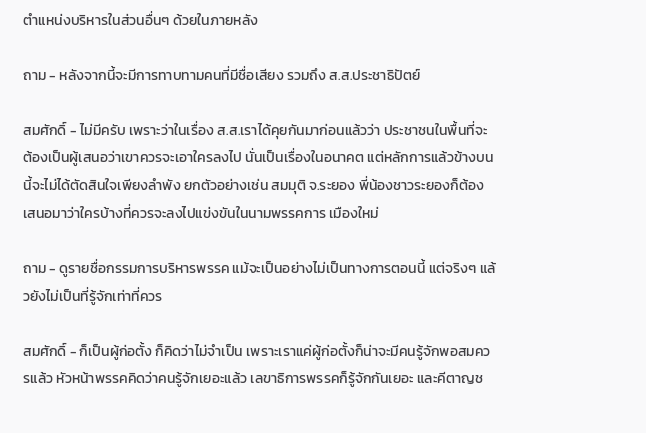ตำแหน่งบริหารในส่วนอื่นๆ ด้วยในภายหลัง

ถาม - หลังจากนี้จะมีการทาบทามคนที่มีชื่อเสียง รวมถึง ส.ส.ประชาธิปัตย์

สมศักดิ์ - ไม่มีครับ เพราะว่าในเรื่อง ส.ส.เราได้คุยกันมาก่อนแล้วว่า ประชาชนในพื้นที่จะต้องเป็นผู้เสนอว่าเขาควรจะเอาใครลงไป นั่นเป็นเรื่องในอนาคต แต่หลักการแล้วข้างบนนี้จะไม่ได้ตัดสินใจเพียงลำพัง ยกตัวอย่างเช่น สมมุติ จ.ระยอง พี่น้องชาวระยองก็ต้องเสนอมาว่าใครบ้างที่ควรจะลงไปแข่งขันในนามพรรคการ เมืองใหม่

ถาม - ดูรายชื่อกรรมการบริหารพรรค แม้จะเป็นอย่างไม่เป็นทางการตอนนี้ แต่จริงๆ แล้วยังไม่เป็นที่รู้จักเท่าที่ควร

สมศักดิ์ - ก็เป็นผู้ก่อตั้ง ก็คิดว่าไม่จำเป็น เพราะเราแค่ผู้ก่อตั้งก็น่าจะมีคนรู้จักพอสมควรแล้ว หัวหน้าพรรคคิดว่าคนรู้จักเยอะแล้ว เลขาธิการพรรคก็รู้จักกันเยอะ และคีตาญช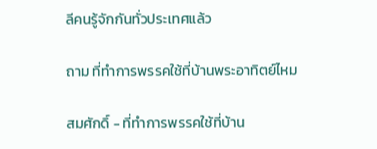ลีคนรู้จักกันทั่วประเทศแล้ว

ถาม ที่ทำการพรรคใช้ที่บ้านพระอาทิตย์ไหม

สมศักดิ์ - ที่ทำการพรรคใช้ที่บ้าน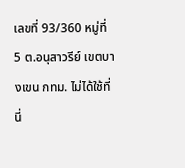เลขที่ 93/360 หมู่ที่ 5 ต.อนุสาวรีย์ เขตบางเขน กทม. ไม่ได้ใช้ที่นี่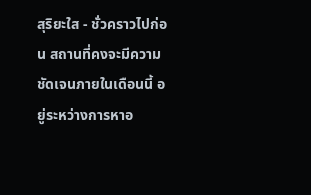สุริยะใส - ชั่วคราวไปก่อน สถานที่คงจะมีความชัดเจนภายในเดือนนี้ อยู่ระหว่างการหาอ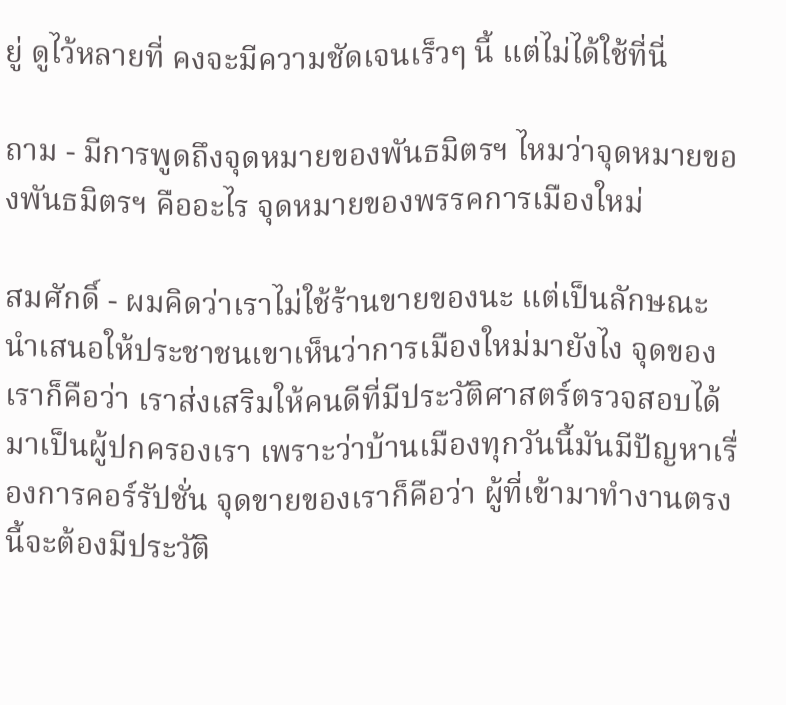ยู่ ดูไว้หลายที่ คงจะมีความชัดเจนเร็วๆ นี้ แต่ไม่ได้ใช้ที่นี่

ถาม - มีการพูดถึงจุดหมายของพันธมิตรฯ ไหมว่าจุดหมายของพันธมิตรฯ คืออะไร จุดหมายของพรรคการเมืองใหม่

สมศักดิ์ - ผมคิดว่าเราไม่ใช้ร้านขายของนะ แต่เป็นลักษณะนำเสนอให้ประชาชนเขาเห็นว่าการเมืองใหม่มายังไง จุดของเราก็คือว่า เราส่งเสริมให้คนดีที่มีประวัติศาสตร์ตรวจสอบได้มาเป็นผู้ปกครองเรา เพราะว่าบ้านเมืองทุกวันนี้มันมีปัญหาเรื่องการคอร์รัปชั่น จุดขายของเราก็คือว่า ผู้ที่เข้ามาทำงานตรงนี้จะต้องมีประวัติ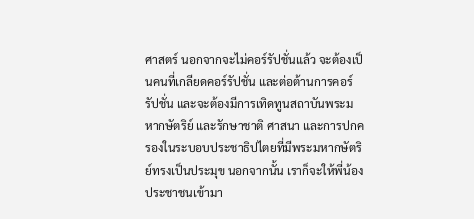ศาสตร์ นอกจากจะไม่คอร์รัปชั่นแล้ว จะต้องเป็นคนที่เกลียดคอร์รัปชั่น และต่อต้านการคอร์รัปชั่น และจะต้องมีการเทิดทูนสถาบันพระมหากษัตริย์ และรักษาชาติ ศาสนา และการปกครองในระบอบประชาธิปไตยที่มีพระมหากษัตริย์ทรงเป็นประมุข นอกจากนั้น เราก็จะให้พี่น้องประชาชนเข้ามา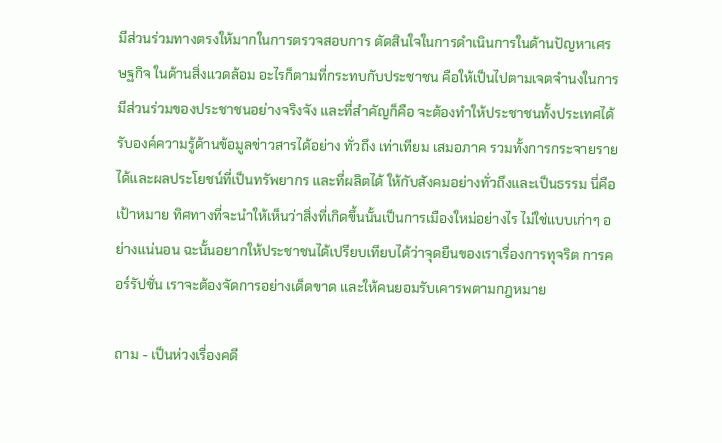มีส่วนร่วมทางตรงให้มากในการตรวจสอบการ ตัดสินใจในการดำเนินการในด้านปัญหาเศรษฐกิจ ในด้านสิ่งแวดล้อม อะไรก็ตามที่กระทบกับประชาชน คือให้เป็นไปตามเจตจำนงในการมีส่วนร่วมของประชาชนอย่างจริงจัง และที่สำคัญก็คือ จะต้องทำให้ประชาชนทั้งประเทศได้รับองค์ความรู้ด้านข้อมูลข่าวสารได้อย่าง ทั่วถึง เท่าเทียม เสมอภาค รวมทั้งการกระจายรายได้และผลประโยชน์ที่เป็นทรัพยากร และที่ผลิตได้ ให้กับสังคมอย่างทั่วถึงและเป็นธรรม นี่คือเป้าหมาย ทิศทางที่จะนำให้เห็นว่าสิ่งที่เกิดขึ้นนั้นเป็นการเมืองใหม่อย่างไร ไม่ใช่แบบเก่าๆ อย่างแน่นอน ฉะนั้นอยากให้ประชาชนได้เปรียบเทียบได้ว่าจุดยืนของเราเรื่องการทุจริต การคอร์รัปชั่น เราจะต้องจัดการอย่างเด็ดขาด และให้คนยอมรับเคารพตามกฎหมาย

ถาม - เป็นห่วงเรื่องคดี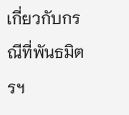เกี่ยวกับกรณีที่พันธมิตรฯ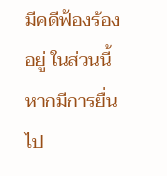มีคดีฟ้องร้องอยู่ ในส่วนนี้หากมีการยื่นไป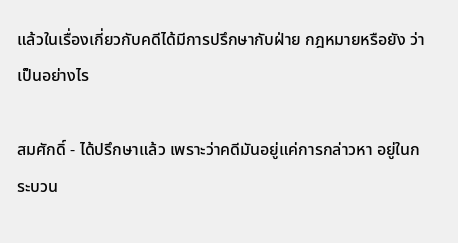แล้วในเรื่องเกี่ยวกับคดีได้มีการปรึกษากับฝ่าย กฎหมายหรือยัง ว่าเป็นอย่างไร

สมศักดิ์ - ได้ปรึกษาแล้ว เพราะว่าคดีมันอยู่แค่การกล่าวหา อยู่ในกระบวน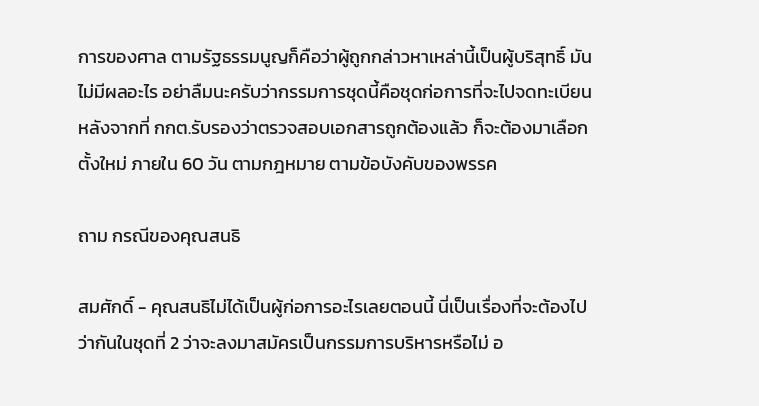การของศาล ตามรัฐธรรมนูญก็คือว่าผู้ถูกกล่าวหาเหล่านี้เป็นผู้บริสุทธิ์ มันไม่มีผลอะไร อย่าลืมนะครับว่ากรรมการชุดนี้คือชุดก่อการที่จะไปจดทะเบียน หลังจากที่ กกต.รับรองว่าตรวจสอบเอกสารถูกต้องแล้ว ก็จะต้องมาเลือกตั้งใหม่ ภายใน 60 วัน ตามกฎหมาย ตามข้อบังคับของพรรค

ถาม กรณีของคุณสนธิ

สมศักดิ์ - คุณสนธิไม่ได้เป็นผู้ก่อการอะไรเลยตอนนี้ นี่เป็นเรื่องที่จะต้องไปว่ากันในชุดที่ 2 ว่าจะลงมาสมัครเป็นกรรมการบริหารหรือไม่ อ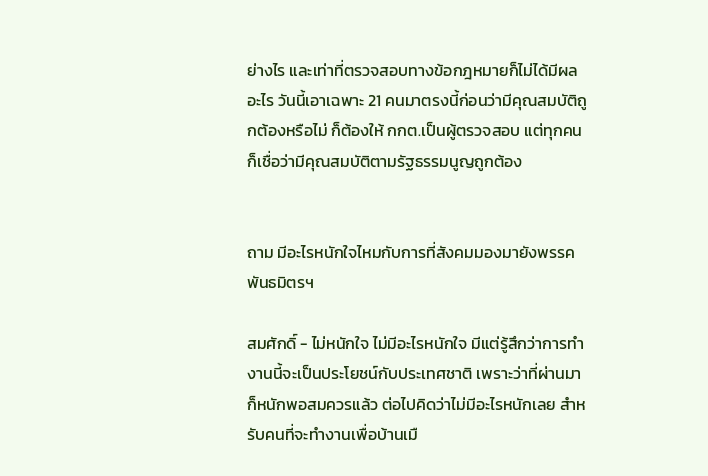ย่างไร และเท่าที่ตรวจสอบทางข้อกฎหมายก็ไม่ได้มีผลอะไร วันนี้เอาเฉพาะ 21 คนมาตรงนี้ก่อนว่ามีคุณสมบัติถูกต้องหรือไม่ ก็ต้องให้ กกต.เป็นผู้ตรวจสอบ แต่ทุกคนก็เชื่อว่ามีคุณสมบัติตามรัฐธรรมนูญถูกต้อง


ถาม มีอะไรหนักใจไหมกับการที่สังคมมองมายังพรรคพันธมิตรฯ

สมศักดิ์ - ไม่หนักใจ ไม่มีอะไรหนักใจ มีแต่รู้สึกว่าการทำงานนี้จะเป็นประโยชน์กับประเทศชาติ เพราะว่าที่ผ่านมาก็หนักพอสมควรแล้ว ต่อไปคิดว่าไม่มีอะไรหนักเลย สำหรับคนที่จะทำงานเพื่อบ้านเมื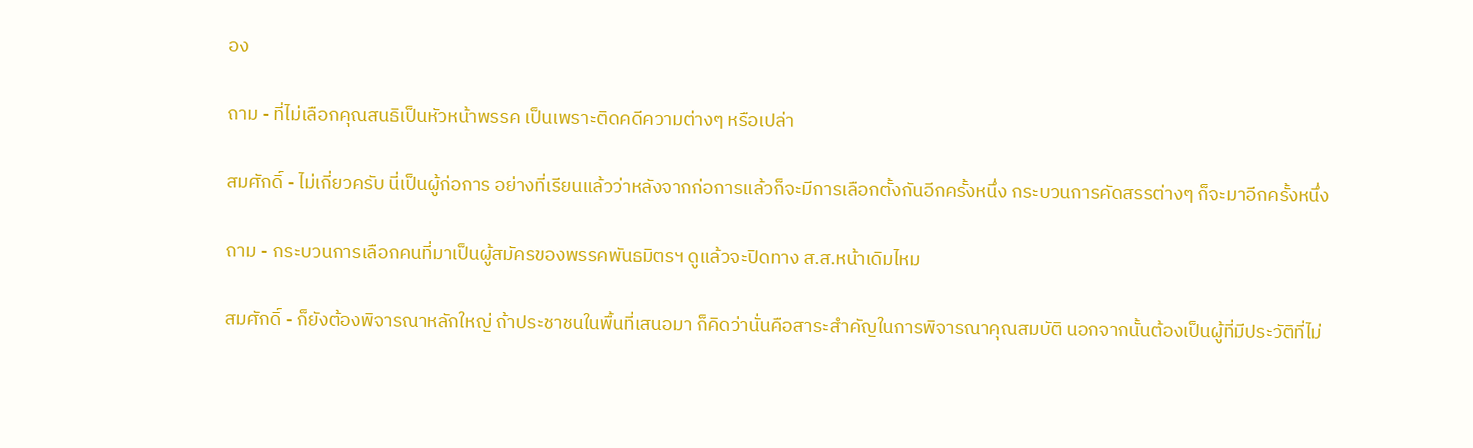อง

ถาม - ที่ไม่เลือกคุณสนธิเป็นหัวหน้าพรรค เป็นเพราะติดคดีความต่างๆ หรือเปล่า

สมศักดิ์ - ไม่เกี่ยวครับ นี่เป็นผู้ก่อการ อย่างที่เรียนแล้วว่าหลังจากก่อการแล้วก็จะมีการเลือกตั้งกันอีกครั้งหนึ่ง กระบวนการคัดสรรต่างๆ ก็จะมาอีกครั้งหนึ่ง

ถาม - กระบวนการเลือกคนที่มาเป็นผู้สมัครของพรรคพันธมิตรฯ ดูแล้วจะปิดทาง ส.ส.หน้าเดิมไหม

สมศักดิ์ - ก็ยังต้องพิจารณาหลักใหญ่ ถ้าประชาชนในพื้นที่เสนอมา ก็คิดว่านั่นคือสาระสำคัญในการพิจารณาคุณสมบัติ นอกจากนั้นต้องเป็นผู้ที่มีประวัติที่ไม่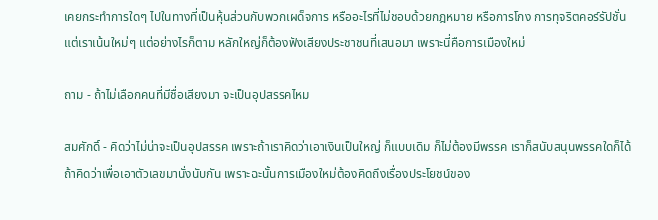เคยกระทำการใดๆ ไปในทางที่เป็นหุ้นส่วนกับพวกเผด็จการ หรืออะไรที่ไม่ชอบด้วยกฎหมาย หรือการโกง การทุจริตคอร์รัปชั่น แต่เราเน้นใหม่ๆ แต่อย่างไรก็ตาม หลักใหญ่ก็ต้องฟังเสียงประชาชนที่เสนอมา เพราะนี่คือการเมืองใหม่

ถาม - ถ้าไม่เลือกคนที่มีชื่อเสียงมา จะเป็นอุปสรรคไหม

สมศักดิ์ - คิดว่าไม่น่าจะเป็นอุปสรรค เพราะถ้าเราคิดว่าเอาเงินเป็นใหญ่ ก็แบบเดิม ก็ไม่ต้องมีพรรค เราก็สนับสนุนพรรคใดก็ได้ ถ้าคิดว่าเพื่อเอาตัวเลขมานั่งนับกัน เพราะฉะนั้นการเมืองใหม่ต้องคิดถึงเรื่องประโยชน์ของ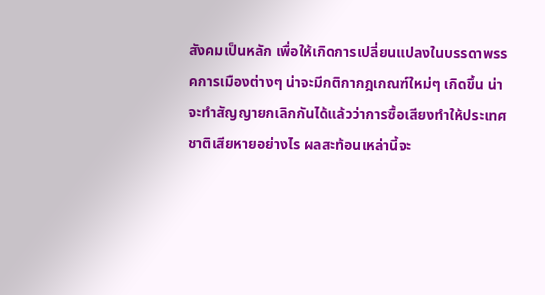สังคมเป็นหลัก เพื่อให้เกิดการเปลี่ยนแปลงในบรรดาพรรคการเมืองต่างๆ น่าจะมีกติกากฎเกณฑ์ใหม่ๆ เกิดขึ้น น่าจะทำสัญญายกเลิกกันได้แล้วว่าการซื้อเสียงทำให้ประเทศชาติเสียหายอย่างไร ผลสะท้อนเหล่านี้จะ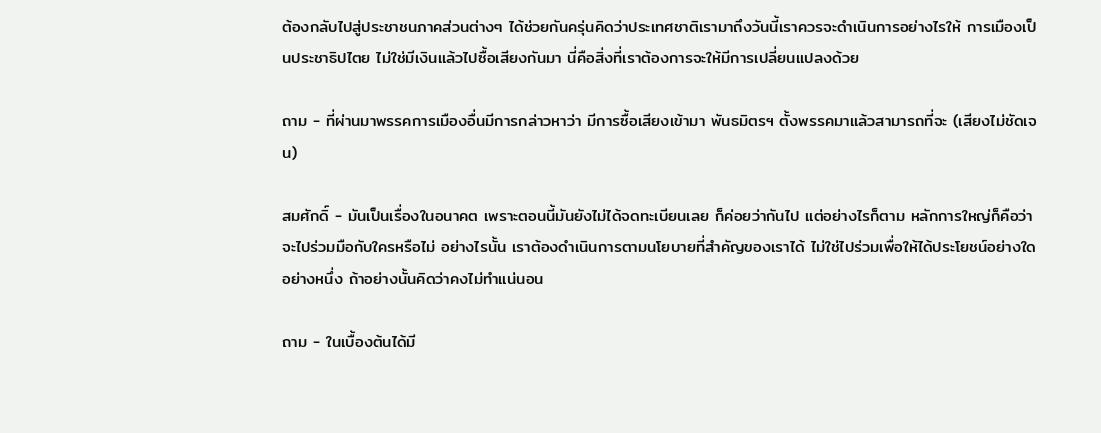ต้องกลับไปสู่ประชาชนภาคส่วนต่างๆ ได้ช่วยกันครุ่นคิดว่าประเทศชาติเรามาถึงวันนี้เราควรจะดำเนินการอย่างไรให้ การเมืองเป็นประชาธิปไตย ไม่ใช่มีเงินแล้วไปซื้อเสียงกันมา นี่คือสิ่งที่เราต้องการจะให้มีการเปลี่ยนแปลงด้วย

ถาม - ที่ผ่านมาพรรคการเมืองอื่นมีการกล่าวหาว่า มีการซื้อเสียงเข้ามา พันธมิตรฯ ตั้งพรรคมาแล้วสามารถที่จะ (เสียงไม่ชัดเจน)

สมศักดิ์ - มันเป็นเรื่องในอนาคต เพราะตอนนี้มันยังไม่ได้จดทะเบียนเลย ก็ค่อยว่ากันไป แต่อย่างไรก็ตาม หลักการใหญ่ก็คือว่า จะไปร่วมมือกับใครหรือไม่ อย่างไรนั้น เราต้องดำเนินการตามนโยบายที่สำคัญของเราได้ ไม่ใช่ไปร่วมเพื่อให้ได้ประโยชน์อย่างใดอย่างหนึ่ง ถ้าอย่างนั้นคิดว่าคงไม่ทำแน่นอน

ถาม - ในเบื้องต้นได้มี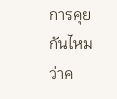การคุยกันไหมว่าค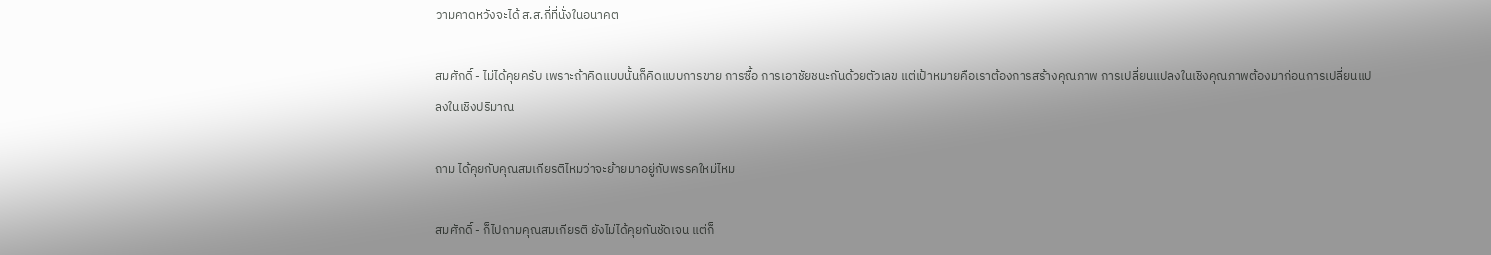วามคาดหวังจะได้ ส.ส.กี่ที่นั่งในอนาคต

สมศักดิ์ - ไม่ได้คุยครับ เพราะถ้าคิดแบบนั้นก็คิดแบบการขาย การซื้อ การเอาชัยชนะกันด้วยตัวเลข แต่เป้าหมายคือเราต้องการสร้างคุณภาพ การเปลี่ยนแปลงในเชิงคุณภาพต้องมาก่อนการเปลี่ยนแปลงในเชิงปริมาณ

ถาม ได้คุยกับคุณสมเกียรติไหมว่าจะย้ายมาอยู่กับพรรคใหม่ไหม

สมศักดิ์ - ก็ไปถามคุณสมเกียรติ ยังไม่ได้คุยกันชัดเจน แต่ก็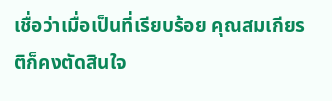เชื่อว่าเมื่อเป็นที่เรียบร้อย คุณสมเกียรติก็คงตัดสินใจ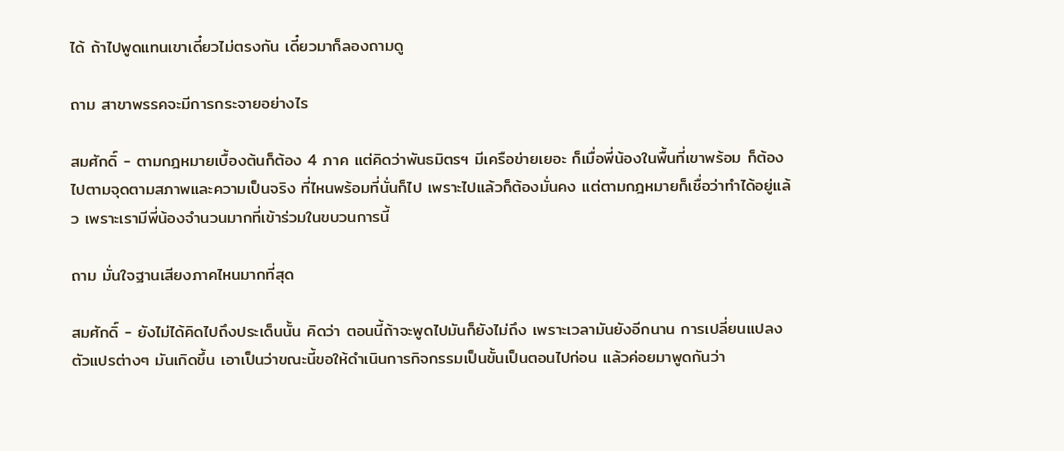ได้ ถ้าไปพูดแทนเขาเดี๋ยวไม่ตรงกัน เดี๋ยวมาก็ลองถามดู

ถาม สาขาพรรคจะมีการกระจายอย่างไร

สมศักดิ์ - ตามกฎหมายเบื้องต้นก็ต้อง 4 ภาค แต่คิดว่าพันธมิตรฯ มีเครือข่ายเยอะ ก็เมื่อพี่น้องในพื้นที่เขาพร้อม ก็ต้องไปตามจุดตามสภาพและความเป็นจริง ที่ไหนพร้อมที่นั่นก็ไป เพราะไปแล้วก็ต้องมั่นคง แต่ตามกฎหมายก็เชื่อว่าทำได้อยู่แล้ว เพราะเรามีพี่น้องจำนวนมากที่เข้าร่วมในขบวนการนี้

ถาม มั่นใจฐานเสียงภาคไหนมากที่สุด

สมศักดิ์ - ยังไม่ได้คิดไปถึงประเด็นนั้น คิดว่า ตอนนี้ถ้าจะพูดไปมันก็ยังไม่ถึง เพราะเวลามันยังอีกนาน การเปลี่ยนแปลง ตัวแปรต่างๆ มันเกิดขึ้น เอาเป็นว่าขณะนี้ขอให้ดำเนินการกิจกรรมเป็นขั้นเป็นตอนไปก่อน แล้วค่อยมาพูดกันว่า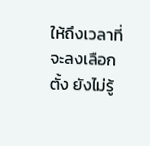ให้ถึงเวลาที่จะลงเลือกตั้ง ยังไม่รู้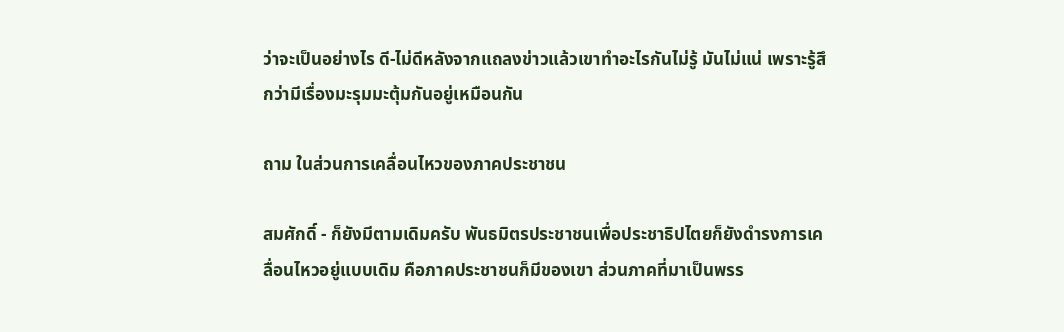ว่าจะเป็นอย่างไร ดี-ไม่ดีหลังจากแถลงข่าวแล้วเขาทำอะไรกันไม่รู้ มันไม่แน่ เพราะรู้สึกว่ามีเรื่องมะรุมมะตุ้มกันอยู่เหมือนกัน

ถาม ในส่วนการเคลื่อนไหวของภาคประชาชน

สมศักดิ์ - ก็ยังมีตามเดิมครับ พันธมิตรประชาชนเพื่อประชาธิปไตยก็ยังดำรงการเคลื่อนไหวอยู่แบบเดิม คือภาคประชาชนก็มีของเขา ส่วนภาคที่มาเป็นพรร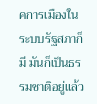คการเมืองในระบบรัฐสภาก็มี มันก็เป็นธรรมชาติอยู่แล้ว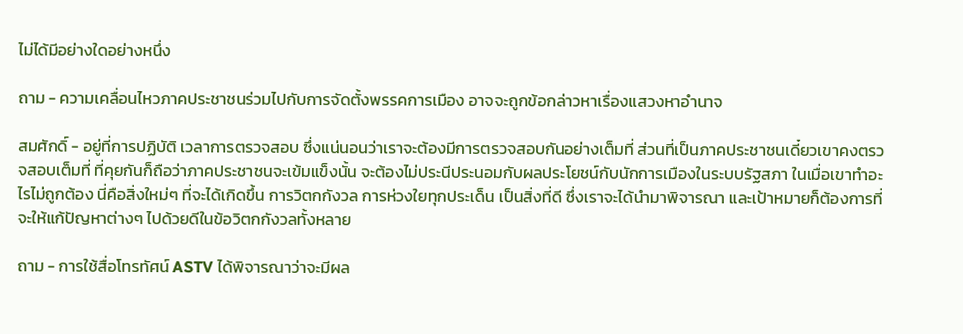ไม่ได้มีอย่างใดอย่างหนึ่ง

ถาม - ความเคลื่อนไหวภาคประชาชนร่วมไปกับการจัดตั้งพรรคการเมือง อาจจะถูกข้อกล่าวหาเรื่องแสวงหาอำนาจ

สมศักดิ์ - อยู่ที่การปฏิบัติ เวลาการตรวจสอบ ซึ่งแน่นอนว่าเราจะต้องมีการตรวจสอบกันอย่างเต็มที่ ส่วนที่เป็นภาคประชาชนเดี๋ยวเขาคงตรวจสอบเต็มที่ ที่คุยกันก็ถือว่าภาคประชาชนจะเข้มแข็งนั้น จะต้องไม่ประนีประนอมกับผลประโยชน์กับนักการเมืองในระบบรัฐสภา ในเมื่อเขาทำอะไรไม่ถูกต้อง นี่คือสิ่งใหม่ๆ ที่จะได้เกิดขึ้น การวิตกกังวล การห่วงใยทุกประเด็น เป็นสิ่งที่ดี ซึ่งเราจะได้นำมาพิจารณา และเป้าหมายก็ต้องการที่จะให้แก้ปัญหาต่างๆ ไปด้วยดีในข้อวิตกกังวลทั้งหลาย

ถาม - การใช้สื่อโทรทัศน์ ASTV ได้พิจารณาว่าจะมีผล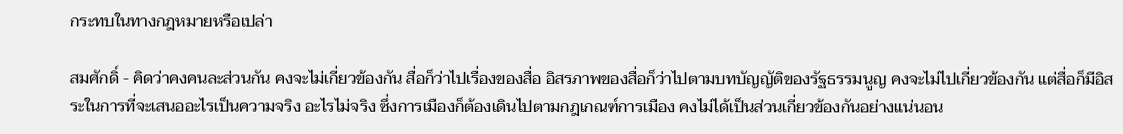กระทบในทางกฎหมายหรือเปล่า

สมศักดิ์ - คิดว่าคงคนละส่วนกัน คงจะไม่เกี่ยวข้องกัน สื่อก็ว่าไปเรื่องของสื่อ อิสรภาพของสื่อก็ว่าไปตามบทบัญญัติของรัฐธรรมนูญ คงจะไม่ไปเกี่ยวข้องกัน แต่สื่อก็มีอิสระในการที่จะเสนออะไรเป็นความจริง อะไรไม่จริง ซึ่งการเมืองก็ต้องเดินไปตามกฎเกณฑ์การเมือง คงไม่ได้เป็นส่วนเกี่ยวข้องกันอย่างแน่นอน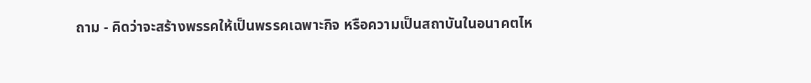ถาม - คิดว่าจะสร้างพรรคให้เป็นพรรคเฉพาะกิจ หรือความเป็นสถาบันในอนาคตไห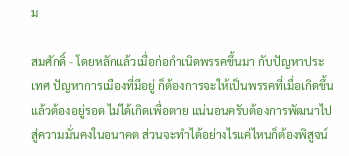ม

สมศักดิ์ - โดยหลักแล้วเมื่อก่อกำเนิดพรรคขึ้นมา กับปัญหาประเทศ ปัญหาการเมืองที่มีอยู่ ก็ต้องการจะให้เป็นพรรคที่เมื่อเกิดขึ้นแล้วต้องอยู่รอด ไม่ได้เกิดเพื่อตาย แน่นอนครับต้องการพัฒนาไปสู่ความมั่นคงในอนาคต ส่วนจะทำได้อย่างไรแค่ไหนก็ต้องพิสูจน์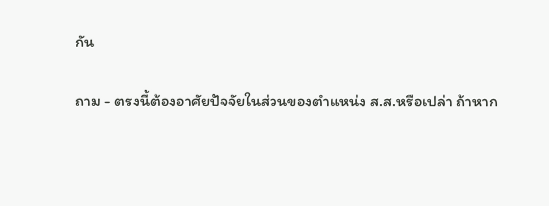กัน

ถาม - ตรงนี้ต้องอาศัยปัจจัยในส่วนของตำแหน่ง ส.ส.หรือเปล่า ถ้าหาก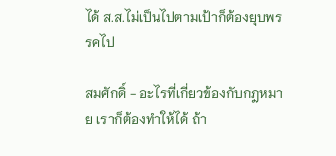ได้ ส.ส.ไม่เป็นไปตามเป้าก็ต้องยุบพรรคไป

สมศักดิ์ - อะไรที่เกี่ยวข้องกับกฎหมาย เราก็ต้องทำให้ได้ ถ้า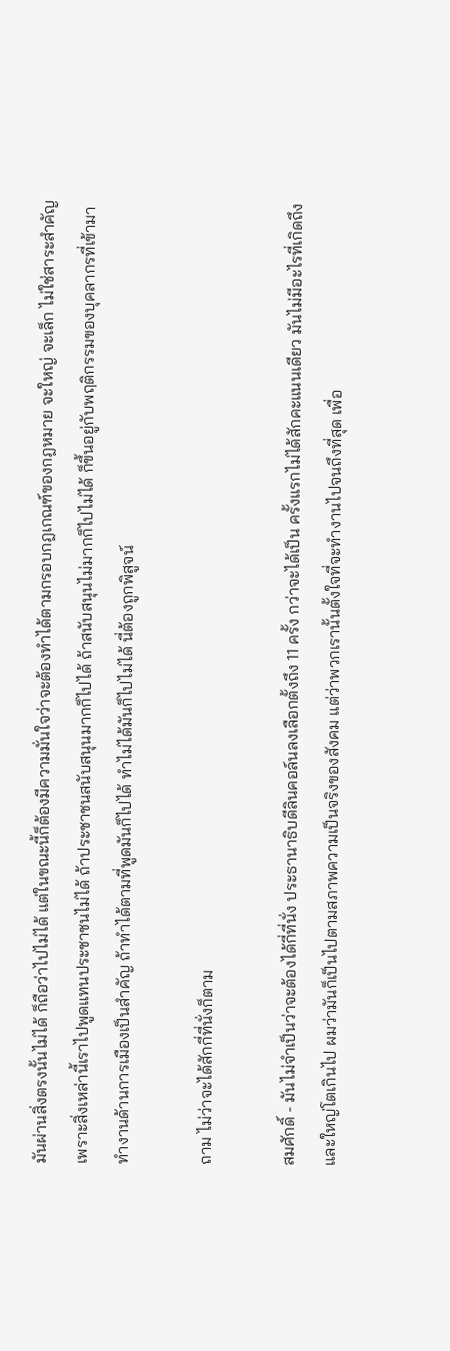มันผ่านสิ่งตรงนั้นไม่ได้ ก็ถือว่าไปไม่ได้ แต่ในขณะนี้ก็ต้องมีความมั่นใจว่าจะต้องทำได้ตามกรอบกฎเกณฑ์ของกฎหมาย จะใหญ่ จะเล็ก ไม่ใช่สาระสำคัญ เพราะสิ่งเหล่านี้เราไปพูดแทนประชาชนไม่ได้ ถ้าประชาชนสนับสนุนมากก็ไปได้ ถ้าสนับสนุนไม่มากก็ไปไม่ได้ ก็ขึ้นอยู่กับพฤติกรรมของบุคลากรที่เข้ามาทำงานด้านการเมืองเป็นสำคัญ ถ้าทำได้ตามที่พูดมันก็ไปได้ ทำไม่ได้มันก็ไปไม่ได้ นี่ต้องถูกพิสูจน์

ถาม ไม่ว่าจะได้สักกี่ที่นั่งก็ตาม

สมศักดิ์ - มันไม่จำเป็นว่าจะต้องได้กี่ที่นั่ง ประธานาธิบดีลินคอล์นลงเลือกตั้งถึง 11 ครั้ง กว่าจะได้เป็น ครั้งแรกไม่ได้สักคะแนนเดียว มันไม่มีอะไรที่เกิดถึงและใหญ่โตเกินไป ผมว่ามันก็เป็นไปตามสภาพความเป็นจริงของสังคม แต่ว่าพวกเรานั้นตั้งใจที่จะทำงานไปจนถึงที่สุด เพื่อ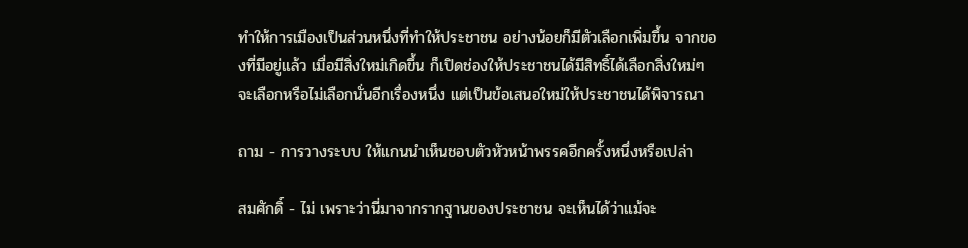ทำให้การเมืองเป็นส่วนหนึ่งที่ทำให้ประชาชน อย่างน้อยก็มีตัวเลือกเพิ่มขึ้น จากของที่มีอยู่แล้ว เมื่อมีสิ่งใหม่เกิดขึ้น ก็เปิดช่องให้ประชาชนได้มีสิทธิ์ได้เลือกสิ่งใหม่ๆ จะเลือกหรือไม่เลือกนั่นอีกเรื่องหนึ่ง แต่เป็นข้อเสนอใหม่ให้ประชาชนได้พิจารณา

ถาม - การวางระบบ ให้แกนนำเห็นชอบตัวหัวหน้าพรรคอีกครั้งหนึ่งหรือเปล่า

สมศักดิ์ - ไม่ เพราะว่านี่มาจากรากฐานของประชาชน จะเห็นได้ว่าแม้จะ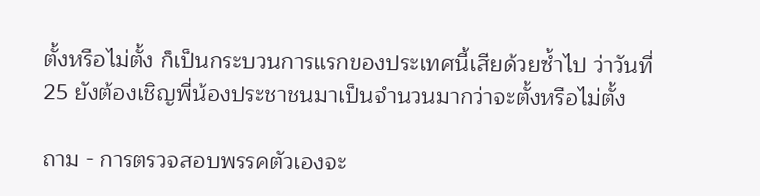ตั้งหรือไม่ตั้ง ก็เป็นกระบวนการแรกของประเทศนี้เสียด้วยซ้ำไป ว่าวันที่ 25 ยังต้องเชิญพี่น้องประชาชนมาเป็นจำนวนมากว่าจะตั้งหรือไม่ตั้ง

ถาม - การตรวจสอบพรรคตัวเองจะ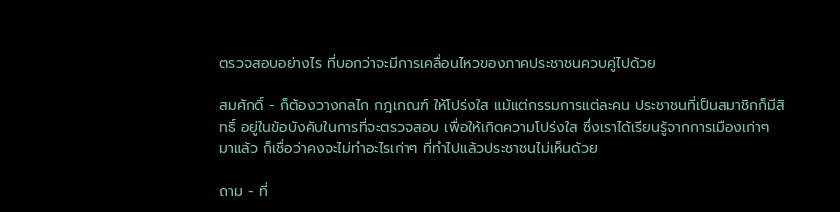ตรวจสอบอย่างไร ที่บอกว่าจะมีการเคลื่อนไหวของภาคประชาชนควบคู่ไปด้วย

สมศักดิ์ - ก็ต้องวางกลไก กฎเกณฑ์ ให้โปร่งใส แม้แต่กรรมการแต่ละคน ประชาชนที่เป็นสมาชิกก็มีสิทธิ์ อยู่ในข้อบังคับในการที่จะตรวจสอบ เพื่อให้เกิดความโปร่งใส ซึ่งเราได้เรียนรู้จากการเมืองเก่าๆ มาแล้ว ก็เชื่อว่าคงจะไม่ทำอะไรเก่าๆ ที่ทำไปแล้วประชาชนไม่เห็นด้วย

ถาม - ที่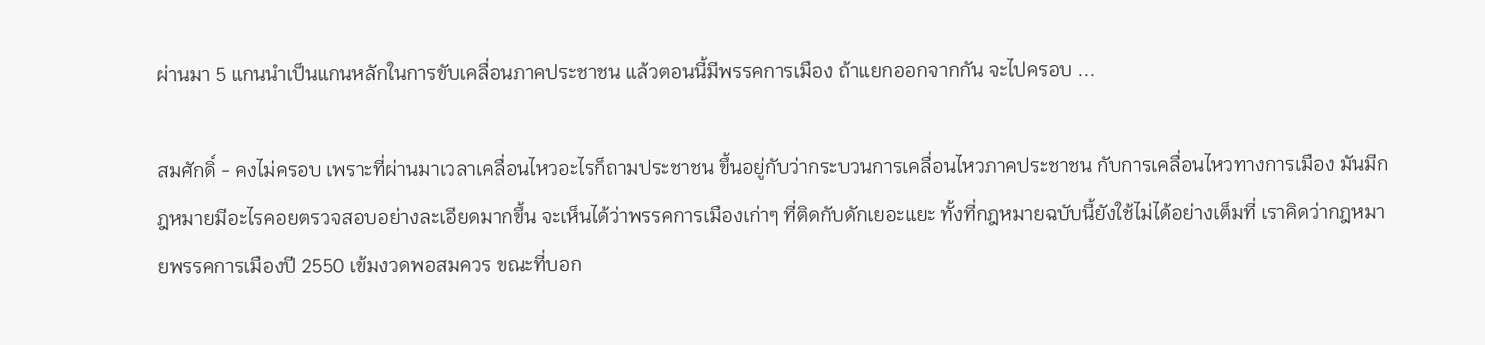ผ่านมา 5 แกนนำเป็นแกนหลักในการขับเคลื่อนภาคประชาชน แล้วตอนนี้มีพรรคการเมือง ถ้าแยกออกจากกัน จะไปครอบ ...

สมศักดิ์ - คงไม่ครอบ เพราะที่ผ่านมาเวลาเคลื่อนไหวอะไรก็ถามประชาชน ขึ้นอยู่กับว่ากระบวนการเคลื่อนไหวภาคประชาชน กับการเคลื่อนไหวทางการเมือง มันมีกฎหมายมีอะไรคอยตรวจสอบอย่างละเอียดมากขึ้น จะเห็นได้ว่าพรรคการเมืองเก่าๆ ที่ติดกับดักเยอะแยะ ทั้งที่กฎหมายฉบับนี้ยังใช้ไม่ได้อย่างเต็มที่ เราคิดว่ากฎหมายพรรคการเมืองปี 2550 เข้มงวดพอสมควร ขณะที่บอก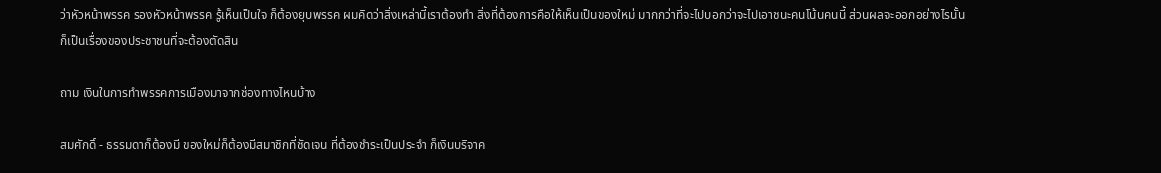ว่าหัวหน้าพรรค รองหัวหน้าพรรค รู้เห็นเป็นใจ ก็ต้องยุบพรรค ผมคิดว่าสิ่งเหล่านี้เราต้องทำ สิ่งที่ต้องการคือให้เห็นเป็นของใหม่ มากกว่าที่จะไปบอกว่าจะไปเอาชนะคนโน้นคนนี้ ส่วนผลจะออกอย่างไรนั้นก็เป็นเรื่องของประชาชนที่จะต้องตัดสิน

ถาม เงินในการทำพรรคการเมืองมาจากช่องทางไหนบ้าง

สมศักดิ์ - ธรรมดาก็ต้องมี ของใหม่ก็ต้องมีสมาชิกที่ชัดเจน ที่ต้องชำระเป็นประจำ ก็เงินบริจาค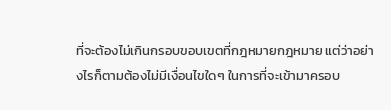ที่จะต้องไม่เกินกรอบขอบเขตที่กฎหมายกฎหมาย แต่ว่าอย่างไรก็ตามต้องไม่มีเงื่อนไขใดๆ ในการที่จะเข้ามาครอบ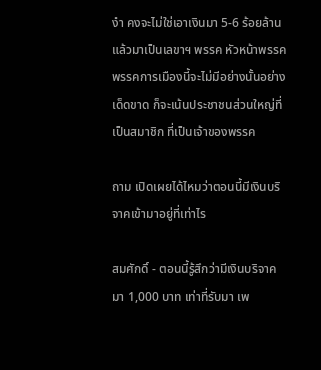งำ คงจะไม่ใช่เอาเงินมา 5-6 ร้อยล้าน แล้วมาเป็นเลขาฯ พรรค หัวหน้าพรรค พรรคการเมืองนี้จะไม่มีอย่างนั้นอย่างเด็ดขาด ก็จะเน้นประชาชนส่วนใหญ่ที่เป็นสมาชิก ที่เป็นเจ้าของพรรค

ถาม เปิดเผยได้ไหมว่าตอนนี้มีเงินบริจาคเข้ามาอยู่ที่เท่าไร

สมศักดิ์ - ตอนนี้รู้สึกว่ามีเงินบริจาคมา 1,000 บาท เท่าที่รับมา เพ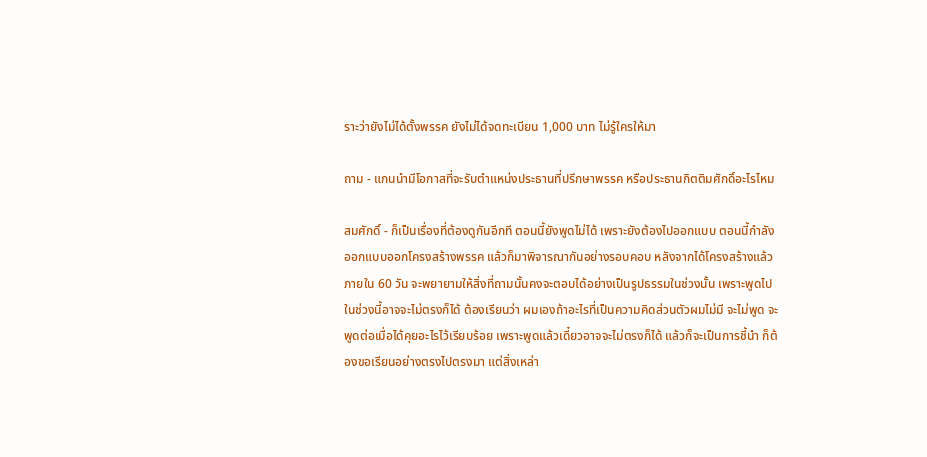ราะว่ายังไม่ได้ตั้งพรรค ยังไม่ได้จดทะเบียน 1,000 บาท ไม่รู้ใครให้มา

ถาม - แกนนำมีโอกาสที่จะรับตำแหน่งประธานที่ปรึกษาพรรค หรือประธานกิตติมศักดิ์อะไรไหม

สมศักดิ์ - ก็เป็นเรื่องที่ต้องดูกันอีกที ตอนนี้ยังพูดไม่ได้ เพราะยังต้องไปออกแบบ ตอนนี้กำลังออกแบบออกโครงสร้างพรรค แล้วก็มาพิจารณากันอย่างรอบคอบ หลังจากได้โครงสร้างแล้วภายใน 60 วัน จะพยายามให้สิ่งที่ถามนั้นคงจะตอบได้อย่างเป็นรูปธรรมในช่วงนั้น เพราะพูดไปในช่วงนี้อาจจะไม่ตรงก็ได้ ต้องเรียนว่า ผมเองถ้าอะไรที่เป็นความคิดส่วนตัวผมไม่มี จะไม่พูด จะพูดต่อเมื่อได้คุยอะไรไว้เรียบร้อย เพราะพูดแล้วเดี๋ยวอาจจะไม่ตรงก็ได้ แล้วก็จะเป็นการชี้นำ ก็ต้องขอเรียนอย่างตรงไปตรงมา แต่สิ่งเหล่า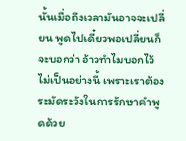นั้นเมื่อถึงเวลามันอาจจะเปลี่ยน พูดไปเดี๋ยวพอเปลี่ยนก็จะบอกว่า อ้าวทำไมบอกไว้ไม่เป็นอย่างนี้ เพราะเราต้องระมัดระวังในการรักษาคำพูดด้วย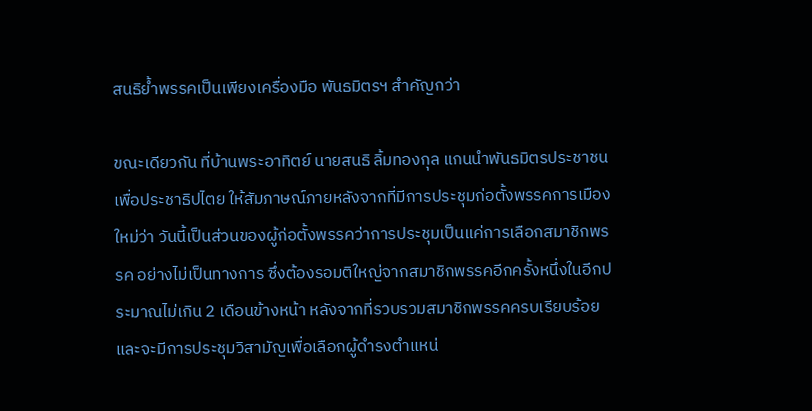สนธิย้ำพรรคเป็นเพียงเครื่องมือ พันธมิตรฯ สำคัญกว่า

ขณะเดียวกัน ที่บ้านพระอาทิตย์ นายสนธิ ลิ้มทองกุล แกนนำพันธมิตรประชาชนเพื่อประชาธิปไตย ให้สัมภาษณ์ภายหลังจากที่มีการประชุมก่อตั้งพรรคการเมืองใหม่ว่า วันนี้เป็นส่วนของผู้ก่อตั้งพรรคว่าการประชุมเป็นแค่การเลือกสมาชิกพรรค อย่างไม่เป็นทางการ ซึ่งต้องรอมติใหญ่จากสมาชิกพรรคอีกครั้งหนึ่งในอีกประมาณไม่เกิน 2 เดือนข้างหน้า หลังจากที่รวบรวมสมาชิกพรรคครบเรียบร้อยและจะมีการประชุมวิสามัญเพื่อเลือกผู้ดำรงตำแหน่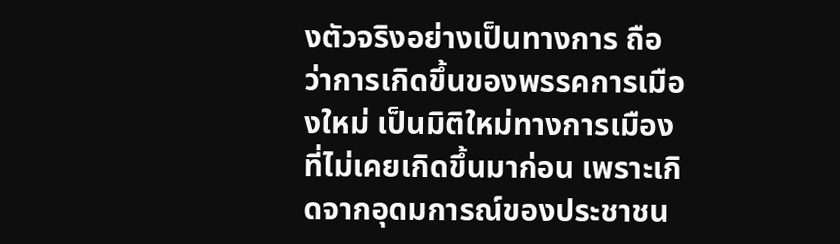งตัวจริงอย่างเป็นทางการ ถือว่าการเกิดขึ้นของพรรคการเมืองใหม่ เป็นมิติใหม่ทางการเมืองที่ไม่เคยเกิดขึ้นมาก่อน เพราะเกิดจากอุดมการณ์ของประชาชน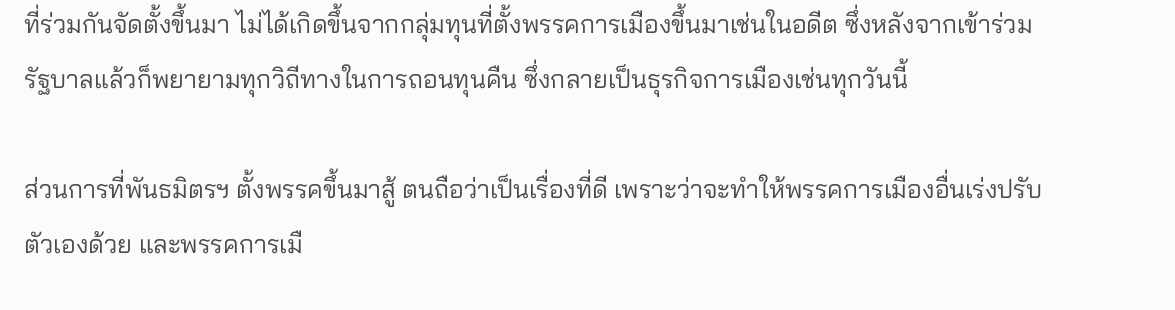ที่ร่วมกันจัดตั้งขึ้นมา ไม่ได้เกิดขึ้นจากกลุ่มทุนที่ตั้งพรรคการเมืองขึ้นมาเช่นในอดีต ซึ่งหลังจากเข้าร่วมรัฐบาลแล้วก็พยายามทุกวิถีทางในการถอนทุนคืน ซึ่งกลายเป็นธุรกิจการเมืองเช่นทุกวันนี้

ส่วนการที่พันธมิตรฯ ตั้งพรรคขึ้นมาสู้ ตนถือว่าเป็นเรื่องที่ดี เพราะว่าจะทำให้พรรคการเมืองอื่นเร่งปรับตัวเองด้วย และพรรคการเมื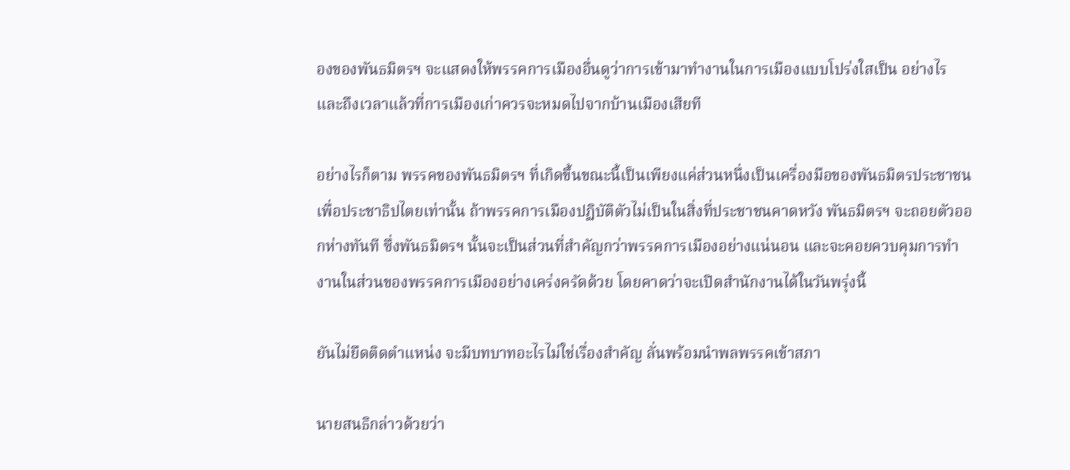องของพันธมิตรฯ จะแสดงให้พรรคการเมืองอื่นดูว่าการเข้ามาทำงานในการเมืองแบบโปร่งใสเป็น อย่างไร และถึงเวลาแล้วที่การเมืองเก่าควรจะหมดไปจากบ้านเมืองเสียที

อย่างไรก็ตาม พรรคของพันธมิตรฯ ที่เกิดขึ้นขณะนี้เป็นเพียงแค่ส่วนหนึ่งเป็นเครื่องมือของพันธมิตรประชาชน เพื่อประชาธิปไตยเท่านั้น ถ้าพรรคการเมืองปฏิบัติตัวไม่เป็นในสิ่งที่ประชาชนคาดหวัง พันธมิตรฯ จะถอยตัวออกห่างทันที ซึ่งพันธมิตรฯ นั้นจะเป็นส่วนที่สำคัญกว่าพรรคการเมืองอย่างแน่นอน และจะคอยควบคุมการทำงานในส่วนของพรรคการเมืองอย่างเคร่งครัดด้วย โดยคาดว่าจะเปิดสำนักงานได้ในวันพรุ่งนี้

ยันไม่ยึดติดตำแหน่ง จะมีบทบาทอะไรไม่ใช่เรื่องสำคัญ ลั่นพร้อมนำพลพรรคเข้าสภา

นายสนธิกล่าวด้วยว่า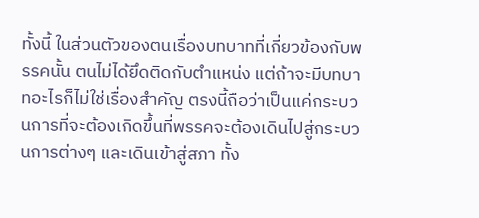ทั้งนี้ ในส่วนตัวของตนเรื่องบทบาทที่เกี่ยวข้องกับพรรคนั้น ตนไม่ได้ยึดติดกับตำแหน่ง แต่ถ้าจะมีบทบาทอะไรก็ไม่ใช่เรื่องสำคัญ ตรงนี้ถือว่าเป็นแค่กระบวนการที่จะต้องเกิดขึ้นที่พรรคจะต้องเดินไปสู่กระบวนการต่างๆ และเดินเข้าสู่สภา ทั้ง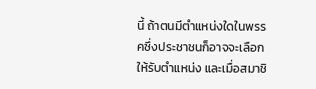นี้ ถ้าตนมีตำแหน่งใดในพรรคซึ่งประชาชนก็อาจจะเลือกให้รับตำแหน่ง และเมื่อสมาชิ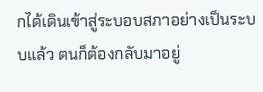กได้เดินเข้าสู่ระบอบสภาอย่างเป็นระบบแล้ว ตนก็ต้องกลับมาอยู่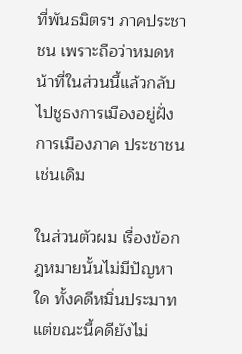ที่พันธมิตรฯ ภาคประชาชน เพราะถือว่าหมดหน้าที่ในส่วนนี้แล้วกลับไปชูธงการเมืองอยู่ฝั่งการเมืองภาค ประชาชนเช่นเดิม

ในส่วนตัวผม เรื่องข้อกฎหมายนั้นไม่มีปัญหาใด ทั้งคดีหมิ่นประมาท แต่ขณะนี้คดียังไม่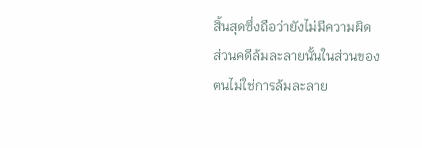สิ้นสุดซึ่งถือว่ายังไม่มีความผิด ส่วนคดีล้มละลายนั้นในส่วนของตนไม่ใช่การล้มละลาย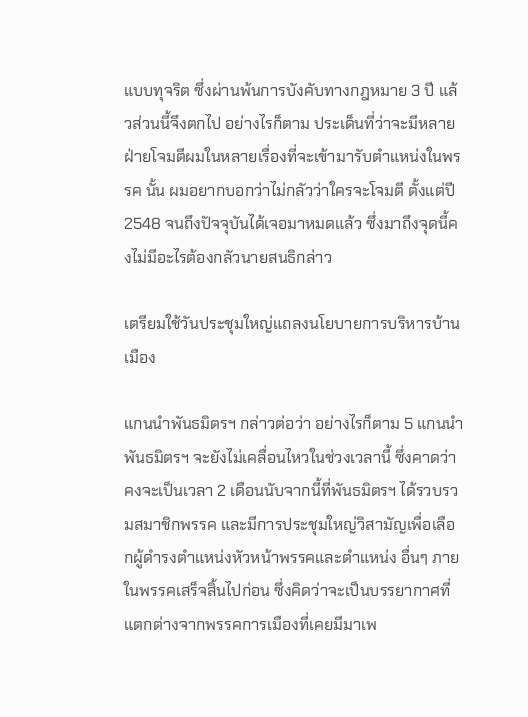แบบทุจริต ซึ่งผ่านพ้นการบังคับทางกฎหมาย 3 ปี แล้วส่วนนี้จึงตกไป อย่างไรก็ตาม ประเด็นที่ว่าจะมีหลายฝ่ายโจมตีผมในหลายเรื่องที่จะเข้ามารับตำแหน่งในพรรค นั้น ผมอยากบอกว่าไม่กลัวว่าใครจะโจมตี ตั้งแต่ปี 2548 จนถึงปัจจุบันได้เจอมาหมดแล้ว ซึ่งมาถึงจุดนี้คงไม่มีอะไรต้องกลัวนายสนธิกล่าว

เตรียมใช้วันประชุมใหญ่แถลงนโยบายการบริหารบ้านเมือง

แกนนำพันธมิตรฯ กล่าวต่อว่า อย่างไรก็ตาม 5 แกนนำพันธมิตรฯ จะยังไม่เคลื่อนไหวในช่วงเวลานี้ ซึ่งคาดว่าคงจะเป็นเวลา 2 เดือนนับจากนี้ที่พันธมิตรฯ ได้รวบรวมสมาชิกพรรค และมีการประชุมใหญ่วิสามัญเพื่อเลือกผู้ดำรงตำแหน่งหัวหน้าพรรคและตำแหน่ง อื่นๆ ภายในพรรคเสร็จสิ้นไปก่อน ซึ่งคิดว่าจะเป็นบรรยากาศที่แตกต่างจากพรรคการเมืองที่เคยมีมาเพ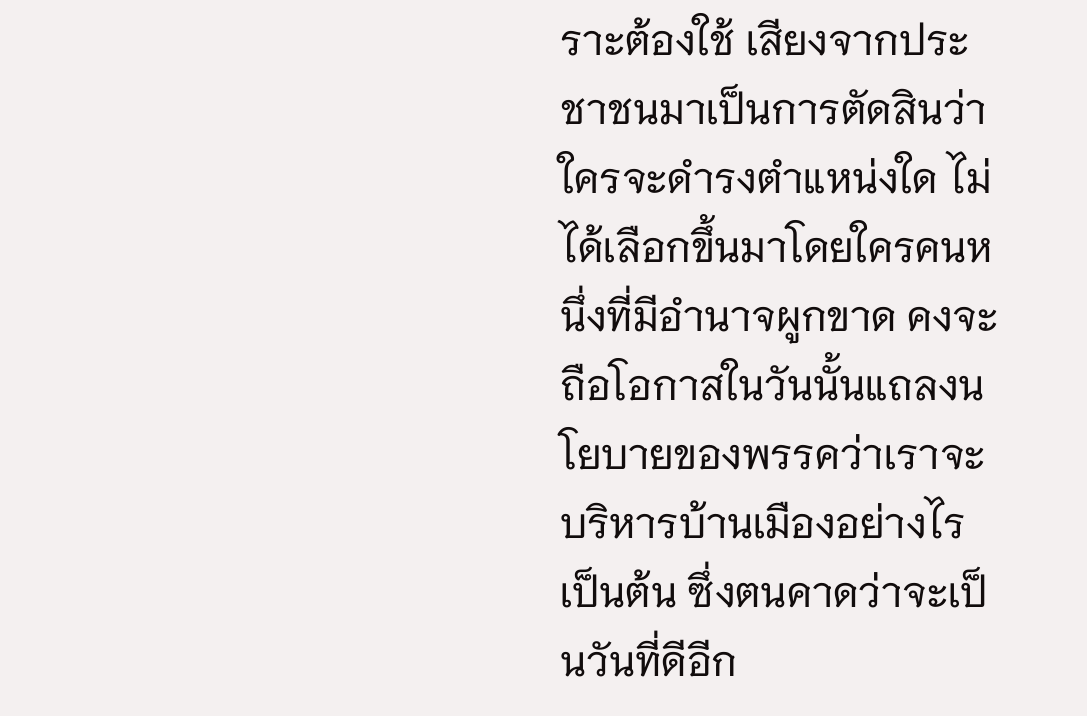ราะต้องใช้ เสียงจากประชาชนมาเป็นการตัดสินว่าใครจะดำรงตำแหน่งใด ไม่ได้เลือกขึ้นมาโดยใครคนหนึ่งที่มีอำนาจผูกขาด คงจะถือโอกาสในวันนั้นแถลงนโยบายของพรรคว่าเราจะบริหารบ้านเมืองอย่างไร เป็นต้น ซึ่งตนคาดว่าจะเป็นวันที่ดีอีก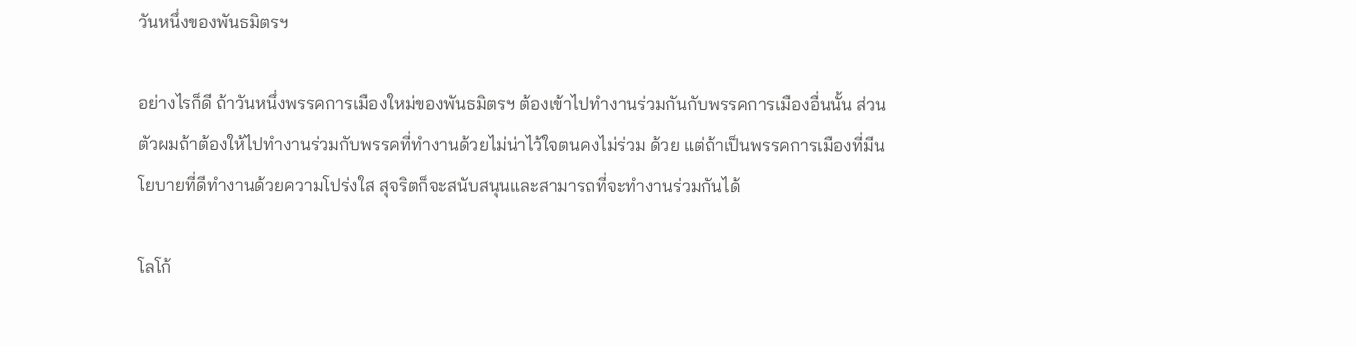วันหนึ่งของพันธมิตรฯ

อย่างไรก็ดี ถ้าวันหนึ่งพรรคการเมืองใหม่ของพันธมิตรฯ ต้องเข้าไปทำงานร่วมกันกับพรรคการเมืองอื่นนั้น ส่วนตัวผมถ้าต้องให้ไปทำงานร่วมกับพรรคที่ทำงานด้วยไม่น่าไว้ใจตนคงไม่ร่วม ด้วย แต่ถ้าเป็นพรรคการเมืองที่มีนโยบายที่ดีทำงานด้วยความโปร่งใส สุจริตก็จะสนับสนุนและสามารถที่จะทำงานร่วมกันได้

โลโก้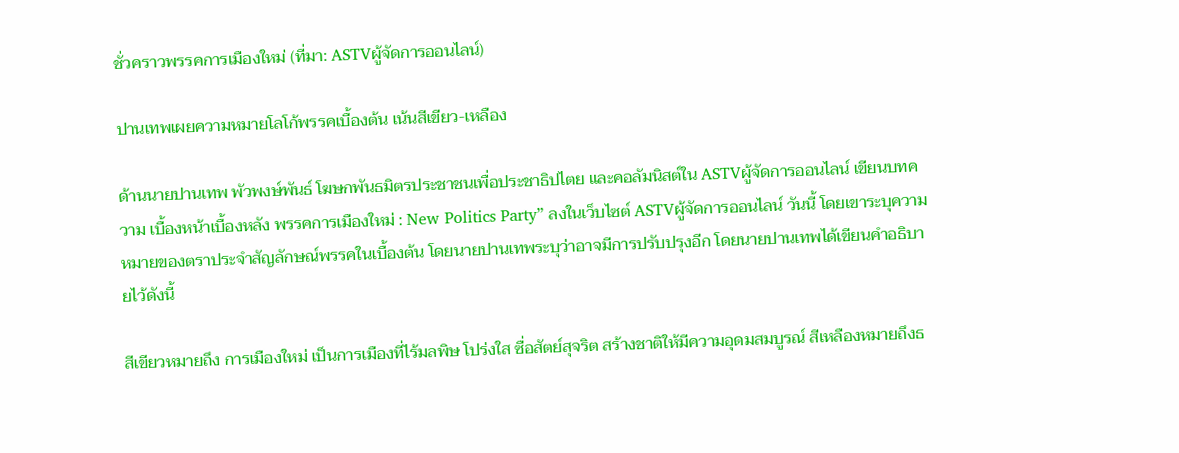ชั่วคราวพรรคการเมืองใหม่ (ที่มา: ASTVผู้จัดการออนไลน์)

ปานเทพเผยความหมายโลโก้พรรคเบื้องต้น เน้นสีเขียว-เหลือง

ด้านนายปานเทพ พัวพงษ์พันธ์ โฆษกพันธมิตรประชาชนเพื่อประชาธิปไตย และคอลัมนิสต์ใน ASTVผู้จัดการออนไลน์ เขียนบทความ เบื้องหน้าเบื้องหลัง พรรคการเมืองใหม่ : New Politics Party” ลงในเว็บไซต์ ASTVผู้จัดการออนไลน์ วันนี้ โดยเขาระบุความหมายของตราประจำสัญลักษณ์พรรคในเบื้องต้น โดยนายปานเทพระบุว่าอาจมีการปรับปรุงอีก โดยนายปานเทพได้เขียนคำอธิบายไว้ดังนี้

สีเขียวหมายถึง การเมืองใหม่ เป็นการเมืองที่ไร้มลพิษ โปร่งใส ซื่อสัตย์สุจริต สร้างชาติให้มีความอุดมสมบูรณ์ สีเหลืองหมายถึงธ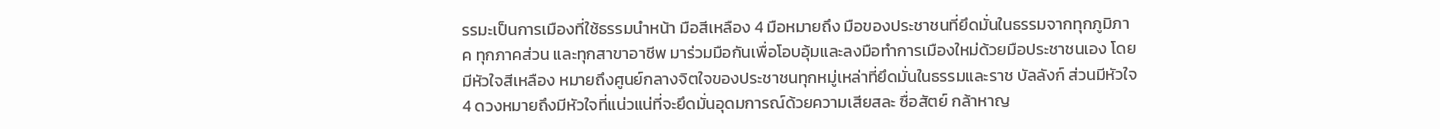รรมะเป็นการเมืองที่ใช้ธรรมนำหน้า มือสีเหลือง 4 มือหมายถึง มือของประชาชนที่ยึดมั่นในธรรมจากทุกภูมิภาค ทุกภาคส่วน และทุกสาขาอาชีพ มาร่วมมือกันเพื่อโอบอุ้มและลงมือทำการเมืองใหม่ด้วยมือประชาชนเอง โดยมีหัวใจสีเหลือง หมายถึงศูนย์กลางจิตใจของประชาชนทุกหมู่เหล่าที่ยึดมั่นในธรรมและราช บัลลังก์ ส่วนมีหัวใจ 4 ดวงหมายถึงมีหัวใจที่แน่วแน่ที่จะยึดมั่นอุดมการณ์ด้วยความเสียสละ ซื่อสัตย์ กล้าหาญ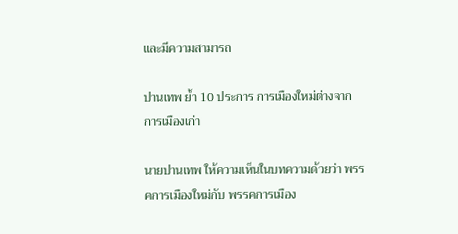และมีความสามารถ

ปานเทพ ย้ำ 10 ประการ การเมืองใหม่ต่างจาก การเมืองเก่า

นายปานเทพ ให้ความเห็นในบทความด้วยว่า พรรคการเมืองใหม่กับ พรรคการเมือง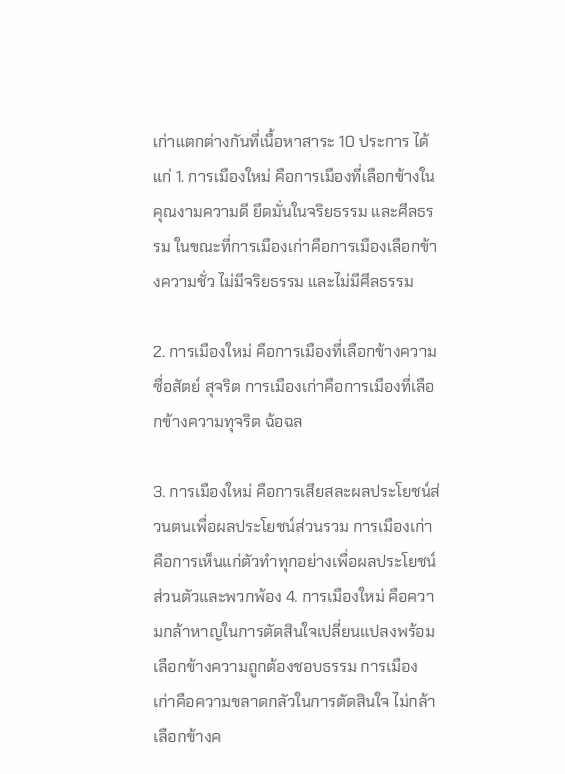เก่าแตกต่างกันที่เนื้อหาสาระ 10 ประการ ได้แก่ 1. การเมืองใหม่ คือการเมืองที่เลือกข้างในคุณงามความดี ยึดมั่นในจริยธรรม และศีลธรรม ในขณะที่การเมืองเก่าคือการเมืองเลือกข้างความชั่ว ไม่มีจริยธรรม และไม่มีศีลธรรม

2. การเมืองใหม่ คือการเมืองที่เลือกข้างความซื่อสัตย์ สุจริต การเมืองเก่าคือการเมืองที่เลือกข้างความทุจริต ฉ้อฉล

3. การเมืองใหม่ คือการเสียสละผลประโยชน์ส่วนตนเพื่อผลประโยชน์ส่วนรวม การเมืองเก่าคือการเห็นแก่ตัวทำทุกอย่างเพื่อผลประโยชน์ส่วนตัวและพวกพ้อง 4. การเมืองใหม่ คือความกล้าหาญในการตัดสินใจเปลี่ยนแปลงพร้อมเลือกข้างความถูกต้องชอบธรรม การเมืองเก่าคือความขลาดกลัวในการตัดสินใจ ไม่กล้าเลือกข้างค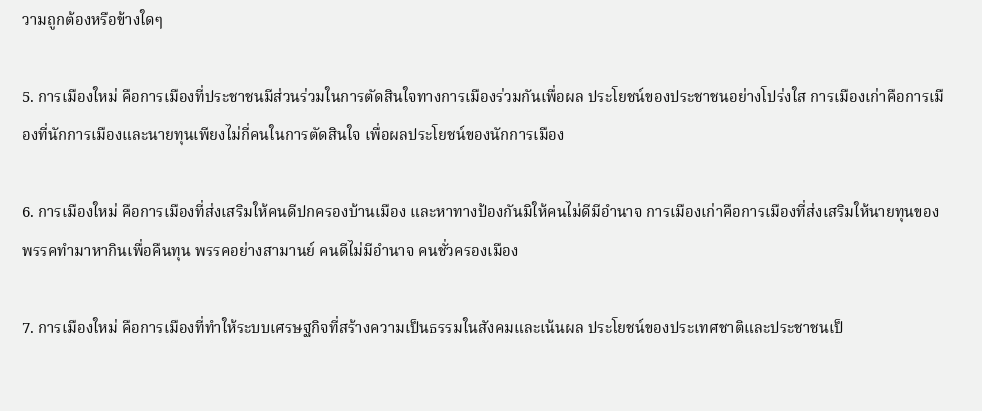วามถูกต้องหรือข้างใดๆ

5. การเมืองใหม่ คือการเมืองที่ประชาชนมีส่วนร่วมในการตัดสินใจทางการเมืองร่วมกันเพื่อผล ประโยชน์ของประชาชนอย่างโปร่งใส การเมืองเก่าคือการเมืองที่นักการเมืองและนายทุนเพียงไม่กี่คนในการตัดสินใจ เพื่อผลประโยชน์ของนักการเมือง

6. การเมืองใหม่ คือการเมืองที่ส่งเสริมให้คนดีปกครองบ้านเมือง และหาทางป้องกันมิให้คนไม่ดีมีอำนาจ การเมืองเก่าคือการเมืองที่ส่งเสริมให้นายทุนของพรรคทำมาหากินเพื่อคืนทุน พรรคอย่างสามานย์ คนดีไม่มีอำนาจ คนชั่วครองเมือง

7. การเมืองใหม่ คือการเมืองที่ทำให้ระบบเศรษฐกิจที่สร้างความเป็นธรรมในสังคมและเน้นผล ประโยชน์ของประเทศชาติและประชาชนเป็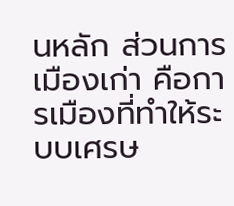นหลัก ส่วนการเมืองเก่า คือการเมืองที่ทำให้ระบบเศรษ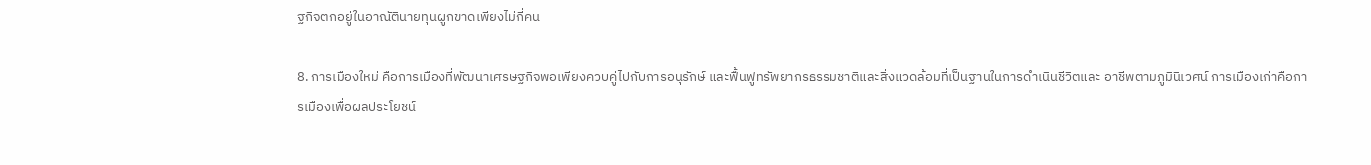ฐกิจตกอยู่ในอาณัตินายทุนผูกขาดเพียงไม่กี่คน

8. การเมืองใหม่ คือการเมืองที่พัฒนาเศรษฐกิจพอเพียงควบคู่ไปกับการอนุรักษ์ และฟื้นฟูทรัพยากรธรรมชาติและสิ่งแวดล้อมที่เป็นฐานในการดำเนินชีวิตและ อาชีพตามภูมินิเวศน์ การเมืองเก่าคือการเมืองเพื่อผลประโยชน์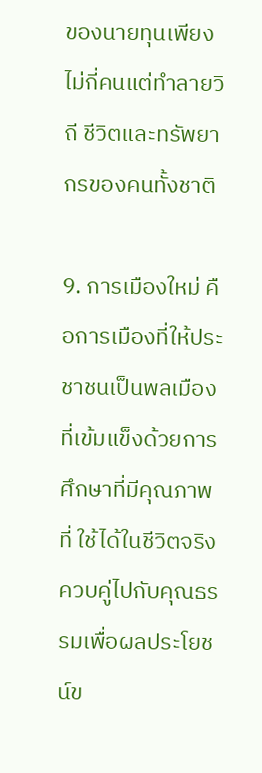ของนายทุนเพียงไม่กี่คนแต่ทำลายวิถี ชีวิตและทรัพยากรของคนทั้งชาติ

9. การเมืองใหม่ คือการเมืองที่ให้ประชาชนเป็นพลเมืองที่เข้มแข็งด้วยการศึกษาที่มีคุณภาพที่ ใช้ได้ในชีวิตจริงควบคู่ไปกับคุณธรรมเพื่อผลประโยชน์ข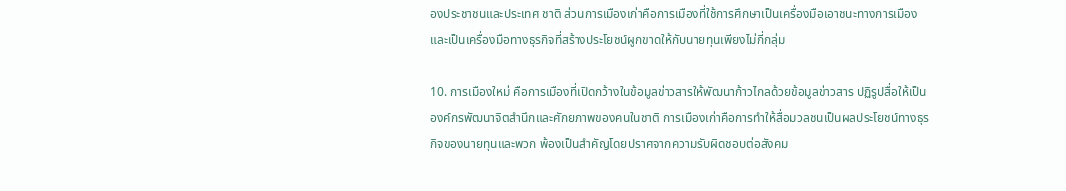องประชาชนและประเทศ ชาติ ส่วนการเมืองเก่าคือการเมืองที่ใช้การศึกษาเป็นเครื่องมือเอาชนะทางการเมือง และเป็นเครื่องมือทางธุรกิจที่สร้างประโยชน์ผูกขาดให้กับนายทุนเพียงไม่กี่กลุ่ม

10. การเมืองใหม่ คือการเมืองที่เปิดกว้างในข้อมูลข่าวสารให้พัฒนาก้าวไกลด้วยข้อมูลข่าวสาร ปฏิรูปสื่อให้เป็นองค์กรพัฒนาจิตสำนึกและศักยภาพของคนในชาติ การเมืองเก่าคือการทำให้สื่อมวลชนเป็นผลประโยชน์ทางธุรกิจของนายทุนและพวก พ้องเป็นสำคัญโดยปราศจากความรับผิดชอบต่อสังคม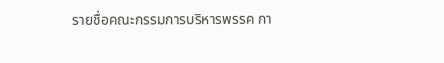รายชื่อคณะกรรมการบริหารพรรค กา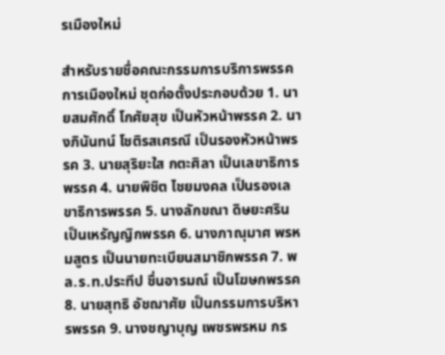รเมืองใหม่

สำหรับรายชื่อคณะกรรมการบริการพรรค การเมืองใหม่ ชุดก่อตั้งประกอบด้วย 1. นายสมศักดิ์ โกศัยสุข เป็นหัวหน้าพรรค 2. นางภินันทน์ โชติรสเศรณี เป็นรองหัวหน้าพรรค 3. นายสุริยะใส กตะศิลา เป็นเลขาธิการพรรค 4. นายพิชิต ไชยมงคล เป็นรองเลขาธิการพรรค 5. นางลักขณา ดิษยะศริน เป็นเหรัญญิกพรรค 6. นางภาณุมาศ พรหมสูตร เป็นนายทะเบียนสมาชิกพรรค 7. พล.ร.ท.ประทีป ชื่นอารมณ์ เป็นโฆษกพรรค 8. นายสุทธิ อัชฌาศัย เป็นกรรมการบริหารพรรค 9. นางชญาบุญ เพชรพรหม กร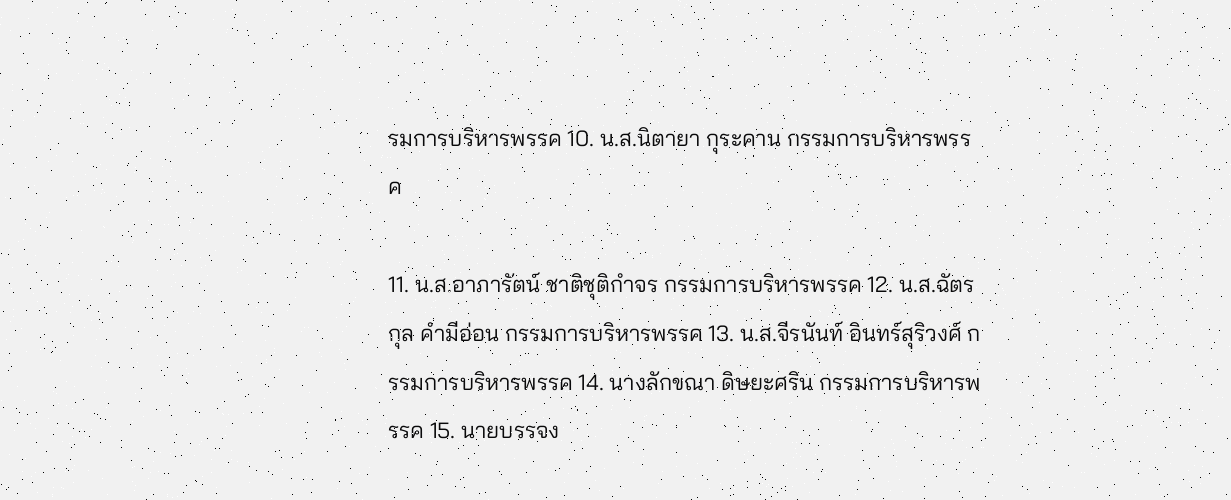รมการบริหารพรรค 10. น.ส.นิตายา กุระคาน กรรมการบริหารพรรค

11. น.ส.อาภารัตน์ ชาติชุติกำจร กรรมการบริหารพรรค 12. น.ส.ฉัตรกุล คำมีอ่อน กรรมการบริหารพรรค 13. น.ส.จีรนันท์ อินทร์สุริวงศ์ กรรมการบริหารพรรค 14. นางลักขณา ดิษยะศริน กรรมการบริหารพรรค 15. นายบรรจง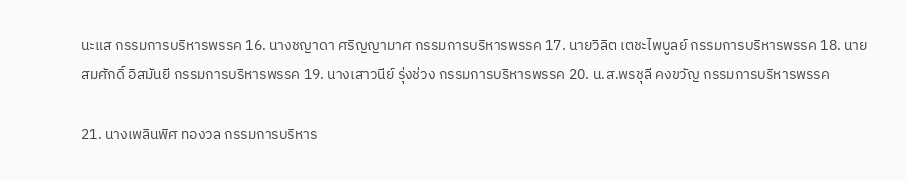นะแส กรรมการบริหารพรรค 16. นางชญาดา ศริญญามาศ กรรมการบริหารพรรค 17. นายวิลิต เตชะไพบูลย์ กรรมการบริหารพรรค 18. นายสมศักดิ์ อิสมันยี กรรมการบริหารพรรค 19. นางเสาวนีย์ รุ่งช่วง กรรมการบริหารพรรค 20. น.ส.พรชุลี คงขวัญ กรรมการบริหารพรรค

21. นางเพลินพิศ ทองวล กรรมการบริหาร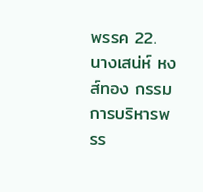พรรค 22. นางเสน่ห์ หงส์ทอง กรรมการบริหารพรร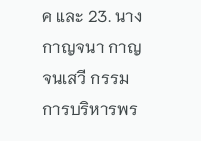ค และ 23. นางกาญจนา กาญจนเสวี กรรมการบริหารพร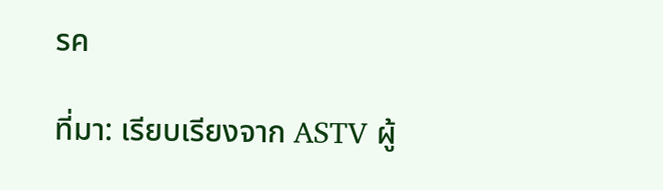รค

ที่มา: เรียบเรียงจาก ASTV ผู้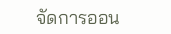จัดการออน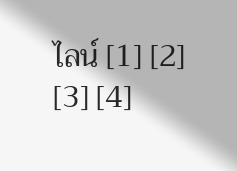ไลน์ [1] [2] [3] [4]